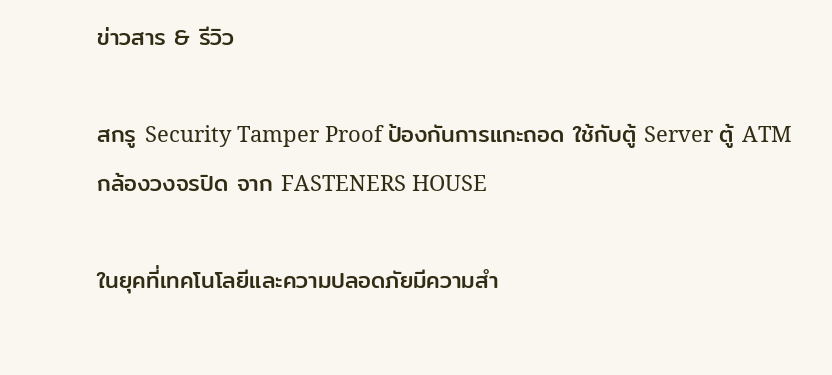ข่าวสาร & รีวิว

สกรู Security Tamper Proof ป้องกันการแกะถอด ใช้กับตู้ Server ตู้ ATM กล้องวงจรปิด จาก FASTENERS HOUSE

ในยุคที่เทคโนโลยีและความปลอดภัยมีความสำ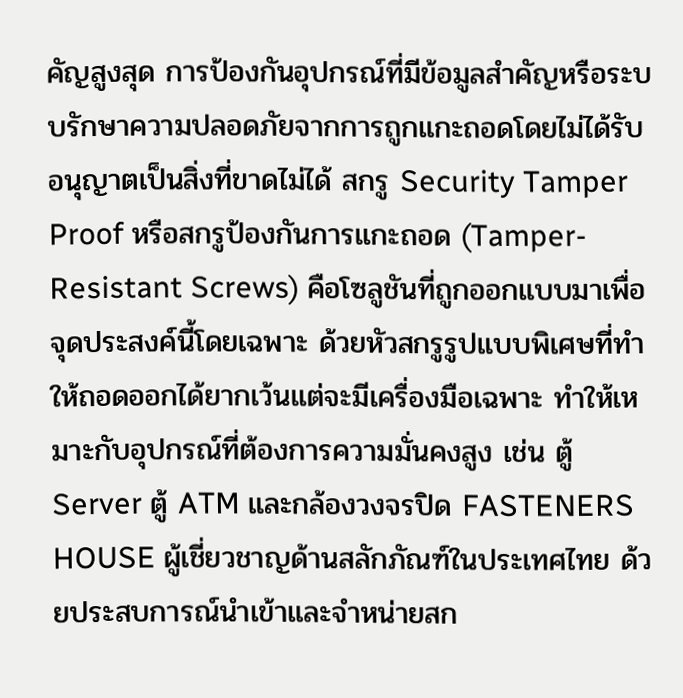คัญสูงสุด การป้องกันอุปกรณ์ที่มีข้อมูลสำคัญหรือระบบรักษาความปลอดภัยจากการถูกแกะถอดโดยไม่ได้รับอนุญาตเป็นสิ่งที่ขาดไม่ได้ สกรู Security Tamper Proof หรือสกรูป้องกันการแกะถอด (Tamper-Resistant Screws) คือโซลูชันที่ถูกออกแบบมาเพื่อจุดประสงค์นี้โดยเฉพาะ ด้วยหัวสกรูรูปแบบพิเศษที่ทำให้ถอดออกได้ยากเว้นแต่จะมีเครื่องมือเฉพาะ ทำให้เหมาะกับอุปกรณ์ที่ต้องการความมั่นคงสูง เช่น ตู้ Server ตู้ ATM และกล้องวงจรปิด FASTENERS HOUSE ผู้เชี่ยวชาญด้านสลักภัณฑ์ในประเทศไทย ด้วยประสบการณ์นำเข้าและจำหน่ายสก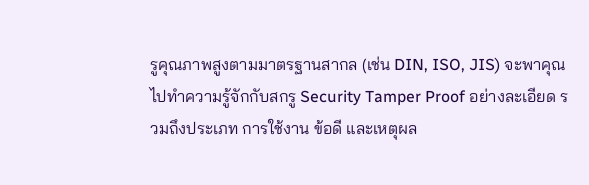รูคุณภาพสูงตามมาตรฐานสากล (เช่น DIN, ISO, JIS) จะพาคุณไปทำความรู้จักกับสกรู Security Tamper Proof อย่างละเอียด รวมถึงประเภท การใช้งาน ข้อดี และเหตุผล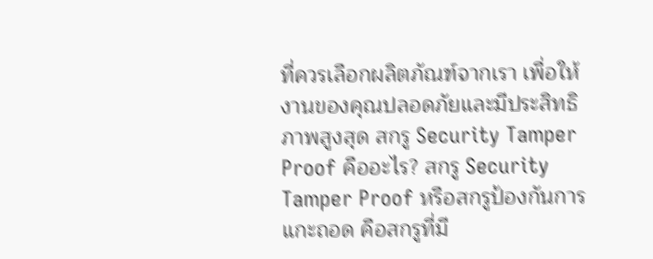ที่ควรเลือกผลิตภัณฑ์จากเรา เพื่อให้งานของคุณปลอดภัยและมีประสิทธิภาพสูงสุด สกรู Security Tamper Proof คืออะไร? สกรู Security Tamper Proof หรือสกรูป้องกันการแกะถอด คือสกรูที่มี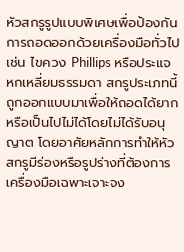หัวสกรูรูปแบบพิเศษเพื่อป้องกันการถอดออกด้วยเครื่องมือทั่วไป เช่น ไขควง Phillips หรือประแจหกเหลี่ยมธรรมดา สกรูประเภทนี้ถูกออกแบบมาเพื่อให้ถอดได้ยากหรือเป็นไปไม่ได้โดยไม่ได้รับอนุญาต โดยอาศัยหลักการทำให้หัวสกรูมีร่องหรือรูปร่างที่ต้องการเครื่องมือเฉพาะเจาะจง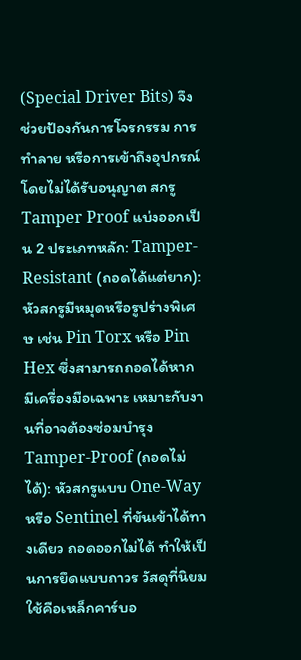(Special Driver Bits) จึงช่วยป้องกันการโจรกรรม การทำลาย หรือการเข้าถึงอุปกรณ์โดยไม่ได้รับอนุญาต สกรู Tamper Proof แบ่งออกเป็น 2 ประเภทหลัก: Tamper-Resistant (ถอดได้แต่ยาก): หัวสกรูมีหมุดหรือรูปร่างพิเศษ เช่น Pin Torx หรือ Pin Hex ซึ่งสามารถถอดได้หากมีเครื่องมือเฉพาะ เหมาะกับงานที่อาจต้องซ่อมบำรุง Tamper-Proof (ถอดไม่ได้): หัวสกรูแบบ One-Way หรือ Sentinel ที่ขันเข้าได้ทางเดียว ถอดออกไม่ได้ ทำให้เป็นการยึดแบบถาวร วัสดุที่นิยมใช้คือเหล็กคาร์บอ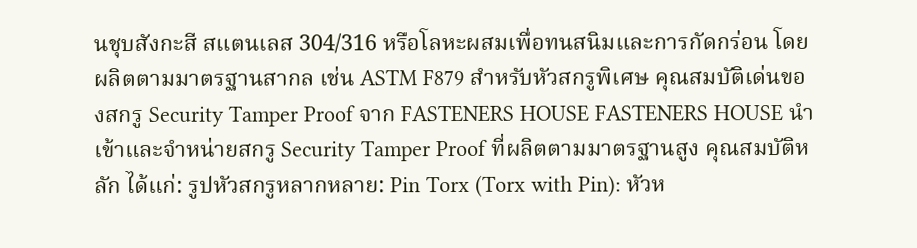นชุบสังกะสี สแตนเลส 304/316 หรือโลหะผสมเพื่อทนสนิมและการกัดกร่อน โดยผลิตตามมาตรฐานสากล เช่น ASTM F879 สำหรับหัวสกรูพิเศษ คุณสมบัติเด่นของสกรู Security Tamper Proof จาก FASTENERS HOUSE FASTENERS HOUSE นำเข้าและจำหน่ายสกรู Security Tamper Proof ที่ผลิตตามมาตรฐานสูง คุณสมบัติหลัก ได้แก่: รูปหัวสกรูหลากหลาย: Pin Torx (Torx with Pin): หัวห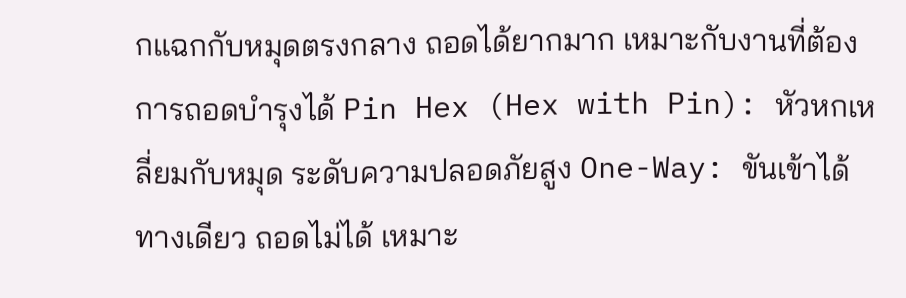กแฉกกับหมุดตรงกลาง ถอดได้ยากมาก เหมาะกับงานที่ต้องการถอดบำรุงได้ Pin Hex (Hex with Pin): หัวหกเหลี่ยมกับหมุด ระดับความปลอดภัยสูง One-Way: ขันเข้าได้ทางเดียว ถอดไม่ได้ เหมาะ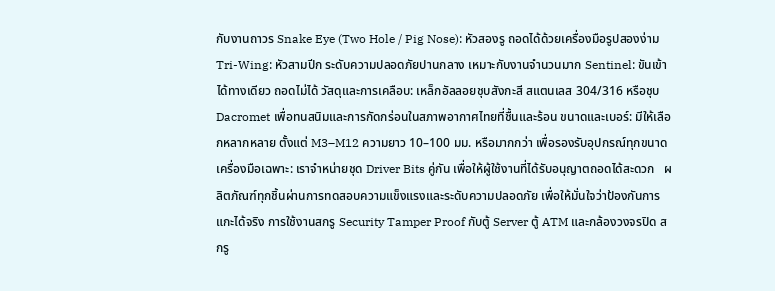กับงานถาวร Snake Eye (Two Hole / Pig Nose): หัวสองรู ถอดได้ด้วยเครื่องมือรูปสองง่าม Tri-Wing: หัวสามปีก ระดับความปลอดภัยปานกลาง เหมาะกับงานจำนวนมาก Sentinel: ขันเข้าได้ทางเดียว ถอดไม่ได้ วัสดุและการเคลือบ: เหล็กอัลลอยชุบสังกะสี สแตนเลส 304/316 หรือชุบ Dacromet เพื่อทนสนิมและการกัดกร่อนในสภาพอากาศไทยที่ชื้นและร้อน ขนาดและเบอร์: มีให้เลือกหลากหลาย ตั้งแต่ M3–M12 ความยาว 10–100 มม. หรือมากกว่า เพื่อรองรับอุปกรณ์ทุกขนาด เครื่องมือเฉพาะ: เราจำหน่ายชุด Driver Bits คู่กัน เพื่อให้ผู้ใช้งานที่ได้รับอนุญาตถอดได้สะดวก   ผลิตภัณฑ์ทุกชิ้นผ่านการทดสอบความแข็งแรงและระดับความปลอดภัย เพื่อให้มั่นใจว่าป้องกันการแกะได้จริง การใช้งานสกรู Security Tamper Proof กับตู้ Server ตู้ ATM และกล้องวงจรปิด สกรู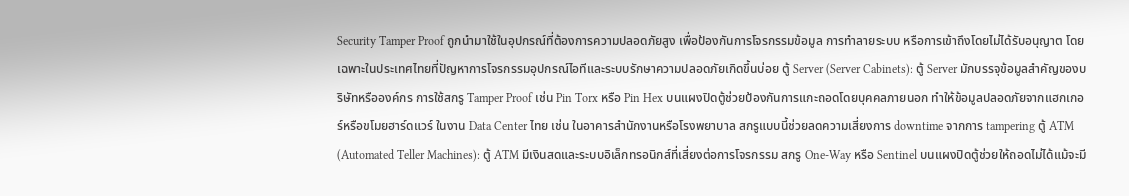Security Tamper Proof ถูกนำมาใช้ในอุปกรณ์ที่ต้องการความปลอดภัยสูง เพื่อป้องกันการโจรกรรมข้อมูล การทำลายระบบ หรือการเข้าถึงโดยไม่ได้รับอนุญาต โดยเฉพาะในประเทศไทยที่ปัญหาการโจรกรรมอุปกรณ์ไอทีและระบบรักษาความปลอดภัยเกิดขึ้นบ่อย ตู้ Server (Server Cabinets): ตู้ Server มักบรรจุข้อมูลสำคัญของบริษัทหรือองค์กร การใช้สกรู Tamper Proof เช่น Pin Torx หรือ Pin Hex บนแผงปิดตู้ช่วยป้องกันการแกะถอดโดยบุคคลภายนอก ทำให้ข้อมูลปลอดภัยจากแฮกเกอร์หรือขโมยฮาร์ดแวร์ ในงาน Data Center ไทย เช่น ในอาคารสำนักงานหรือโรงพยาบาล สกรูแบบนี้ช่วยลดความเสี่ยงการ downtime จากการ tampering ตู้ ATM (Automated Teller Machines): ตู้ ATM มีเงินสดและระบบอิเล็กทรอนิกส์ที่เสี่ยงต่อการโจรกรรม สกรู One-Way หรือ Sentinel บนแผงปิดตู้ช่วยให้ถอดไม่ได้แม้จะมี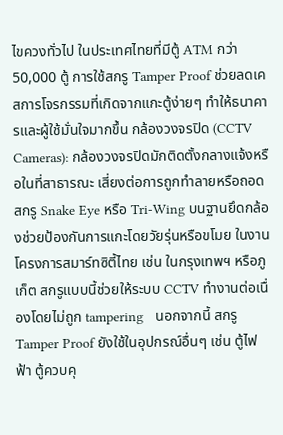ไขควงทั่วไป ในประเทศไทยที่มีตู้ ATM กว่า 50,000 ตู้ การใช้สกรู Tamper Proof ช่วยลดเคสการโจรกรรมที่เกิดจากแกะตู้ง่ายๆ ทำให้ธนาคารและผู้ใช้มั่นใจมากขึ้น กล้องวงจรปิด (CCTV Cameras): กล้องวงจรปิดมักติดตั้งกลางแจ้งหรือในที่สาธารณะ เสี่ยงต่อการถูกทำลายหรือถอด สกรู Snake Eye หรือ Tri-Wing บนฐานยึดกล้องช่วยป้องกันการแกะโดยวัยรุ่นหรือขโมย ในงานโครงการสมาร์ทซิตี้ไทย เช่น ในกรุงเทพฯ หรือภูเก็ต สกรูแบบนี้ช่วยให้ระบบ CCTV ทำงานต่อเนื่องโดยไม่ถูก tampering   นอกจากนี้ สกรู Tamper Proof ยังใช้ในอุปกรณ์อื่นๆ เช่น ตู้ไฟฟ้า ตู้ควบคุ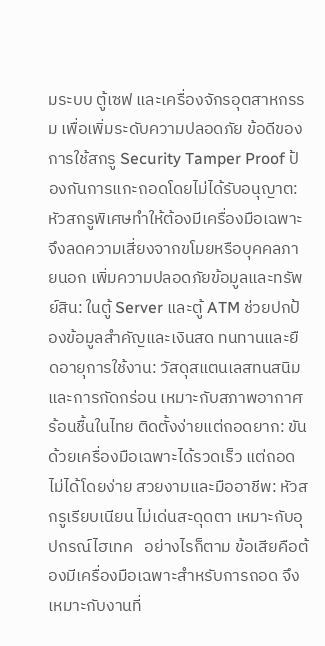มระบบ ตู้เซฟ และเครื่องจักรอุตสาหกรรม เพื่อเพิ่มระดับความปลอดภัย ข้อดีของการใช้สกรู Security Tamper Proof ป้องกันการแกะถอดโดยไม่ได้รับอนุญาต: หัวสกรูพิเศษทำให้ต้องมีเครื่องมือเฉพาะ จึงลดความเสี่ยงจากขโมยหรือบุคคลภายนอก เพิ่มความปลอดภัยข้อมูลและทรัพย์สิน: ในตู้ Server และตู้ ATM ช่วยปกป้องข้อมูลสำคัญและเงินสด ทนทานและยืดอายุการใช้งาน: วัสดุสแตนเลสทนสนิมและการกัดกร่อน เหมาะกับสภาพอากาศร้อนชื้นในไทย ติดตั้งง่ายแต่ถอดยาก: ขันด้วยเครื่องมือเฉพาะได้รวดเร็ว แต่ถอดไม่ได้โดยง่าย สวยงามและมืออาชีพ: หัวสกรูเรียบเนียน ไม่เด่นสะดุดตา เหมาะกับอุปกรณ์ไฮเทค   อย่างไรก็ตาม ข้อเสียคือต้องมีเครื่องมือเฉพาะสำหรับการถอด จึงเหมาะกับงานที่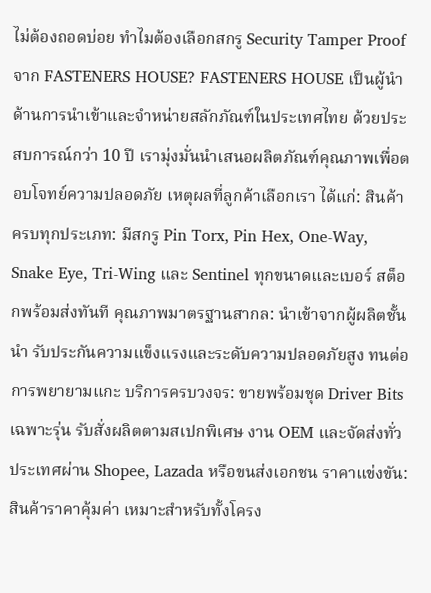ไม่ต้องถอดบ่อย ทำไมต้องเลือกสกรู Security Tamper Proof จาก FASTENERS HOUSE? FASTENERS HOUSE เป็นผู้นำด้านการนำเข้าและจำหน่ายสลักภัณฑ์ในประเทศไทย ด้วยประสบการณ์กว่า 10 ปี เรามุ่งมั่นนำเสนอผลิตภัณฑ์คุณภาพเพื่อตอบโจทย์ความปลอดภัย เหตุผลที่ลูกค้าเลือกเรา ได้แก่: สินค้าครบทุกประเภท: มีสกรู Pin Torx, Pin Hex, One-Way, Snake Eye, Tri-Wing และ Sentinel ทุกขนาดและเบอร์ สต็อกพร้อมส่งทันที คุณภาพมาตรฐานสากล: นำเข้าจากผู้ผลิตชั้นนำ รับประกันความแข็งแรงและระดับความปลอดภัยสูง ทนต่อการพยายามแกะ บริการครบวงจร: ขายพร้อมชุด Driver Bits เฉพาะรุ่น รับสั่งผลิตตามสเปกพิเศษ งาน OEM และจัดส่งทั่วประเทศผ่าน Shopee, Lazada หรือขนส่งเอกชน ราคาแข่งขัน: สินค้าราคาคุ้มค่า เหมาะสำหรับทั้งโครง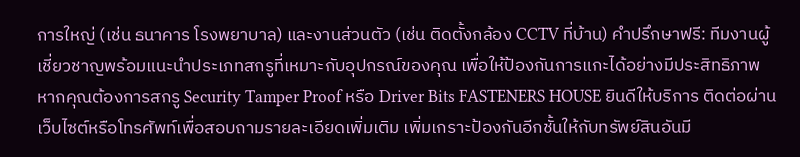การใหญ่ (เช่น ธนาคาร โรงพยาบาล) และงานส่วนตัว (เช่น ติดตั้งกล้อง CCTV ที่บ้าน) คำปรึกษาฟรี: ทีมงานผู้เชี่ยวชาญพร้อมแนะนำประเภทสกรูที่เหมาะกับอุปกรณ์ของคุณ เพื่อให้ป้องกันการแกะได้อย่างมีประสิทธิภาพ   หากคุณต้องการสกรู Security Tamper Proof หรือ Driver Bits FASTENERS HOUSE ยินดีให้บริการ ติดต่อผ่านเว็บไซต์หรือโทรศัพท์เพื่อสอบถามรายละเอียดเพิ่มเติม เพิ่มเกราะป้องกันอีกชั้นให้กับทรัพย์สินอันมี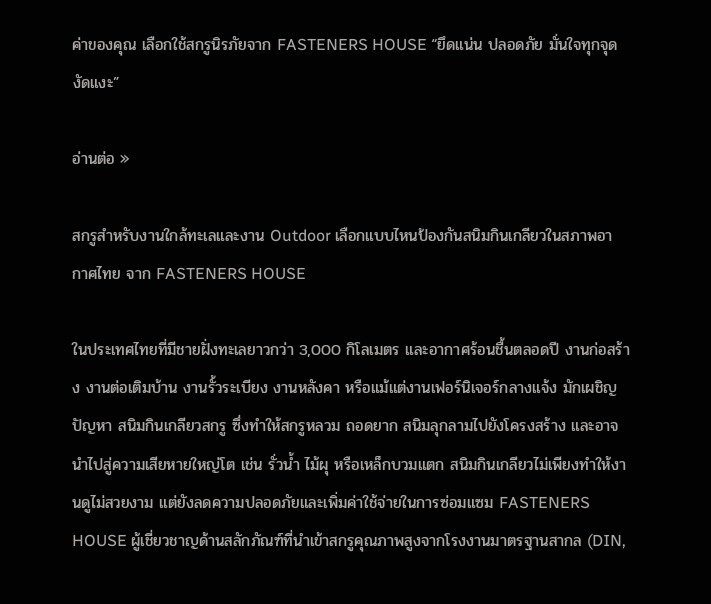ค่าของคุณ เลือกใช้สกรูนิรภัยจาก FASTENERS HOUSE “ยึดแน่น ปลอดภัย มั่นใจทุกจุดงัดแงะ”

อ่านต่อ »

สกรูสำหรับงานใกล้ทะเลและงาน Outdoor เลือกแบบไหนป้องกันสนิมกินเกลียวในสภาพอากาศไทย จาก FASTENERS HOUSE

ในประเทศไทยที่มีชายฝั่งทะเลยาวกว่า 3,000 กิโลเมตร และอากาศร้อนชื้นตลอดปี งานก่อสร้าง งานต่อเติมบ้าน งานรั้วระเบียง งานหลังคา หรือแม้แต่งานเฟอร์นิเจอร์กลางแจ้ง มักเผชิญปัญหา สนิมกินเกลียวสกรู ซึ่งทำให้สกรูหลวม ถอดยาก สนิมลุกลามไปยังโครงสร้าง และอาจนำไปสู่ความเสียหายใหญ่โต เช่น รั่วน้ำ ไม้ผุ หรือเหล็กบวมแตก สนิมกินเกลียวไม่เพียงทำให้งานดูไม่สวยงาม แต่ยังลดความปลอดภัยและเพิ่มค่าใช้จ่ายในการซ่อมแซม FASTENERS HOUSE ผู้เชี่ยวชาญด้านสลักภัณฑ์ที่นำเข้าสกรูคุณภาพสูงจากโรงงานมาตรฐานสากล (DIN,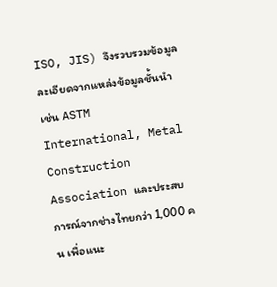ISO, JIS) จึงรวบรวมข้อมูลละเอียดจากแหล่งข้อมูลชั้นนำ เช่น ASTM International, Metal Construction Association และประสบการณ์จากช่างไทยกว่า 1,000 คน เพื่อแนะ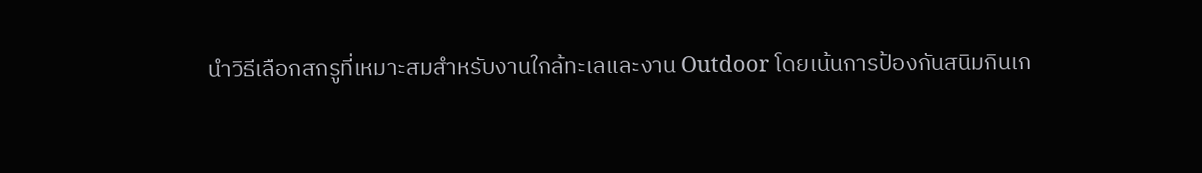นำวิธีเลือกสกรูที่เหมาะสมสำหรับงานใกล้ทะเลและงาน Outdoor โดยเน้นการป้องกันสนิมกินเก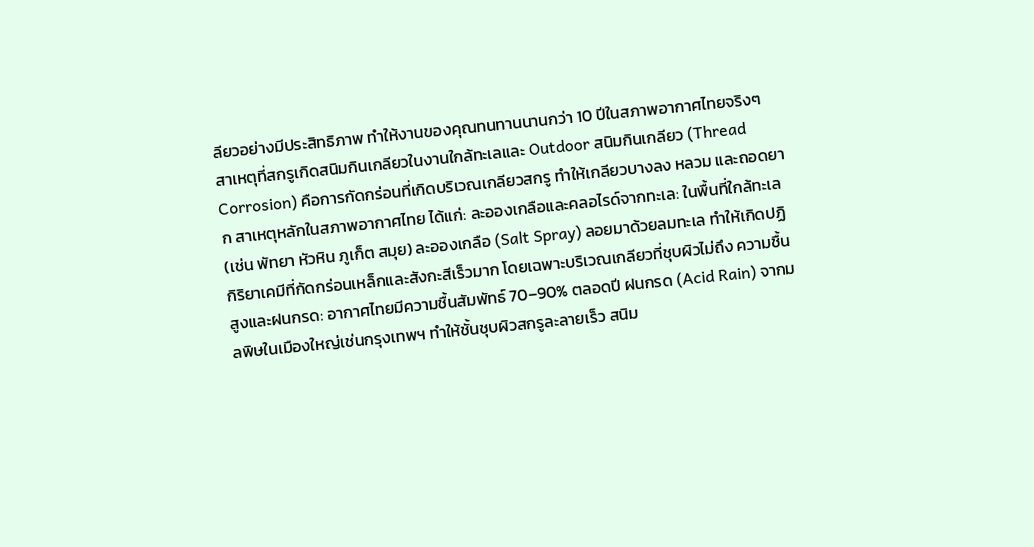ลียวอย่างมีประสิทธิภาพ ทำให้งานของคุณทนทานนานกว่า 10 ปีในสภาพอากาศไทยจริงๆ สาเหตุที่สกรูเกิดสนิมกินเกลียวในงานใกล้ทะเลและ Outdoor สนิมกินเกลียว (Thread Corrosion) คือการกัดกร่อนที่เกิดบริเวณเกลียวสกรู ทำให้เกลียวบางลง หลวม และถอดยาก สาเหตุหลักในสภาพอากาศไทย ได้แก่: ละอองเกลือและคลอไรด์จากทะเล: ในพื้นที่ใกล้ทะเล (เช่น พัทยา หัวหิน ภูเก็ต สมุย) ละอองเกลือ (Salt Spray) ลอยมาด้วยลมทะเล ทำให้เกิดปฏิกิริยาเคมีที่กัดกร่อนเหล็กและสังกะสีเร็วมาก โดยเฉพาะบริเวณเกลียวที่ชุบผิวไม่ถึง ความชื้นสูงและฝนกรด: อากาศไทยมีความชื้นสัมพัทธ์ 70–90% ตลอดปี ฝนกรด (Acid Rain) จากมลพิษในเมืองใหญ่เช่นกรุงเทพฯ ทำให้ชั้นชุบผิวสกรูละลายเร็ว สนิม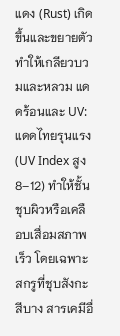แดง (Rust) เกิดขึ้นและขยายตัว ทำให้เกลียวบวมและหลวม แดดร้อนและ UV: แดดไทยรุนแรง (UV Index สูง 8–12) ทำให้ชั้นชุบผิวหรือเคลือบเสื่อมสภาพเร็ว โดยเฉพาะสกรูที่ชุบสังกะสีบาง สารเคมีอื่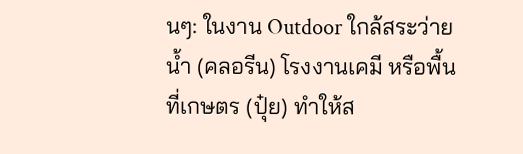นๆ: ในงาน Outdoor ใกล้สระว่ายน้ำ (คลอรีน) โรงงานเคมี หรือพื้นที่เกษตร (ปุ๋ย) ทำให้ส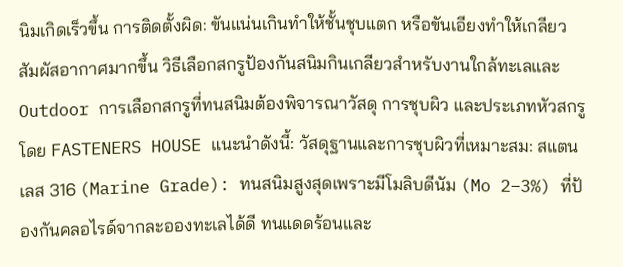นิมเกิดเร็วขึ้น การติดตั้งผิด: ขันแน่นเกินทำให้ชั้นชุบแตก หรือขันเอียงทำให้เกลียวสัมผัสอากาศมากขึ้น วิธีเลือกสกรูป้องกันสนิมกินเกลียวสำหรับงานใกล้ทะเลและ Outdoor การเลือกสกรูที่ทนสนิมต้องพิจารณาวัสดุ การชุบผิว และประเภทหัวสกรู โดย FASTENERS HOUSE แนะนำดังนี้: วัสดุฐานและการชุบผิวที่เหมาะสม: สแตนเลส 316 (Marine Grade): ทนสนิมสูงสุดเพราะมีโมลิบดีนัม (Mo 2–3%) ที่ป้องกันคลอไรด์จากละอองทะเลได้ดี ทนแดดร้อนและ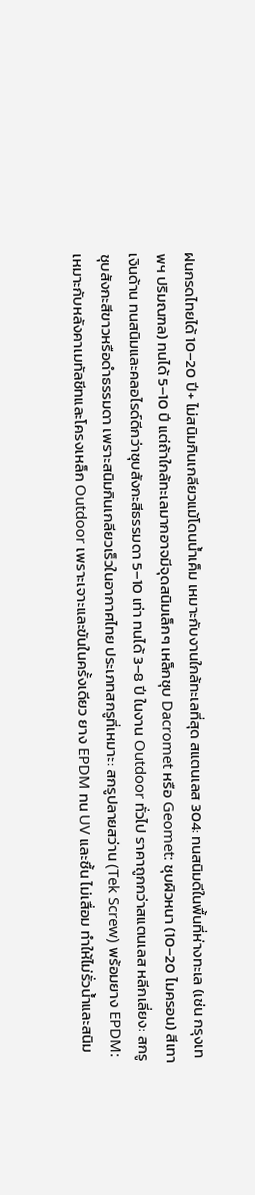ฝนกรดไทยได้ 10–20 ปี+ ไม่สนิมกินเกลียวแม้โดนน้ำเค็ม เหมาะกับงานใกล้ทะเลที่สุด สแตนเลส 304: ทนสนิมดีในพื้นที่ห่างทะเล (เช่น กรุงเทพฯ ปริมณฑล) ทนได้ 5–10 ปี แต่ถ้าใกล้ทะเลมากอาจมีจุดสนิมเล็กๆ เหล็กชุบ Dacromet หรือ Geomet: ชุบผิวหนา (10–20 ไมครอน) สีเทาเงินด้าน ทนสนิมและคลอไรด์ดีกว่าชุบสังกะสีธรรมดา 5–10 เท่า ทนได้ 3–8 ปี ในงาน Outdoor ทั่วไป ราคาถูกกว่าสแตนเลส หลีกเลี่ยง: สกรูชุบสังกะสีขาวหรือดำธรรมดา เพราะสนิมกินเกลียวเร็วในอากาศไทย ประเภทสกรูที่เหมาะ: สกรูปลายสว่าน (Tek Screw) พร้อมยาง EPDM: เหมาะกับหลังคาเมทัลชีทและโครงเหล็ก Outdoor เพราะเจาะและขันในครั้งเดียว ยาง EPDM ทน UV และชื้น ไม่เสื่อม ทำให้ไม่รั่วน้ำและสนิม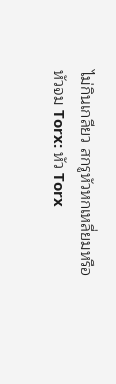ไม่กินเกลียว สกรูหัวหกเหลี่ยมหรือหัวจม Torx: หัว Torx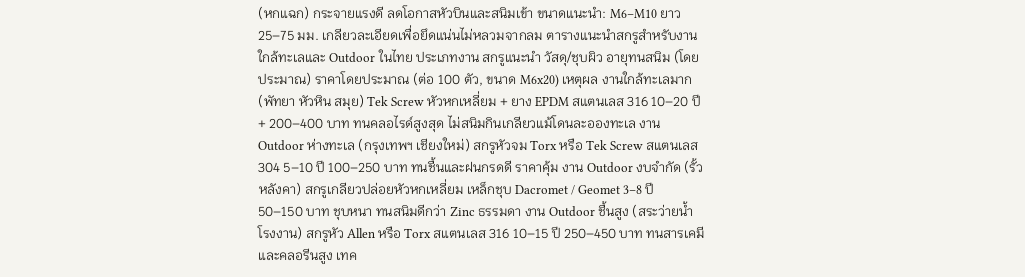(หกแฉก) กระจายแรงดี ลดโอกาสหัวบินและสนิมเข้า ขนาดแนะนำ: M6–M10 ยาว 25–75 มม. เกลียวละเอียดเพื่อยึดแน่นไม่หลวมจากลม ตารางแนะนำสกรูสำหรับงานใกล้ทะเลและ Outdoor ในไทย ประเภทงาน สกรูแนะนำ วัสดุ/ชุบผิว อายุทนสนิม (โดยประมาณ) ราคาโดยประมาณ (ต่อ 100 ตัว, ขนาด M6x20) เหตุผล งานใกล้ทะเลมาก (พัทยา หัวหิน สมุย) Tek Screw หัวหกเหลี่ยม + ยาง EPDM สแตนเลส 316 10–20 ปี+ 200–400 บาท ทนคลอไรด์สูงสุด ไม่สนิมกินเกลียวแม้โดนละอองทะเล งาน Outdoor ห่างทะเล (กรุงเทพฯ เชียงใหม่) สกรูหัวจม Torx หรือ Tek Screw สแตนเลส 304 5–10 ปี 100–250 บาท ทนชื้นและฝนกรดดี ราคาคุ้ม งาน Outdoor งบจำกัด (รั้ว หลังคา) สกรูเกลียวปล่อยหัวหกเหลี่ยม เหล็กชุบ Dacromet / Geomet 3–8 ปี 50–150 บาท ชุบหนา ทนสนิมดีกว่า Zinc ธรรมดา งาน Outdoor ชื้นสูง (สระว่ายน้ำ โรงงาน) สกรูหัว Allen หรือ Torx สแตนเลส 316 10–15 ปี 250–450 บาท ทนสารเคมีและคลอรีนสูง เทค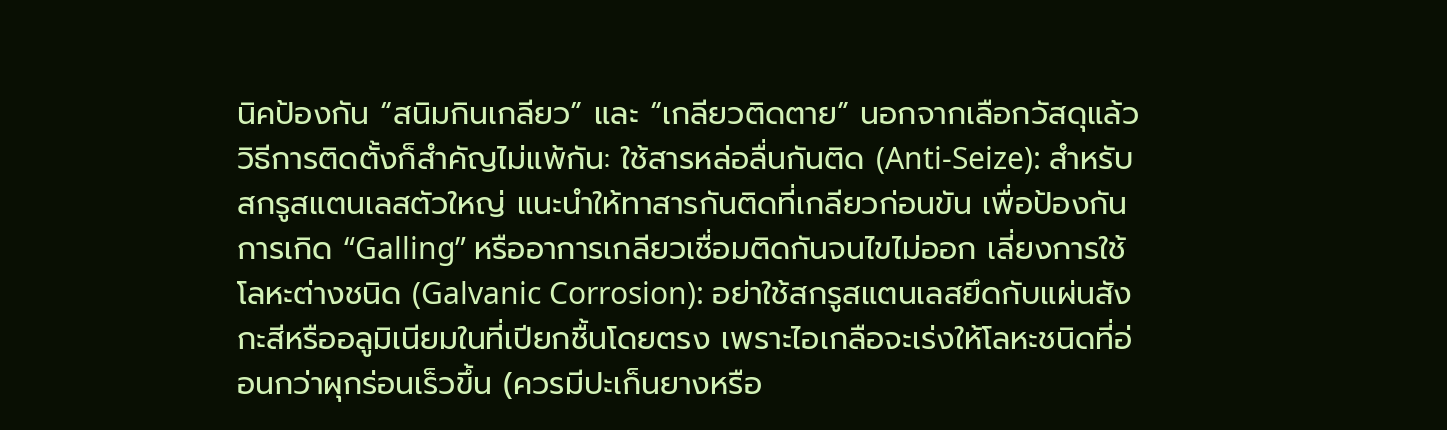นิคป้องกัน “สนิมกินเกลียว” และ “เกลียวติดตาย” นอกจากเลือกวัสดุแล้ว วิธีการติดตั้งก็สำคัญไม่แพ้กัน: ใช้สารหล่อลื่นกันติด (Anti-Seize): สำหรับสกรูสแตนเลสตัวใหญ่ แนะนำให้ทาสารกันติดที่เกลียวก่อนขัน เพื่อป้องกันการเกิด “Galling” หรืออาการเกลียวเชื่อมติดกันจนไขไม่ออก เลี่ยงการใช้โลหะต่างชนิด (Galvanic Corrosion): อย่าใช้สกรูสแตนเลสยึดกับแผ่นสังกะสีหรืออลูมิเนียมในที่เปียกชื้นโดยตรง เพราะไอเกลือจะเร่งให้โลหะชนิดที่อ่อนกว่าผุกร่อนเร็วขึ้น (ควรมีปะเก็นยางหรือ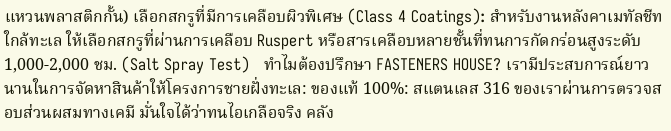แหวนพลาสติกกั้น) เลือกสกรูที่มีการเคลือบผิวพิเศษ (Class 4 Coatings): สำหรับงานหลังคาเมทัลชีทใกล้ทะเล ให้เลือกสกรูที่ผ่านการเคลือบ Ruspert หรือสารเคลือบหลายชั้นที่ทนการกัดกร่อนสูงระดับ 1,000-2,000 ชม. (Salt Spray Test)   ทำไมต้องปรึกษา FASTENERS HOUSE? เรามีประสบการณ์ยาวนานในการจัดหาสินค้าให้โครงการชายฝั่งทะเล: ของแท้ 100%: สแตนเลส 316 ของเราผ่านการตรวจสอบส่วนผสมทางเคมี มั่นใจได้ว่าทนไอเกลือจริง คลัง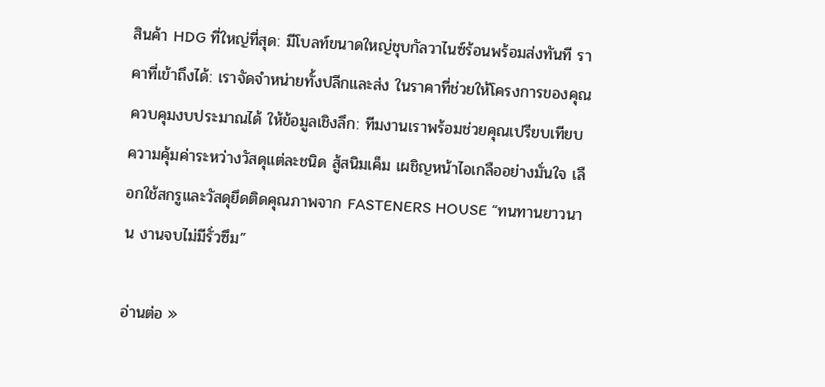สินค้า HDG ที่ใหญ่ที่สุด: มีโบลท์ขนาดใหญ่ชุบกัลวาไนซ์ร้อนพร้อมส่งทันที ราคาที่เข้าถึงได้: เราจัดจำหน่ายทั้งปลีกและส่ง ในราคาที่ช่วยให้โครงการของคุณควบคุมงบประมาณได้ ให้ข้อมูลเชิงลึก: ทีมงานเราพร้อมช่วยคุณเปรียบเทียบความคุ้มค่าระหว่างวัสดุแต่ละชนิด สู้สนิมเค็ม เผชิญหน้าไอเกลืออย่างมั่นใจ เลือกใช้สกรูและวัสดุยึดติดคุณภาพจาก FASTENERS HOUSE “ทนทานยาวนาน งานจบไม่มีรั่วซึม”

อ่านต่อ »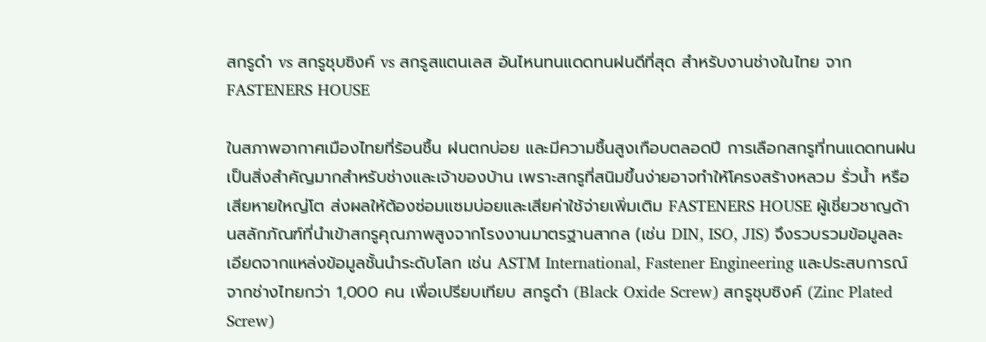สกรูดำ vs สกรูชุบซิงค์ vs สกรูสแตนเลส อันไหนทนแดดทนฝนดีที่สุด สำหรับงานช่างในไทย จาก FASTENERS HOUSE

ในสภาพอากาศเมืองไทยที่ร้อนชื้น ฝนตกบ่อย และมีความชื้นสูงเกือบตลอดปี การเลือกสกรูที่ทนแดดทนฝนเป็นสิ่งสำคัญมากสำหรับช่างและเจ้าของบ้าน เพราะสกรูที่สนิมขึ้นง่ายอาจทำให้โครงสร้างหลวม รั่วน้ำ หรือเสียหายใหญ่โต ส่งผลให้ต้องซ่อมแซมบ่อยและเสียค่าใช้จ่ายเพิ่มเติม FASTENERS HOUSE ผู้เชี่ยวชาญด้านสลักภัณฑ์ที่นำเข้าสกรูคุณภาพสูงจากโรงงานมาตรฐานสากล (เช่น DIN, ISO, JIS) จึงรวบรวมข้อมูลละเอียดจากแหล่งข้อมูลชั้นนำระดับโลก เช่น ASTM International, Fastener Engineering และประสบการณ์จากช่างไทยกว่า 1,000 คน เพื่อเปรียบเทียบ สกรูดำ (Black Oxide Screw) สกรูชุบซิงค์ (Zinc Plated Screw)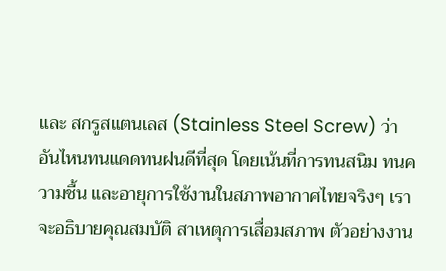และ สกรูสแตนเลส (Stainless Steel Screw) ว่าอันไหนทนแดดทนฝนดีที่สุด โดยเน้นที่การทนสนิม ทนความชื้น และอายุการใช้งานในสภาพอากาศไทยจริงๆ เราจะอธิบายคุณสมบัติ สาเหตุการเสื่อมสภาพ ตัวอย่างงาน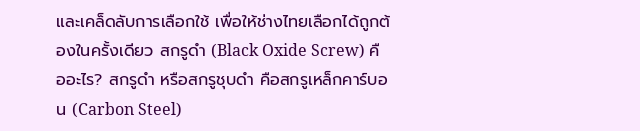และเคล็ดลับการเลือกใช้ เพื่อให้ช่างไทยเลือกได้ถูกต้องในครั้งเดียว สกรูดำ (Black Oxide Screw) คืออะไร? สกรูดำ หรือสกรูชุบดำ คือสกรูเหล็กคาร์บอน (Carbon Steel)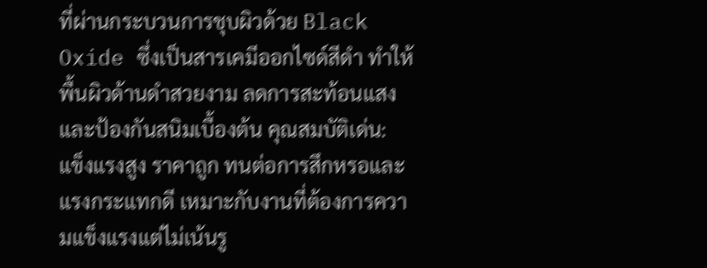ที่ผ่านกระบวนการชุบผิวด้วย Black Oxide ซึ่งเป็นสารเคมีออกไซด์สีดำ ทำให้พื้นผิวด้านดำสวยงาม ลดการสะท้อนแสง และป้องกันสนิมเบื้องต้น คุณสมบัติเด่น: แข็งแรงสูง ราคาถูก ทนต่อการสึกหรอและแรงกระแทกดี เหมาะกับงานที่ต้องการความแข็งแรงแต่ไม่เน้นรู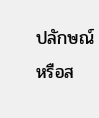ปลักษณ์หรือส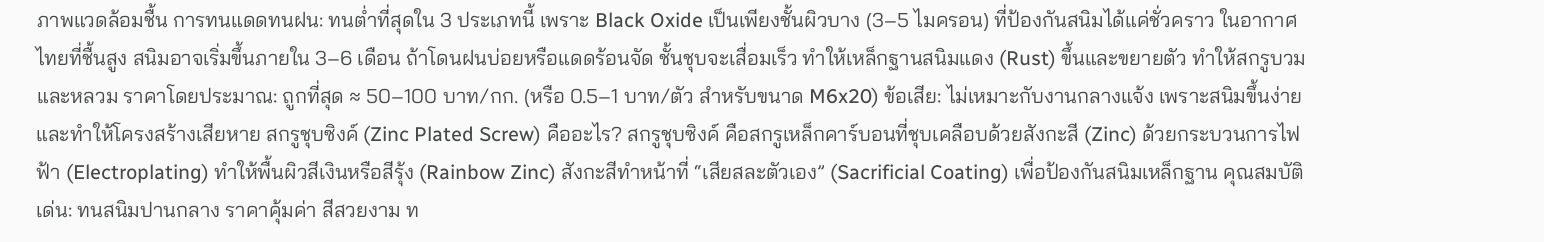ภาพแวดล้อมชื้น การทนแดดทนฝน: ทนต่ำที่สุดใน 3 ประเภทนี้ เพราะ Black Oxide เป็นเพียงชั้นผิวบาง (3–5 ไมครอน) ที่ป้องกันสนิมได้แค่ชั่วคราว ในอากาศไทยที่ชื้นสูง สนิมอาจเริ่มขึ้นภายใน 3–6 เดือน ถ้าโดนฝนบ่อยหรือแดดร้อนจัด ชั้นชุบจะเสื่อมเร็ว ทำให้เหล็กฐานสนิมแดง (Rust) ขึ้นและขยายตัว ทำให้สกรูบวมและหลวม ราคาโดยประมาณ: ถูกที่สุด ≈ 50–100 บาท/กก. (หรือ 0.5–1 บาท/ตัว สำหรับขนาด M6x20) ข้อเสีย: ไม่เหมาะกับงานกลางแจ้ง เพราะสนิมขึ้นง่ายและทำให้โครงสร้างเสียหาย สกรูชุบซิงค์ (Zinc Plated Screw) คืออะไร? สกรูชุบซิงค์ คือสกรูเหล็กคาร์บอนที่ชุบเคลือบด้วยสังกะสี (Zinc) ด้วยกระบวนการไฟฟ้า (Electroplating) ทำให้พื้นผิวสีเงินหรือสีรุ้ง (Rainbow Zinc) สังกะสีทำหน้าที่ “เสียสละตัวเอง” (Sacrificial Coating) เพื่อป้องกันสนิมเหล็กฐาน คุณสมบัติเด่น: ทนสนิมปานกลาง ราคาคุ้มค่า สีสวยงาม ท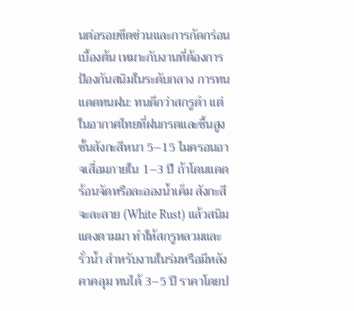นต่อรอยขีดข่วนและการกัดกร่อนเบื้องต้น เหมาะกับงานที่ต้องการป้องกันสนิมในระดับกลาง การทนแดดทนฝน: ทนดีกว่าสกรูดำ แต่ในอากาศไทยที่ฝนกรดและชื้นสูง ชั้นสังกะสีหนา 5–15 ไมครอนอาจเสื่อมภายใน 1–3 ปี ถ้าโดนแดดร้อนจัดหรือละอองน้ำเค็ม สังกะสีจะละลาย (White Rust) แล้วสนิมแดงตามมา ทำให้สกรูหลวมและรั่วน้ำ สำหรับงานในร่มหรือมีหลังคาคลุม ทนได้ 3–5 ปี ราคาโดยป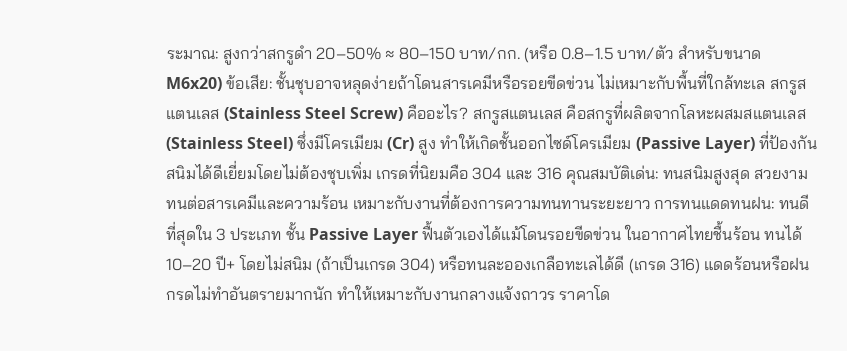ระมาณ: สูงกว่าสกรูดำ 20–50% ≈ 80–150 บาท/กก. (หรือ 0.8–1.5 บาท/ตัว สำหรับขนาด M6x20) ข้อเสีย: ชั้นชุบอาจหลุดง่ายถ้าโดนสารเคมีหรือรอยขีดข่วน ไม่เหมาะกับพื้นที่ใกล้ทะเล สกรูสแตนเลส (Stainless Steel Screw) คืออะไร? สกรูสแตนเลส คือสกรูที่ผลิตจากโลหะผสมสแตนเลส (Stainless Steel) ซึ่งมีโครเมียม (Cr) สูง ทำให้เกิดชั้นออกไซด์โครเมียม (Passive Layer) ที่ป้องกันสนิมได้ดีเยี่ยมโดยไม่ต้องชุบเพิ่ม เกรดที่นิยมคือ 304 และ 316 คุณสมบัติเด่น: ทนสนิมสูงสุด สวยงาม ทนต่อสารเคมีและความร้อน เหมาะกับงานที่ต้องการความทนทานระยะยาว การทนแดดทนฝน: ทนดีที่สุดใน 3 ประเภท ชั้น Passive Layer ฟื้นตัวเองได้แม้โดนรอยขีดข่วน ในอากาศไทยชื้นร้อน ทนได้ 10–20 ปี+ โดยไม่สนิม (ถ้าเป็นเกรด 304) หรือทนละอองเกลือทะเลได้ดี (เกรด 316) แดดร้อนหรือฝนกรดไม่ทำอันตรายมากนัก ทำให้เหมาะกับงานกลางแจ้งถาวร ราคาโด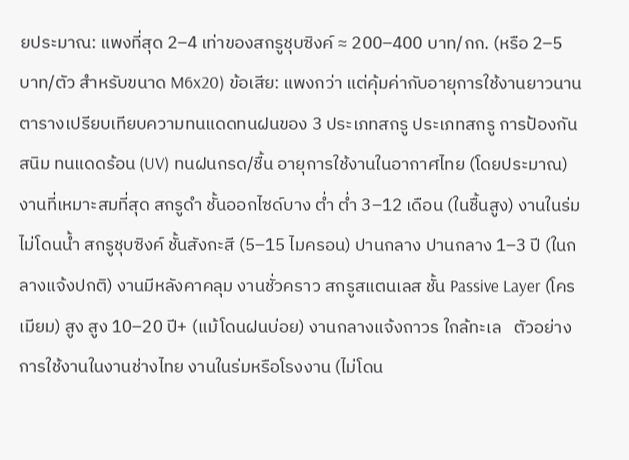ยประมาณ: แพงที่สุด 2–4 เท่าของสกรูชุบซิงค์ ≈ 200–400 บาท/กก. (หรือ 2–5 บาท/ตัว สำหรับขนาด M6x20) ข้อเสีย: แพงกว่า แต่คุ้มค่ากับอายุการใช้งานยาวนาน ตารางเปรียบเทียบความทนแดดทนฝนของ 3 ประเภทสกรู ประเภทสกรู การป้องกันสนิม ทนแดดร้อน (UV) ทนฝนกรด/ชื้น อายุการใช้งานในอากาศไทย (โดยประมาณ) งานที่เหมาะสมที่สุด สกรูดำ ชั้นออกไซด์บาง ต่ำ ต่ำ 3–12 เดือน (ในชื้นสูง) งานในร่ม ไม่โดนน้ำ สกรูชุบซิงค์ ชั้นสังกะสี (5–15 ไมครอน) ปานกลาง ปานกลาง 1–3 ปี (ในกลางแจ้งปกติ) งานมีหลังคาคลุม งานชั่วคราว สกรูสแตนเลส ชั้น Passive Layer (โครเมียม) สูง สูง 10–20 ปี+ (แม้โดนฝนบ่อย) งานกลางแจ้งถาวร ใกล้ทะเล   ตัวอย่างการใช้งานในงานช่างไทย งานในร่มหรือโรงงาน (ไม่โดน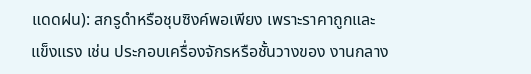แดดฝน): สกรูดำหรือชุบซิงค์พอเพียง เพราะราคาถูกและแข็งแรง เช่น ประกอบเครื่องจักรหรือชั้นวางของ งานกลาง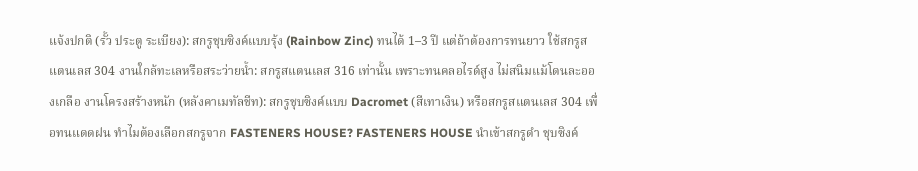แจ้งปกติ (รั้ว ประตู ระเบียง): สกรูชุบซิงค์แบบรุ้ง (Rainbow Zinc) ทนได้ 1–3 ปี แต่ถ้าต้องการทนยาว ใช้สกรูสแตนเลส 304 งานใกล้ทะเลหรือสระว่ายน้ำ: สกรูสแตนเลส 316 เท่านั้น เพราะทนคลอไรด์สูง ไม่สนิมแม้โดนละอองเกลือ งานโครงสร้างหนัก (หลังคาเมทัลชีท): สกรูชุบซิงค์แบบ Dacromet (สีเทาเงิน) หรือสกรูสแตนเลส 304 เพื่อทนแดดฝน ทำไมต้องเลือกสกรูจาก FASTENERS HOUSE? FASTENERS HOUSE นำเข้าสกรูดำ ชุบซิงค์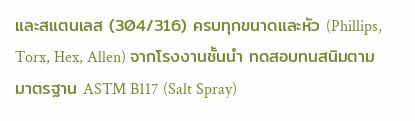และสแตนเลส (304/316) ครบทุกขนาดและหัว (Phillips, Torx, Hex, Allen) จากโรงงานชั้นนำ ทดสอบทนสนิมตามมาตรฐาน ASTM B117 (Salt Spray)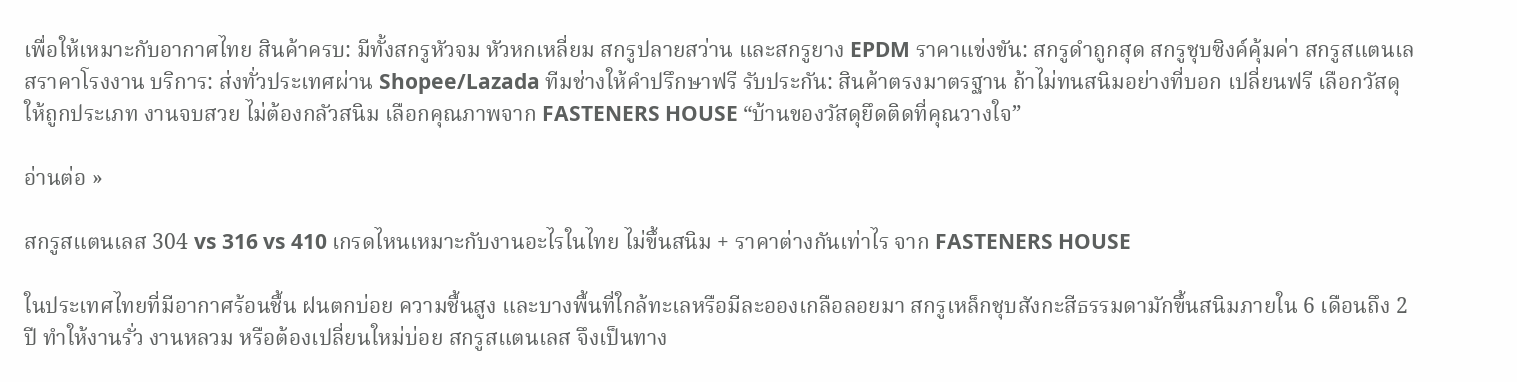เพื่อให้เหมาะกับอากาศไทย สินค้าครบ: มีทั้งสกรูหัวจม หัวหกเหลี่ยม สกรูปลายสว่าน และสกรูยาง EPDM ราคาแข่งขัน: สกรูดำถูกสุด สกรูชุบซิงค์คุ้มค่า สกรูสแตนเลสราคาโรงงาน บริการ: ส่งทั่วประเทศผ่าน Shopee/Lazada ทีมช่างให้คำปรึกษาฟรี รับประกัน: สินค้าตรงมาตรฐาน ถ้าไม่ทนสนิมอย่างที่บอก เปลี่ยนฟรี เลือกวัสดุให้ถูกประเภท งานจบสวย ไม่ต้องกลัวสนิม เลือกคุณภาพจาก FASTENERS HOUSE “บ้านของวัสดุยึดติดที่คุณวางใจ”

อ่านต่อ »

สกรูสแตนเลส 304 vs 316 vs 410 เกรดไหนเหมาะกับงานอะไรในไทย ไม่ขึ้นสนิม + ราคาต่างกันเท่าไร จาก FASTENERS HOUSE

ในประเทศไทยที่มีอากาศร้อนชื้น ฝนตกบ่อย ความชื้นสูง และบางพื้นที่ใกล้ทะเลหรือมีละอองเกลือลอยมา สกรูเหล็กชุบสังกะสีธรรมดามักขึ้นสนิมภายใน 6 เดือนถึง 2 ปี ทำให้งานรั่ว งานหลวม หรือต้องเปลี่ยนใหม่บ่อย สกรูสแตนเลส จึงเป็นทาง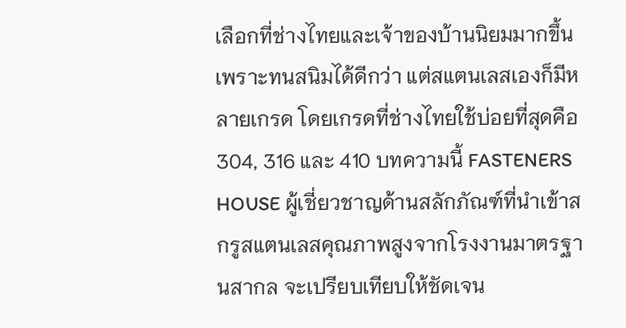เลือกที่ช่างไทยและเจ้าของบ้านนิยมมากขึ้น เพราะทนสนิมได้ดีกว่า แต่สแตนเลสเองก็มีหลายเกรด โดยเกรดที่ช่างไทยใช้บ่อยที่สุดคือ 304, 316 และ 410 บทความนี้ FASTENERS HOUSE ผู้เชี่ยวชาญด้านสลักภัณฑ์ที่นำเข้าสกรูสแตนเลสคุณภาพสูงจากโรงงานมาตรฐานสากล จะเปรียบเทียบให้ชัดเจน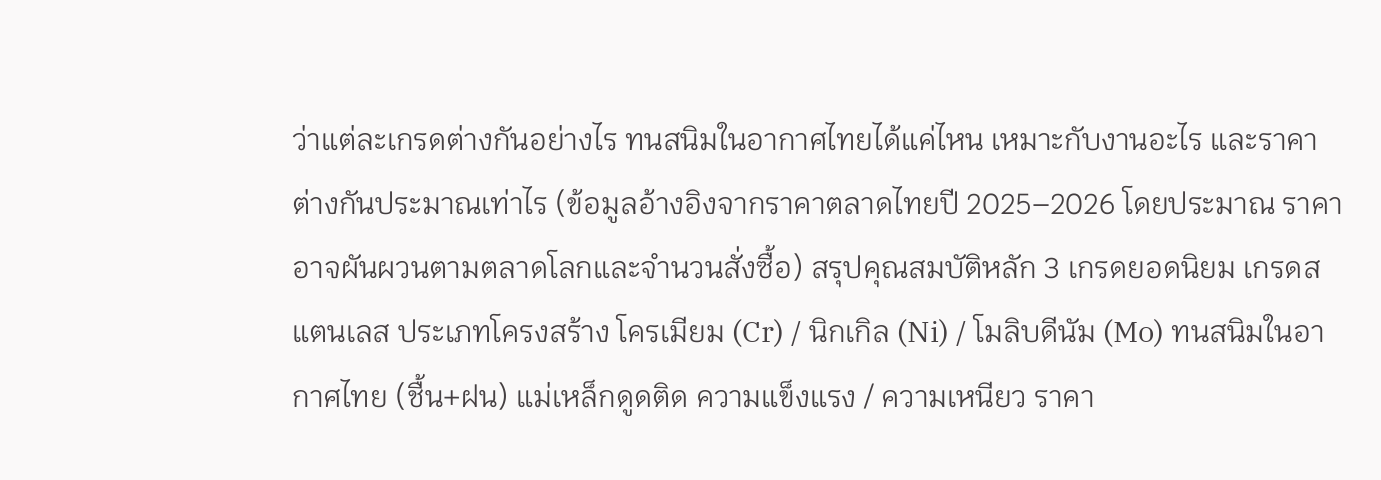ว่าแต่ละเกรดต่างกันอย่างไร ทนสนิมในอากาศไทยได้แค่ไหน เหมาะกับงานอะไร และราคาต่างกันประมาณเท่าไร (ข้อมูลอ้างอิงจากราคาตลาดไทยปี 2025–2026 โดยประมาณ ราคาอาจผันผวนตามตลาดโลกและจำนวนสั่งซื้อ) สรุปคุณสมบัติหลัก 3 เกรดยอดนิยม เกรดสแตนเลส ประเภทโครงสร้าง โครเมียม (Cr) / นิกเกิล (Ni) / โมลิบดีนัม (Mo) ทนสนิมในอากาศไทย (ชื้น+ฝน) แม่เหล็กดูดติด ความแข็งแรง / ความเหนียว ราคา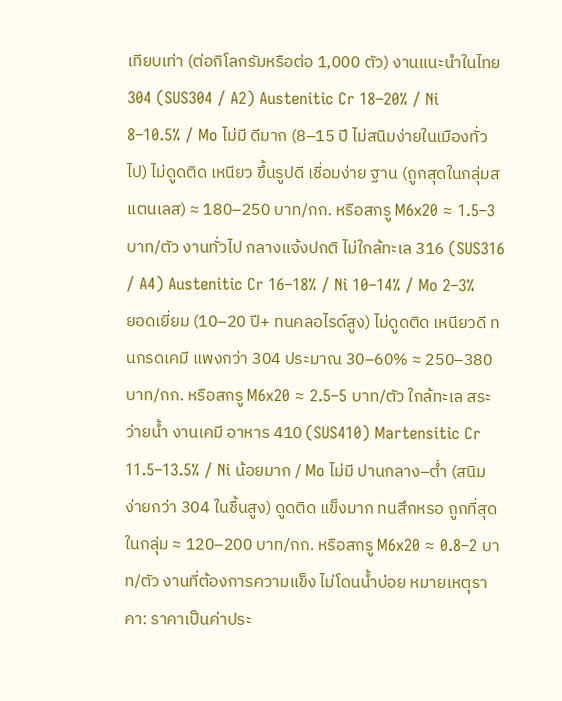เทียบเท่า (ต่อกิโลกรัมหรือต่อ 1,000 ตัว) งานแนะนำในไทย 304 (SUS304 / A2) Austenitic Cr 18–20% / Ni 8–10.5% / Mo ไม่มี ดีมาก (8–15 ปี ไม่สนิมง่ายในเมืองทั่วไป) ไม่ดูดติด เหนียว ขึ้นรูปดี เชื่อมง่าย ฐาน (ถูกสุดในกลุ่มสแตนเลส) ≈ 180–250 บาท/กก. หรือสกรู M6x20 ≈ 1.5–3 บาท/ตัว งานทั่วไป กลางแจ้งปกติ ไม่ใกล้ทะเล 316 (SUS316 / A4) Austenitic Cr 16–18% / Ni 10–14% / Mo 2–3% ยอดเยี่ยม (10–20 ปี+ ทนคลอไรด์สูง) ไม่ดูดติด เหนียวดี ทนกรดเคมี แพงกว่า 304 ประมาณ 30–60% ≈ 250–380 บาท/กก. หรือสกรู M6x20 ≈ 2.5–5 บาท/ตัว ใกล้ทะเล สระว่ายน้ำ งานเคมี อาหาร 410 (SUS410) Martensitic Cr 11.5–13.5% / Ni น้อยมาก / Mo ไม่มี ปานกลาง–ต่ำ (สนิมง่ายกว่า 304 ในชื้นสูง) ดูดติด แข็งมาก ทนสึกหรอ ถูกที่สุดในกลุ่ม ≈ 120–200 บาท/กก. หรือสกรู M6x20 ≈ 0.8–2 บาท/ตัว งานที่ต้องการความแข็ง ไม่โดนน้ำบ่อย หมายเหตุราคา: ราคาเป็นค่าประ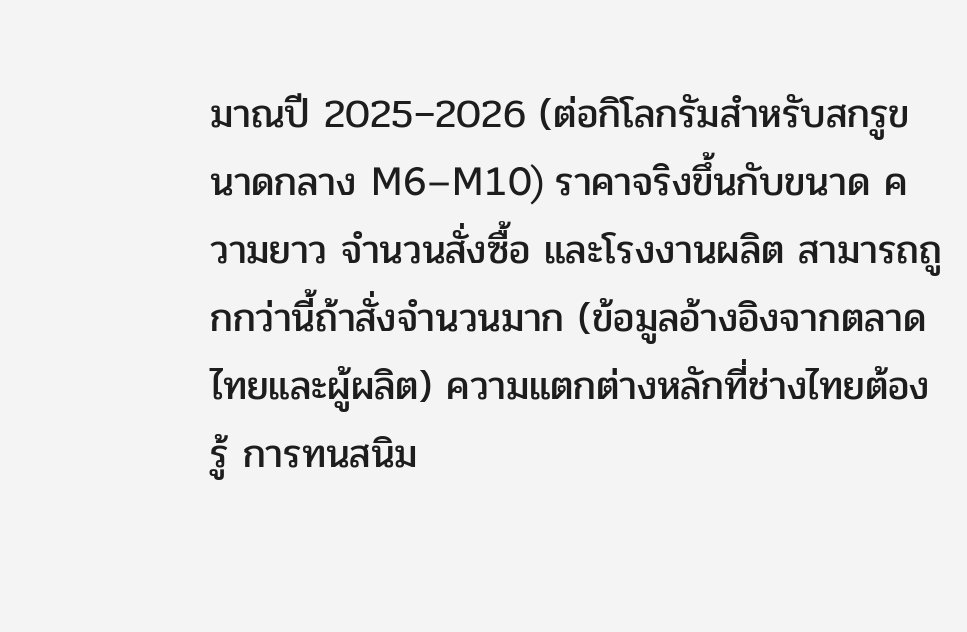มาณปี 2025–2026 (ต่อกิโลกรัมสำหรับสกรูขนาดกลาง M6–M10) ราคาจริงขึ้นกับขนาด ความยาว จำนวนสั่งซื้อ และโรงงานผลิต สามารถถูกกว่านี้ถ้าสั่งจำนวนมาก (ข้อมูลอ้างอิงจากตลาดไทยและผู้ผลิต) ความแตกต่างหลักที่ช่างไทยต้องรู้ การทนสนิม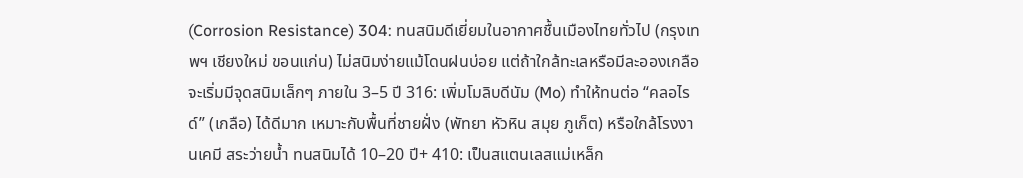(Corrosion Resistance) 304: ทนสนิมดีเยี่ยมในอากาศชื้นเมืองไทยทั่วไป (กรุงเทพฯ เชียงใหม่ ขอนแก่น) ไม่สนิมง่ายแม้โดนฝนบ่อย แต่ถ้าใกล้ทะเลหรือมีละอองเกลือ จะเริ่มมีจุดสนิมเล็กๆ ภายใน 3–5 ปี 316: เพิ่มโมลิบดีนัม (Mo) ทำให้ทนต่อ “คลอไรด์” (เกลือ) ได้ดีมาก เหมาะกับพื้นที่ชายฝั่ง (พัทยา หัวหิน สมุย ภูเก็ต) หรือใกล้โรงงานเคมี สระว่ายน้ำ ทนสนิมได้ 10–20 ปี+ 410: เป็นสแตนเลสแม่เหล็ก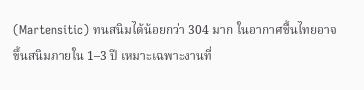(Martensitic) ทนสนิมได้น้อยกว่า 304 มาก ในอากาศชื้นไทยอาจขึ้นสนิมภายใน 1–3 ปี เหมาะเฉพาะงานที่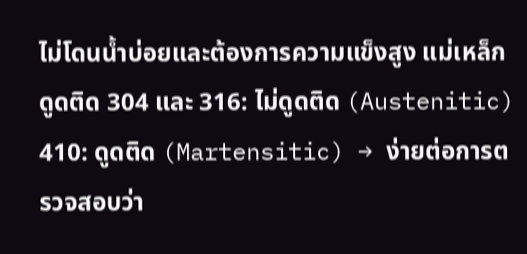ไม่โดนน้ำบ่อยและต้องการความแข็งสูง แม่เหล็กดูดติด 304 และ 316: ไม่ดูดติด (Austenitic) 410: ดูดติด (Martensitic) → ง่ายต่อการตรวจสอบว่า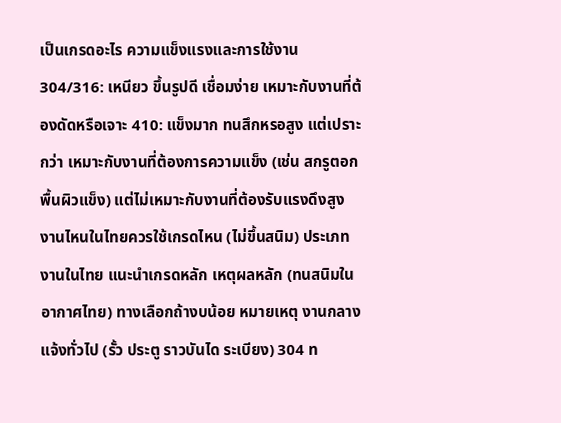เป็นเกรดอะไร ความแข็งแรงและการใช้งาน 304/316: เหนียว ขึ้นรูปดี เชื่อมง่าย เหมาะกับงานที่ต้องดัดหรือเจาะ 410: แข็งมาก ทนสึกหรอสูง แต่เปราะกว่า เหมาะกับงานที่ต้องการความแข็ง (เช่น สกรูตอกพื้นผิวแข็ง) แต่ไม่เหมาะกับงานที่ต้องรับแรงดึงสูง งานไหนในไทยควรใช้เกรดไหน (ไม่ขึ้นสนิม) ประเภทงานในไทย แนะนำเกรดหลัก เหตุผลหลัก (ทนสนิมในอากาศไทย) ทางเลือกถ้างบน้อย หมายเหตุ งานกลางแจ้งทั่วไป (รั้ว ประตู ราวบันได ระเบียง) 304 ท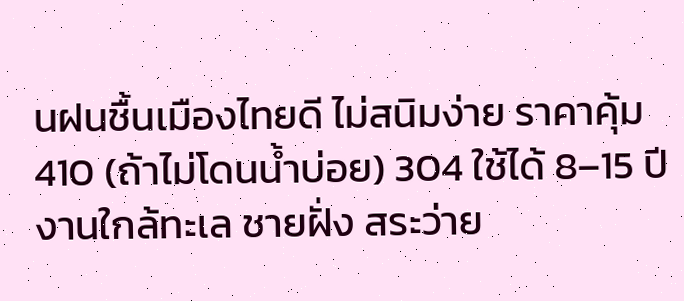นฝนชื้นเมืองไทยดี ไม่สนิมง่าย ราคาคุ้ม 410 (ถ้าไม่โดนน้ำบ่อย) 304 ใช้ได้ 8–15 ปี งานใกล้ทะเล ชายฝั่ง สระว่าย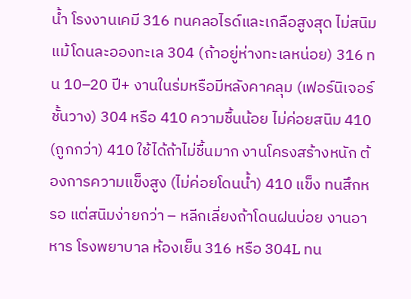น้ำ โรงงานเคมี 316 ทนคลอไรด์และเกลือสูงสุด ไม่สนิมแม้โดนละอองทะเล 304 (ถ้าอยู่ห่างทะเลหน่อย) 316 ทน 10–20 ปี+ งานในร่มหรือมีหลังคาคลุม (เฟอร์นิเจอร์ ชั้นวาง) 304 หรือ 410 ความชื้นน้อย ไม่ค่อยสนิม 410 (ถูกกว่า) 410 ใช้ได้ถ้าไม่ชื้นมาก งานโครงสร้างหนัก ต้องการความแข็งสูง (ไม่ค่อยโดนน้ำ) 410 แข็ง ทนสึกหรอ แต่สนิมง่ายกว่า – หลีกเลี่ยงถ้าโดนฝนบ่อย งานอาหาร โรงพยาบาล ห้องเย็น 316 หรือ 304L ทน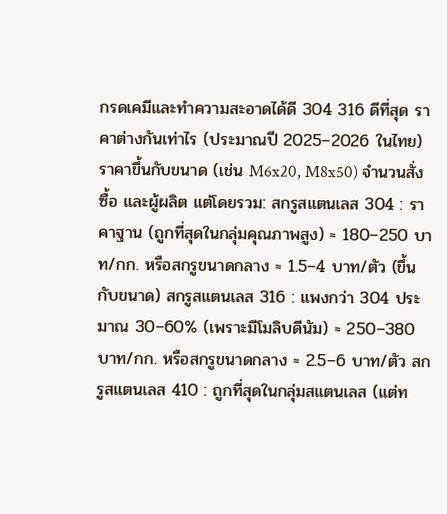กรดเคมีและทำความสะอาดได้ดี 304 316 ดีที่สุด ราคาต่างกันเท่าไร (ประมาณปี 2025–2026 ในไทย) ราคาขึ้นกับขนาด (เช่น M6x20, M8x50) จำนวนสั่งซื้อ และผู้ผลิต แต่โดยรวม: สกรูสแตนเลส 304 : ราคาฐาน (ถูกที่สุดในกลุ่มคุณภาพสูง) ≈ 180–250 บาท/กก. หรือสกรูขนาดกลาง ≈ 1.5–4 บาท/ตัว (ขึ้นกับขนาด) สกรูสแตนเลส 316 : แพงกว่า 304 ประมาณ 30–60% (เพราะมีโมลิบดีนัม) ≈ 250–380 บาท/กก. หรือสกรูขนาดกลาง ≈ 2.5–6 บาท/ตัว สกรูสแตนเลส 410 : ถูกที่สุดในกลุ่มสแตนเลส (แต่ท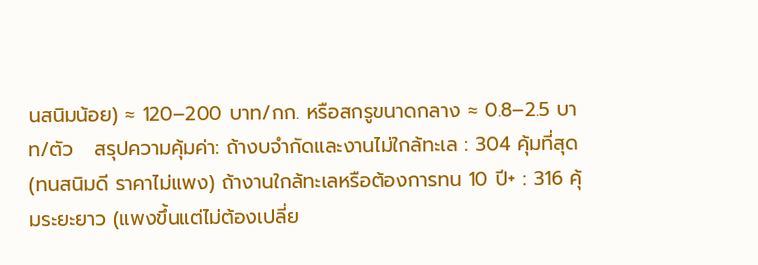นสนิมน้อย) ≈ 120–200 บาท/กก. หรือสกรูขนาดกลาง ≈ 0.8–2.5 บาท/ตัว   สรุปความคุ้มค่า: ถ้างบจำกัดและงานไม่ใกล้ทะเล : 304 คุ้มที่สุด (ทนสนิมดี ราคาไม่แพง) ถ้างานใกล้ทะเลหรือต้องการทน 10 ปี+ : 316 คุ้มระยะยาว (แพงขึ้นแต่ไม่ต้องเปลี่ย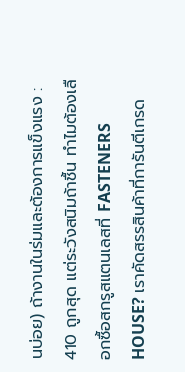นบ่อย) ถ้างานในร่มและต้องการแข็งแรง : 410 ถูกสุด แต่ระวังสนิมถ้าชื้น ทำไมต้องเลือกซื้อสกรูสแตนเลสที่ FASTENERS HOUSE? เราคัดสรรสินค้าที่การันตีเกรด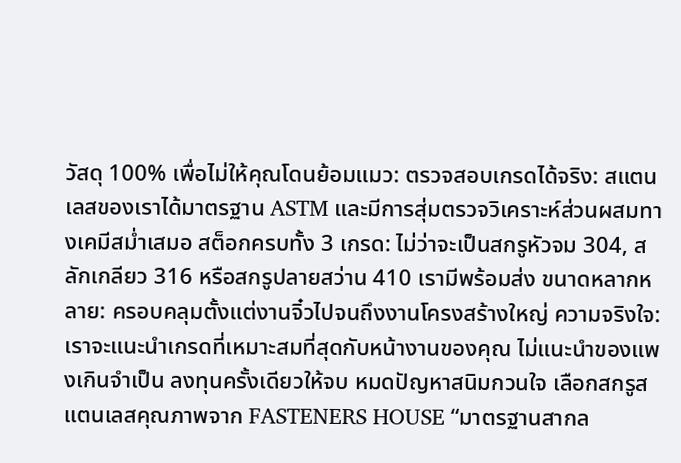วัสดุ 100% เพื่อไม่ให้คุณโดนย้อมแมว: ตรวจสอบเกรดได้จริง: สแตนเลสของเราได้มาตรฐาน ASTM และมีการสุ่มตรวจวิเคราะห์ส่วนผสมทางเคมีสม่ำเสมอ สต็อกครบทั้ง 3 เกรด: ไม่ว่าจะเป็นสกรูหัวจม 304, สลักเกลียว 316 หรือสกรูปลายสว่าน 410 เรามีพร้อมส่ง ขนาดหลากหลาย: ครอบคลุมตั้งแต่งานจิ๋วไปจนถึงงานโครงสร้างใหญ่ ความจริงใจ: เราจะแนะนำเกรดที่เหมาะสมที่สุดกับหน้างานของคุณ ไม่แนะนำของแพงเกินจำเป็น ลงทุนครั้งเดียวให้จบ หมดปัญหาสนิมกวนใจ เลือกสกรูสแตนเลสคุณภาพจาก FASTENERS HOUSE “มาตรฐานสากล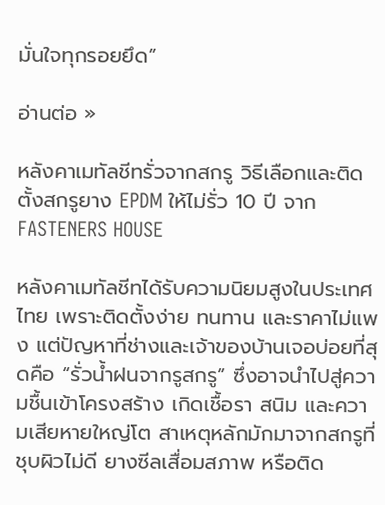มั่นใจทุกรอยยึด”

อ่านต่อ »

หลังคาเมทัลชีทรั่วจากสกรู วิธีเลือกและติดตั้งสกรูยาง EPDM ให้ไม่รั่ว 10 ปี จาก FASTENERS HOUSE

หลังคาเมทัลชีทได้รับความนิยมสูงในประเทศไทย เพราะติดตั้งง่าย ทนทาน และราคาไม่แพง แต่ปัญหาที่ช่างและเจ้าของบ้านเจอบ่อยที่สุดคือ “รั่วน้ำฝนจากรูสกรู” ซึ่งอาจนำไปสู่ความชื้นเข้าโครงสร้าง เกิดเชื้อรา สนิม และความเสียหายใหญ่โต สาเหตุหลักมักมาจากสกรูที่ชุบผิวไม่ดี ยางซีลเสื่อมสภาพ หรือติด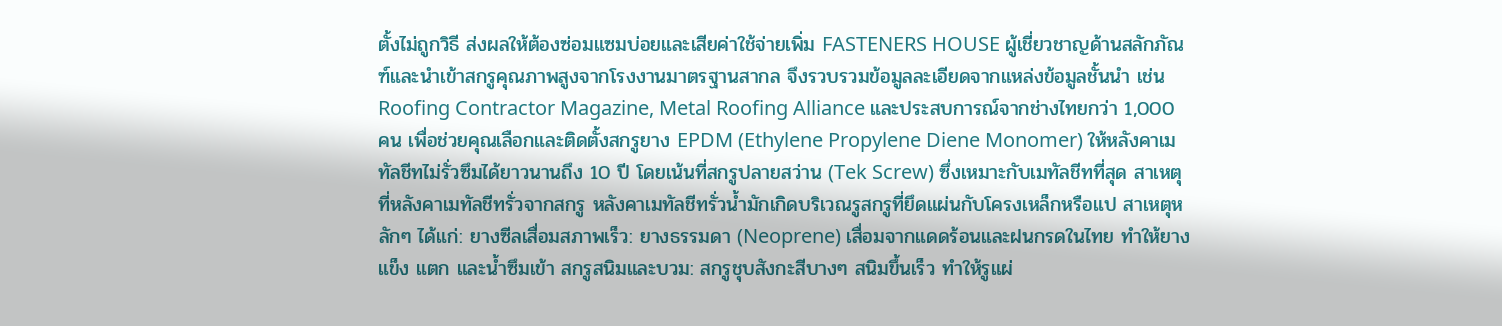ตั้งไม่ถูกวิธี ส่งผลให้ต้องซ่อมแซมบ่อยและเสียค่าใช้จ่ายเพิ่ม FASTENERS HOUSE ผู้เชี่ยวชาญด้านสลักภัณฑ์และนำเข้าสกรูคุณภาพสูงจากโรงงานมาตรฐานสากล จึงรวบรวมข้อมูลละเอียดจากแหล่งข้อมูลชั้นนำ เช่น Roofing Contractor Magazine, Metal Roofing Alliance และประสบการณ์จากช่างไทยกว่า 1,000 คน เพื่อช่วยคุณเลือกและติดตั้งสกรูยาง EPDM (Ethylene Propylene Diene Monomer) ให้หลังคาเมทัลชีทไม่รั่วซึมได้ยาวนานถึง 10 ปี โดยเน้นที่สกรูปลายสว่าน (Tek Screw) ซึ่งเหมาะกับเมทัลชีทที่สุด สาเหตุที่หลังคาเมทัลชีทรั่วจากสกรู หลังคาเมทัลชีทรั่วน้ำมักเกิดบริเวณรูสกรูที่ยึดแผ่นกับโครงเหล็กหรือแป สาเหตุหลักๆ ได้แก่: ยางซีลเสื่อมสภาพเร็ว: ยางธรรมดา (Neoprene) เสื่อมจากแดดร้อนและฝนกรดในไทย ทำให้ยางแข็ง แตก และน้ำซึมเข้า สกรูสนิมและบวม: สกรูชุบสังกะสีบางๆ สนิมขึ้นเร็ว ทำให้รูแผ่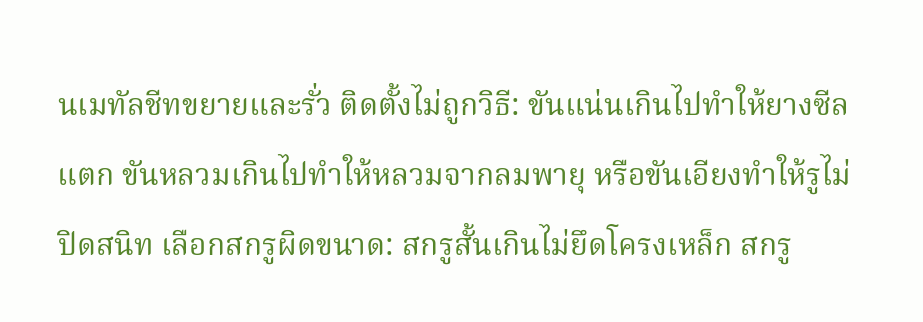นเมทัลชีทขยายและรั่ว ติดตั้งไม่ถูกวิธี: ขันแน่นเกินไปทำให้ยางซีลแตก ขันหลวมเกินไปทำให้หลวมจากลมพายุ หรือขันเอียงทำให้รูไม่ปิดสนิท เลือกสกรูผิดขนาด: สกรูสั้นเกินไม่ยึดโครงเหล็ก สกรู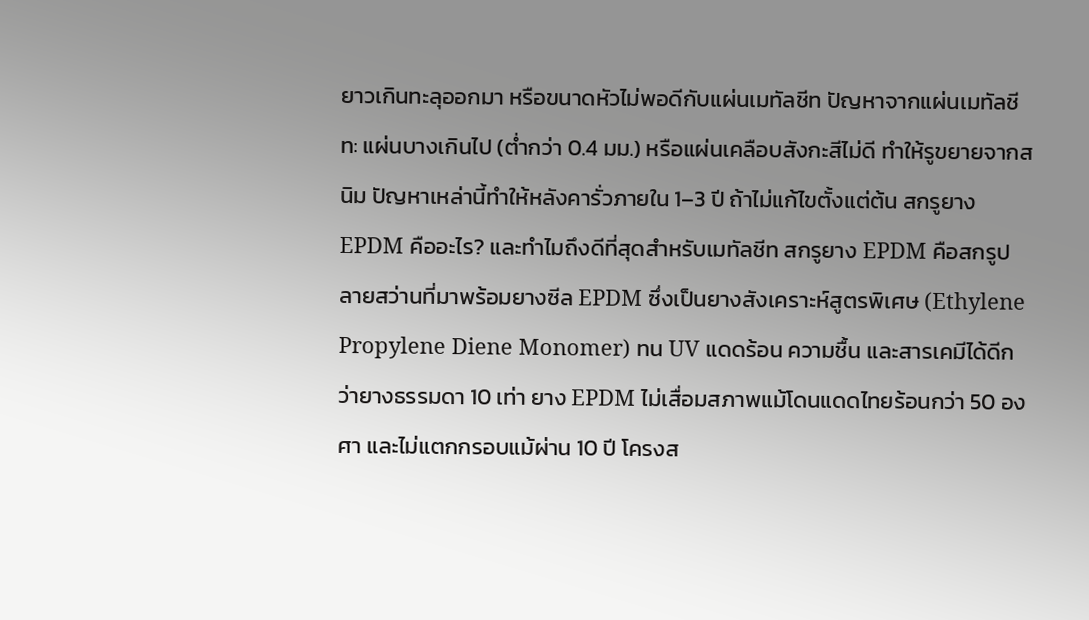ยาวเกินทะลุออกมา หรือขนาดหัวไม่พอดีกับแผ่นเมทัลชีท ปัญหาจากแผ่นเมทัลชีท: แผ่นบางเกินไป (ต่ำกว่า 0.4 มม.) หรือแผ่นเคลือบสังกะสีไม่ดี ทำให้รูขยายจากสนิม ปัญหาเหล่านี้ทำให้หลังคารั่วภายใน 1–3 ปี ถ้าไม่แก้ไขตั้งแต่ต้น สกรูยาง EPDM คืออะไร? และทำไมถึงดีที่สุดสำหรับเมทัลชีท สกรูยาง EPDM คือสกรูปลายสว่านที่มาพร้อมยางซีล EPDM ซึ่งเป็นยางสังเคราะห์สูตรพิเศษ (Ethylene Propylene Diene Monomer) ทน UV แดดร้อน ความชื้น และสารเคมีได้ดีกว่ายางธรรมดา 10 เท่า ยาง EPDM ไม่เสื่อมสภาพแม้โดนแดดไทยร้อนกว่า 50 องศา และไม่แตกกรอบแม้ผ่าน 10 ปี โครงส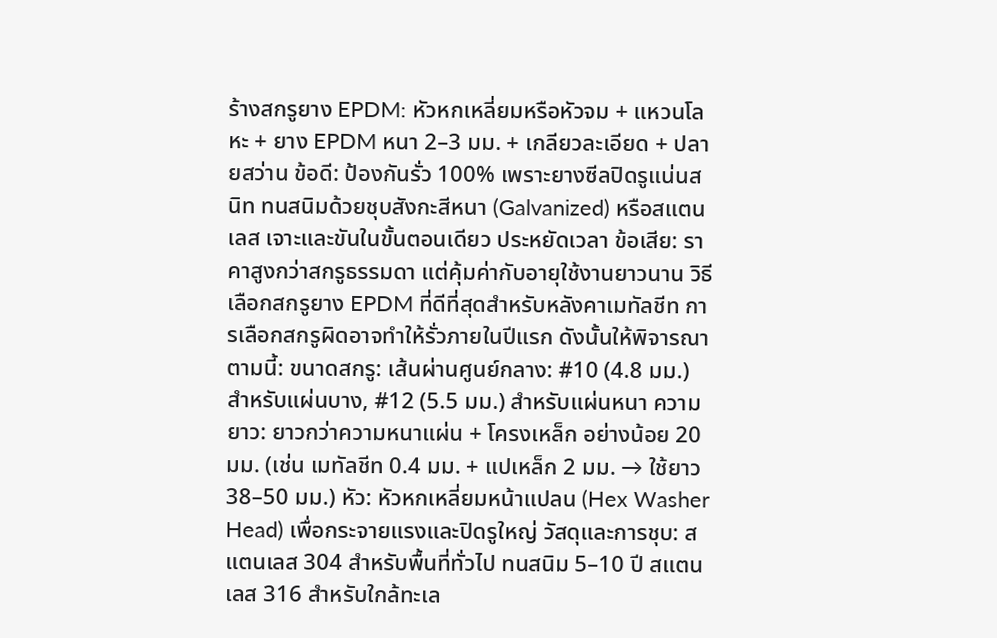ร้างสกรูยาง EPDM: หัวหกเหลี่ยมหรือหัวจม + แหวนโลหะ + ยาง EPDM หนา 2–3 มม. + เกลียวละเอียด + ปลายสว่าน ข้อดี: ป้องกันรั่ว 100% เพราะยางซีลปิดรูแน่นสนิท ทนสนิมด้วยชุบสังกะสีหนา (Galvanized) หรือสแตนเลส เจาะและขันในขั้นตอนเดียว ประหยัดเวลา ข้อเสีย: ราคาสูงกว่าสกรูธรรมดา แต่คุ้มค่ากับอายุใช้งานยาวนาน วิธีเลือกสกรูยาง EPDM ที่ดีที่สุดสำหรับหลังคาเมทัลชีท การเลือกสกรูผิดอาจทำให้รั่วภายในปีแรก ดังนั้นให้พิจารณาตามนี้: ขนาดสกรู: เส้นผ่านศูนย์กลาง: #10 (4.8 มม.) สำหรับแผ่นบาง, #12 (5.5 มม.) สำหรับแผ่นหนา ความยาว: ยาวกว่าความหนาแผ่น + โครงเหล็ก อย่างน้อย 20 มม. (เช่น เมทัลชีท 0.4 มม. + แปเหล็ก 2 มม. → ใช้ยาว 38–50 มม.) หัว: หัวหกเหลี่ยมหน้าแปลน (Hex Washer Head) เพื่อกระจายแรงและปิดรูใหญ่ วัสดุและการชุบ: สแตนเลส 304 สำหรับพื้นที่ทั่วไป ทนสนิม 5–10 ปี สแตนเลส 316 สำหรับใกล้ทะเล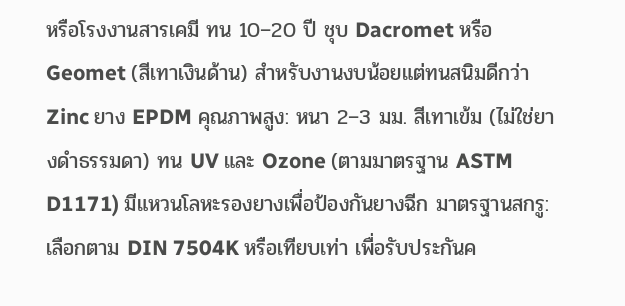หรือโรงงานสารเคมี ทน 10–20 ปี ชุบ Dacromet หรือ Geomet (สีเทาเงินด้าน) สำหรับงานงบน้อยแต่ทนสนิมดีกว่า Zinc ยาง EPDM คุณภาพสูง: หนา 2–3 มม. สีเทาเข้ม (ไม่ใช่ยางดำธรรมดา) ทน UV และ Ozone (ตามมาตรฐาน ASTM D1171) มีแหวนโลหะรองยางเพื่อป้องกันยางฉีก มาตรฐานสกรู: เลือกตาม DIN 7504K หรือเทียบเท่า เพื่อรับประกันค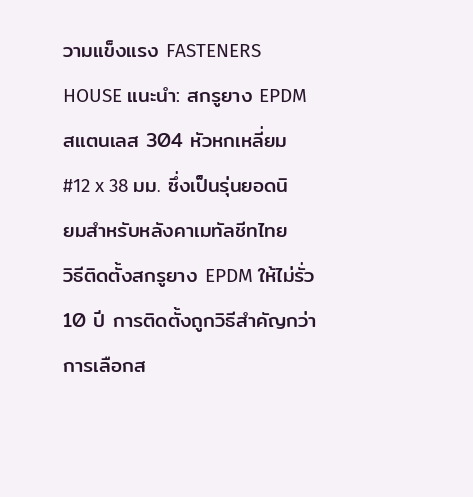วามแข็งแรง FASTENERS HOUSE แนะนำ: สกรูยาง EPDM สแตนเลส 304 หัวหกเหลี่ยม #12 x 38 มม. ซึ่งเป็นรุ่นยอดนิยมสำหรับหลังคาเมทัลชีทไทย   วิธีติดตั้งสกรูยาง EPDM ให้ไม่รั่ว 10 ปี การติดตั้งถูกวิธีสำคัญกว่าการเลือกส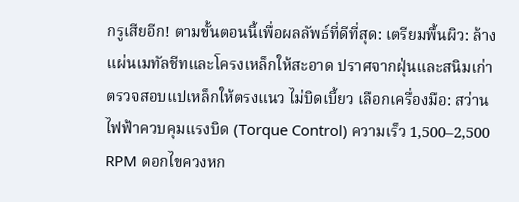กรูเสียอีก! ตามขั้นตอนนี้เพื่อผลลัพธ์ที่ดีที่สุด: เตรียมพื้นผิว: ล้างแผ่นเมทัลชีทและโครงเหล็กให้สะอาด ปราศจากฝุ่นและสนิมเก่า ตรวจสอบแปเหล็กให้ตรงแนว ไม่บิดเบี้ยว เลือกเครื่องมือ: สว่านไฟฟ้าควบคุมแรงบิด (Torque Control) ความเร็ว 1,500–2,500 RPM ดอกไขควงหก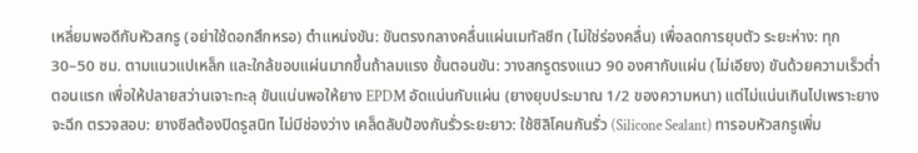เหลี่ยมพอดีกับหัวสกรู (อย่าใช้ดอกสึกหรอ) ตำแหน่งขัน: ขันตรงกลางคลื่นแผ่นเมทัลชีท (ไม่ใช่ร่องคลื่น) เพื่อลดการยุบตัว ระยะห่าง: ทุก 30–50 ซม. ตามแนวแปเหล็ก และใกล้ขอบแผ่นมากขึ้นถ้าลมแรง ขั้นตอนขัน: วางสกรูตรงแนว 90 องศากับแผ่น (ไม่เอียง) ขันด้วยความเร็วต่ำตอนแรก เพื่อให้ปลายสว่านเจาะทะลุ ขันแน่นพอให้ยาง EPDM อัดแน่นกับแผ่น (ยางยุบประมาณ 1/2 ของความหนา) แต่ไม่แน่นเกินไปเพราะยางจะฉีก ตรวจสอบ: ยางซีลต้องปิดรูสนิท ไม่มีช่องว่าง เคล็ดลับป้องกันรั่วระยะยาว: ใช้ซิลิโคนกันรั่ว (Silicone Sealant) ทารอบหัวสกรูเพิ่ม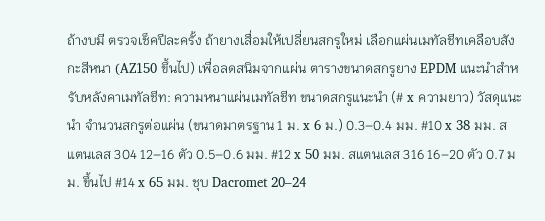ถ้างบมี ตรวจเช็คปีละครั้ง ถ้ายางเสื่อมให้เปลี่ยนสกรูใหม่ เลือกแผ่นเมทัลชีทเคลือบสังกะสีหนา (AZ150 ขึ้นไป) เพื่อลดสนิมจากแผ่น ตารางขนาดสกรูยาง EPDM แนะนำสำหรับหลังคาเมทัลชีท: ความหนาแผ่นเมทัลชีท ขนาดสกรูแนะนำ (# x ความยาว) วัสดุแนะนำ จำนวนสกรูต่อแผ่น (ขนาดมาตรฐาน 1 ม. x 6 ม.) 0.3–0.4 มม. #10 x 38 มม. สแตนเลส 304 12–16 ตัว 0.5–0.6 มม. #12 x 50 มม. สแตนเลส 316 16–20 ตัว 0.7 มม. ขึ้นไป #14 x 65 มม. ชุบ Dacromet 20–24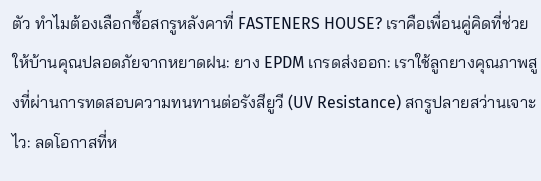ตัว ทำไมต้องเลือกซื้อสกรูหลังคาที่ FASTENERS HOUSE? เราคือเพื่อนคู่คิดที่ช่วยให้บ้านคุณปลอดภัยจากหยาดฝน: ยาง EPDM เกรดส่งออก: เราใช้ลูกยางคุณภาพสูงที่ผ่านการทดสอบความทนทานต่อรังสียูวี (UV Resistance) สกรูปลายสว่านเจาะไว: ลดโอกาสที่ห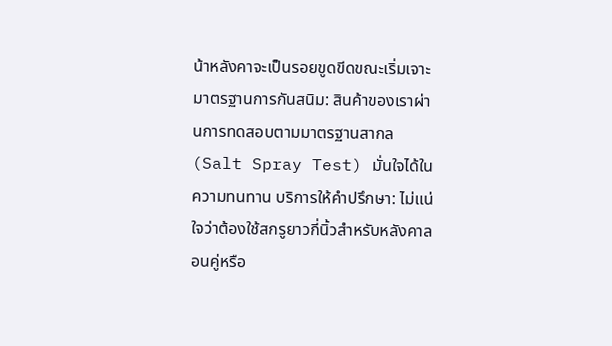น้าหลังคาจะเป็นรอยขูดขีดขณะเริ่มเจาะ มาตรฐานการกันสนิม: สินค้าของเราผ่านการทดสอบตามมาตรฐานสากล (Salt Spray Test) มั่นใจได้ในความทนทาน บริการให้คำปรึกษา: ไม่แน่ใจว่าต้องใช้สกรูยาวกี่นิ้วสำหรับหลังคาลอนคู่หรือ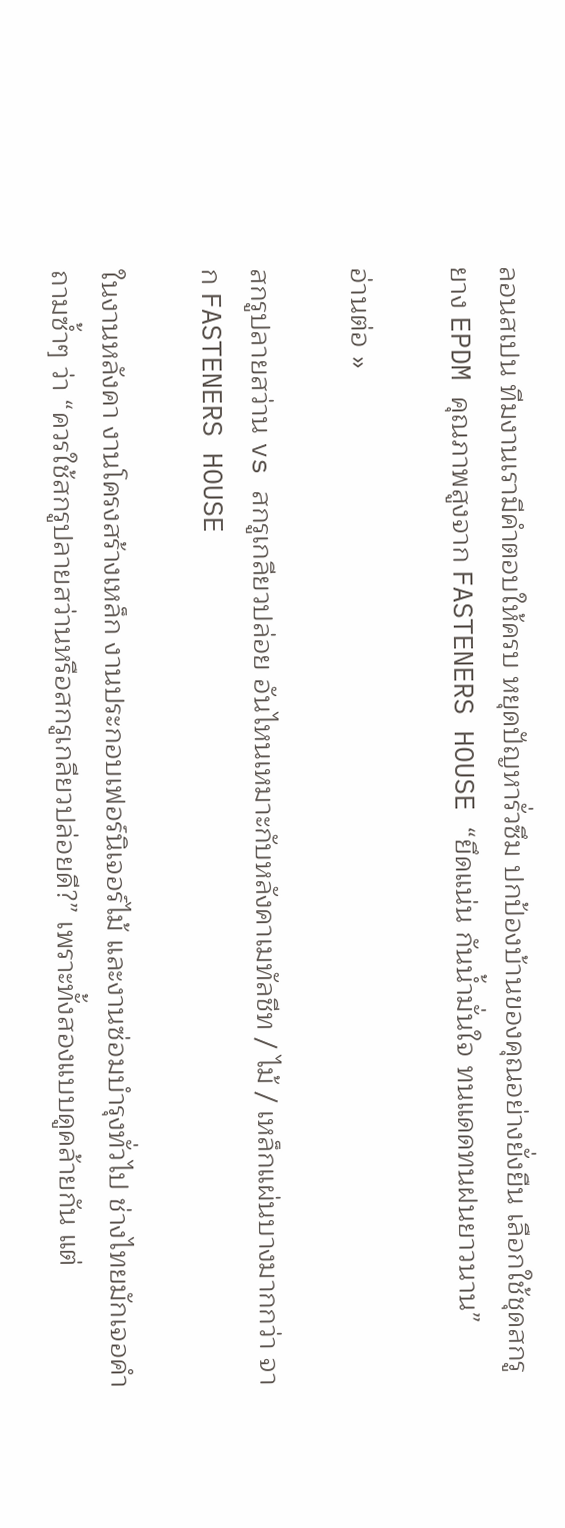ลอนสเปน ทีมงานเรามีคำตอบให้ครบ หยุดปัญหารั่วซึม ปกป้องบ้านของคุณอย่างยั่งยืน เลือกใช้ชุดสกรูยาง EPDM คุณภาพสูงจาก FASTENERS HOUSE “ยึดแน่น กันน้ำมั่นใจ ทนแดดทนฝนยาวนาน”

อ่านต่อ »

สกรูปลายสว่าน vs สกรูเกลียวปล่อย อันไหนเหมาะกับหลังคาเมทัลชีท / ไม้ / เหล็กแผ่นบางมากกว่า จาก FASTENERS HOUSE

ในงานหลังคา งานโครงสร้างเหล็ก งานประกอบเฟอร์นิเจอร์ไม้ และงานซ่อมบำรุงทั่วไป ช่างไทยมักเจอคำถามซ้ำๆ ว่า “ควรใช้สกรูปลายสว่านหรือสกรูเกลียวปล่อยดี?” เพราะทั้งสองแบบดูคล้ายกัน แต่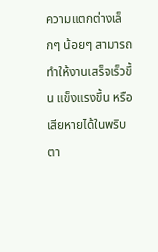ความแตกต่างเล็กๆ น้อยๆ สามารถทำให้งานเสร็จเร็วขึ้น แข็งแรงขึ้น หรือเสียหายได้ในพริบตา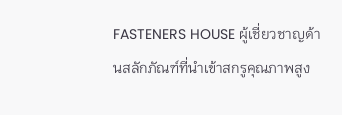FASTENERS HOUSE ผู้เชี่ยวชาญด้านสลักภัณฑ์ที่นำเข้าสกรูคุณภาพสูง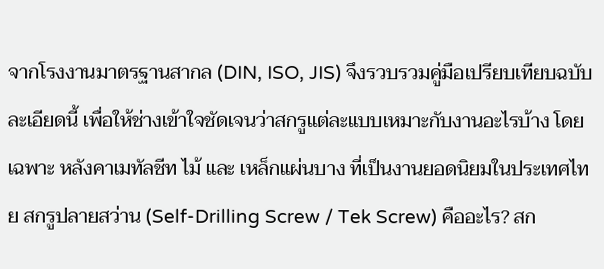จากโรงงานมาตรฐานสากล (DIN, ISO, JIS) จึงรวบรวมคู่มือเปรียบเทียบฉบับละเอียดนี้ เพื่อให้ช่างเข้าใจชัดเจนว่าสกรูแต่ละแบบเหมาะกับงานอะไรบ้าง โดยเฉพาะ หลังคาเมทัลชีท ไม้ และ เหล็กแผ่นบาง ที่เป็นงานยอดนิยมในประเทศไทย สกรูปลายสว่าน (Self-Drilling Screw / Tek Screw) คืออะไร? สก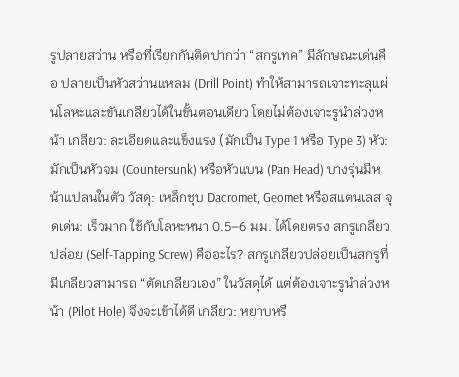รูปลายสว่าน หรือที่เรียกกันติดปากว่า “สกรูเทค” มีลักษณะเด่นคือ ปลายเป็นหัวสว่านแหลม (Drill Point) ทำให้สามารถเจาะทะลุแผ่นโลหะและขันเกลียวได้ในขั้นตอนเดียว โดยไม่ต้องเจาะรูนำล่วงหน้า เกลียว: ละเอียดและแข็งแรง (มักเป็น Type 1 หรือ Type 3) หัว: มักเป็นหัวจม (Countersunk) หรือหัวแบน (Pan Head) บางรุ่นมีหน้าแปลนในตัว วัสดุ: เหล็กชุบ Dacromet, Geomet หรือสแตนเลส จุดเด่น: เร็วมาก ใช้กับโลหะหนา 0.5–6 มม. ได้โดยตรง สกรูเกลียวปล่อย (Self-Tapping Screw) คืออะไร? สกรูเกลียวปล่อยเป็นสกรูที่มีเกลียวสามารถ “ตัดเกลียวเอง” ในวัสดุได้ แต่ต้องเจาะรูนำล่วงหน้า (Pilot Hole) จึงจะเข้าได้ดี เกลียว: หยาบหรื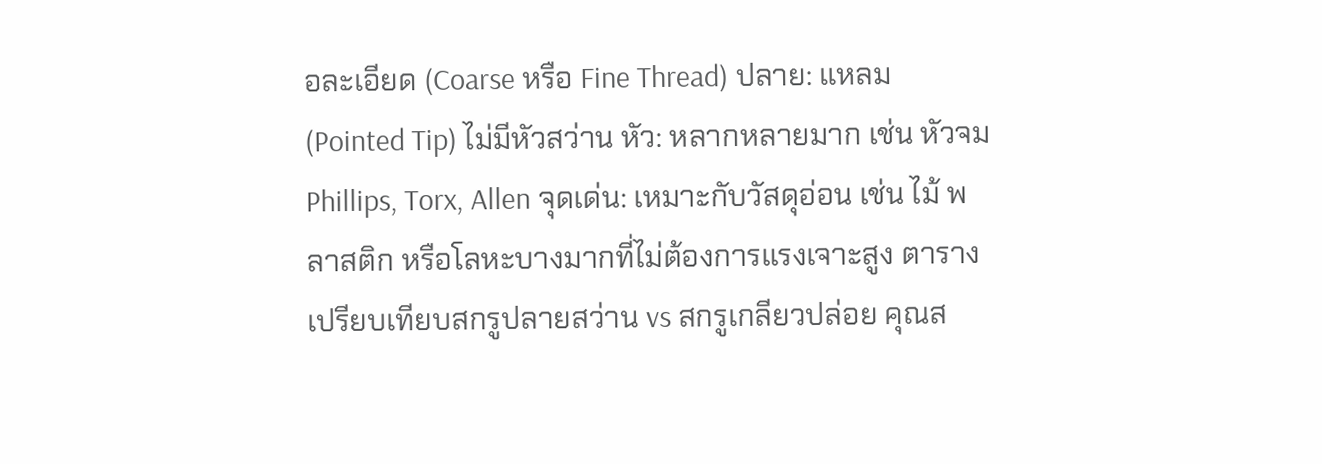อละเอียด (Coarse หรือ Fine Thread) ปลาย: แหลม (Pointed Tip) ไม่มีหัวสว่าน หัว: หลากหลายมาก เช่น หัวจม Phillips, Torx, Allen จุดเด่น: เหมาะกับวัสดุอ่อน เช่น ไม้ พลาสติก หรือโลหะบางมากที่ไม่ต้องการแรงเจาะสูง ตารางเปรียบเทียบสกรูปลายสว่าน vs สกรูเกลียวปล่อย คุณส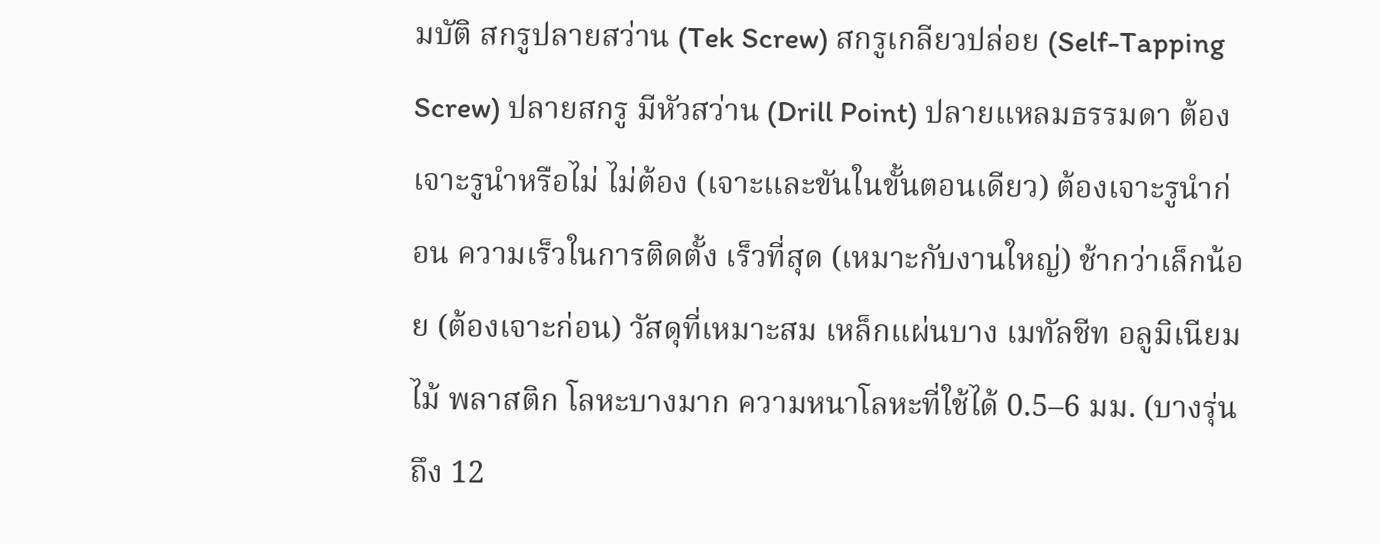มบัติ สกรูปลายสว่าน (Tek Screw) สกรูเกลียวปล่อย (Self-Tapping Screw) ปลายสกรู มีหัวสว่าน (Drill Point) ปลายแหลมธรรมดา ต้องเจาะรูนำหรือไม่ ไม่ต้อง (เจาะและขันในขั้นตอนเดียว) ต้องเจาะรูนำก่อน ความเร็วในการติดตั้ง เร็วที่สุด (เหมาะกับงานใหญ่) ช้ากว่าเล็กน้อย (ต้องเจาะก่อน) วัสดุที่เหมาะสม เหล็กแผ่นบาง เมทัลชีท อลูมิเนียม ไม้ พลาสติก โลหะบางมาก ความหนาโลหะที่ใช้ได้ 0.5–6 มม. (บางรุ่นถึง 12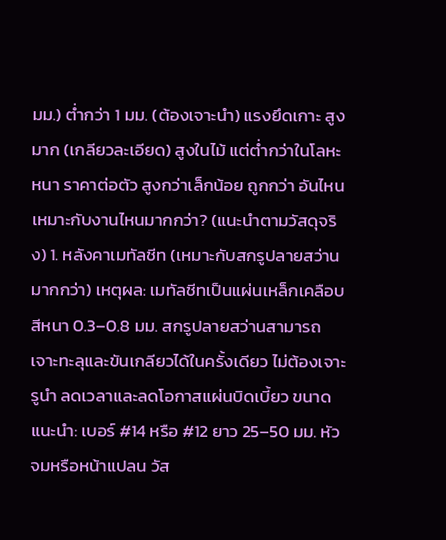มม.) ต่ำกว่า 1 มม. (ต้องเจาะนำ) แรงยึดเกาะ สูงมาก (เกลียวละเอียด) สูงในไม้ แต่ต่ำกว่าในโลหะหนา ราคาต่อตัว สูงกว่าเล็กน้อย ถูกกว่า อันไหนเหมาะกับงานไหนมากกว่า? (แนะนำตามวัสดุจริง) 1. หลังคาเมทัลชีท (เหมาะกับสกรูปลายสว่านมากกว่า) เหตุผล: เมทัลชีทเป็นแผ่นเหล็กเคลือบสีหนา 0.3–0.8 มม. สกรูปลายสว่านสามารถเจาะทะลุและขันเกลียวได้ในครั้งเดียว ไม่ต้องเจาะรูนำ ลดเวลาและลดโอกาสแผ่นบิดเบี้ยว ขนาดแนะนำ: เบอร์ #14 หรือ #12 ยาว 25–50 มม. หัวจมหรือหน้าแปลน วัส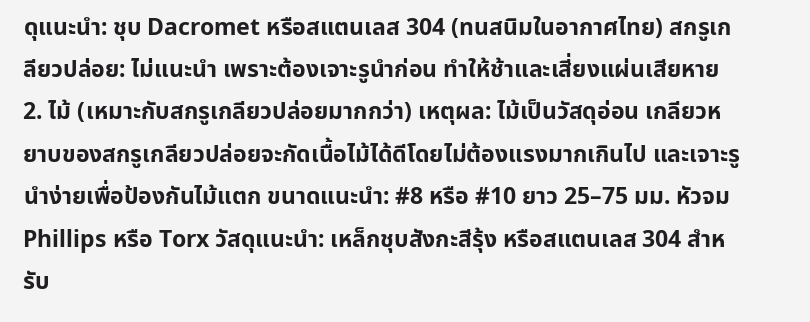ดุแนะนำ: ชุบ Dacromet หรือสแตนเลส 304 (ทนสนิมในอากาศไทย) สกรูเกลียวปล่อย: ไม่แนะนำ เพราะต้องเจาะรูนำก่อน ทำให้ช้าและเสี่ยงแผ่นเสียหาย 2. ไม้ (เหมาะกับสกรูเกลียวปล่อยมากกว่า) เหตุผล: ไม้เป็นวัสดุอ่อน เกลียวหยาบของสกรูเกลียวปล่อยจะกัดเนื้อไม้ได้ดีโดยไม่ต้องแรงมากเกินไป และเจาะรูนำง่ายเพื่อป้องกันไม้แตก ขนาดแนะนำ: #8 หรือ #10 ยาว 25–75 มม. หัวจม Phillips หรือ Torx วัสดุแนะนำ: เหล็กชุบสังกะสีรุ้ง หรือสแตนเลส 304 สำหรับ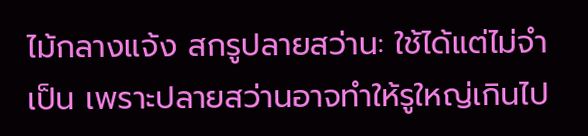ไม้กลางแจ้ง สกรูปลายสว่าน: ใช้ได้แต่ไม่จำเป็น เพราะปลายสว่านอาจทำให้รูใหญ่เกินไป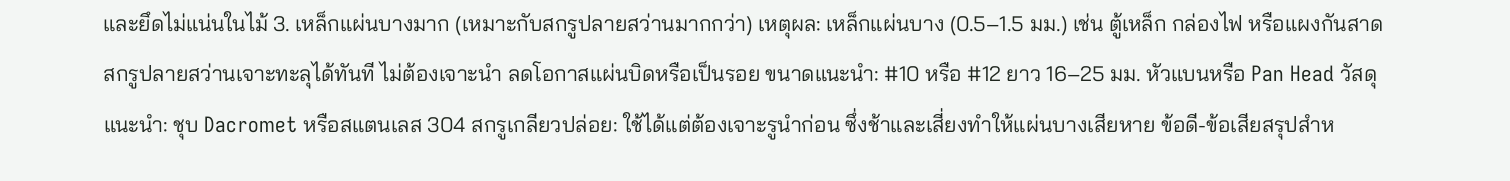และยึดไม่แน่นในไม้ 3. เหล็กแผ่นบางมาก (เหมาะกับสกรูปลายสว่านมากกว่า) เหตุผล: เหล็กแผ่นบาง (0.5–1.5 มม.) เช่น ตู้เหล็ก กล่องไฟ หรือแผงกันสาด สกรูปลายสว่านเจาะทะลุได้ทันที ไม่ต้องเจาะนำ ลดโอกาสแผ่นบิดหรือเป็นรอย ขนาดแนะนำ: #10 หรือ #12 ยาว 16–25 มม. หัวแบนหรือ Pan Head วัสดุแนะนำ: ชุบ Dacromet หรือสแตนเลส 304 สกรูเกลียวปล่อย: ใช้ได้แต่ต้องเจาะรูนำก่อน ซึ่งช้าและเสี่ยงทำให้แผ่นบางเสียหาย ข้อดี-ข้อเสียสรุปสำห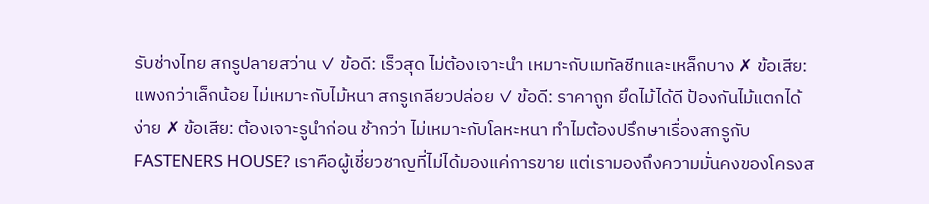รับช่างไทย สกรูปลายสว่าน ✓ ข้อดี: เร็วสุด ไม่ต้องเจาะนำ เหมาะกับเมทัลชีทและเหล็กบาง ✗ ข้อเสีย: แพงกว่าเล็กน้อย ไม่เหมาะกับไม้หนา สกรูเกลียวปล่อย ✓ ข้อดี: ราคาถูก ยึดไม้ได้ดี ป้องกันไม้แตกได้ง่าย ✗ ข้อเสีย: ต้องเจาะรูนำก่อน ช้ากว่า ไม่เหมาะกับโลหะหนา ทำไมต้องปรึกษาเรื่องสกรูกับ FASTENERS HOUSE? เราคือผู้เชี่ยวชาญที่ไม่ได้มองแค่การขาย แต่เรามองถึงความมั่นคงของโครงส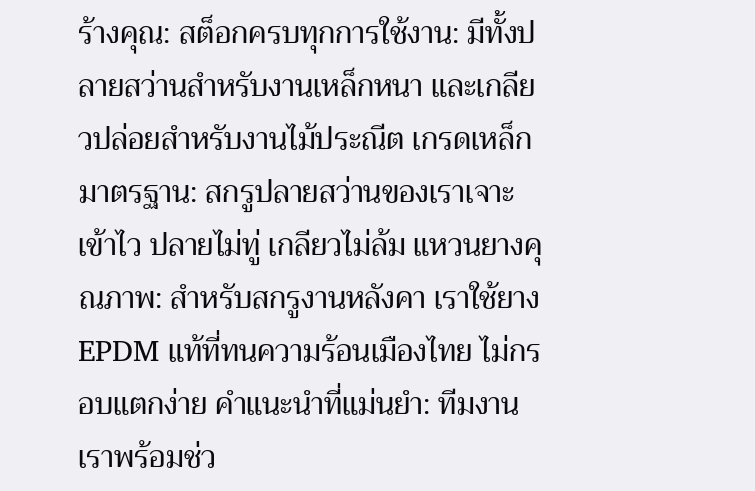ร้างคุณ: สต็อกครบทุกการใช้งาน: มีทั้งปลายสว่านสำหรับงานเหล็กหนา และเกลียวปล่อยสำหรับงานไม้ประณีต เกรดเหล็กมาตรฐาน: สกรูปลายสว่านของเราเจาะเข้าไว ปลายไม่ทู่ เกลียวไม่ล้ม แหวนยางคุณภาพ: สำหรับสกรูงานหลังคา เราใช้ยาง EPDM แท้ที่ทนความร้อนเมืองไทย ไม่กรอบแตกง่าย คำแนะนำที่แม่นยำ: ทีมงานเราพร้อมช่ว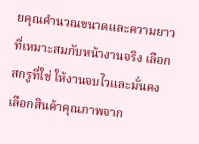ยคุณคำนวณขนาดและความยาวที่เหมาะสมกับหน้างานจริง เลือกสกรูที่ใช่ ให้งานจบไวและมั่นคง เลือกสินค้าคุณภาพจาก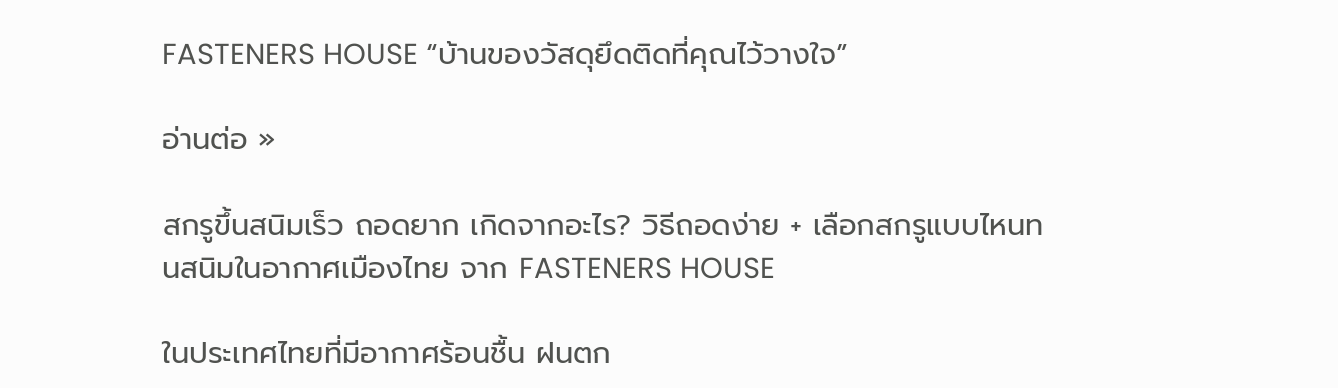FASTENERS HOUSE “บ้านของวัสดุยึดติดที่คุณไว้วางใจ”

อ่านต่อ »

สกรูขึ้นสนิมเร็ว ถอดยาก เกิดจากอะไร? วิธีถอดง่าย + เลือกสกรูแบบไหนทนสนิมในอากาศเมืองไทย จาก FASTENERS HOUSE

ในประเทศไทยที่มีอากาศร้อนชื้น ฝนตก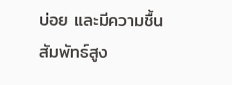บ่อย และมีความชื้นสัมพัทธ์สูง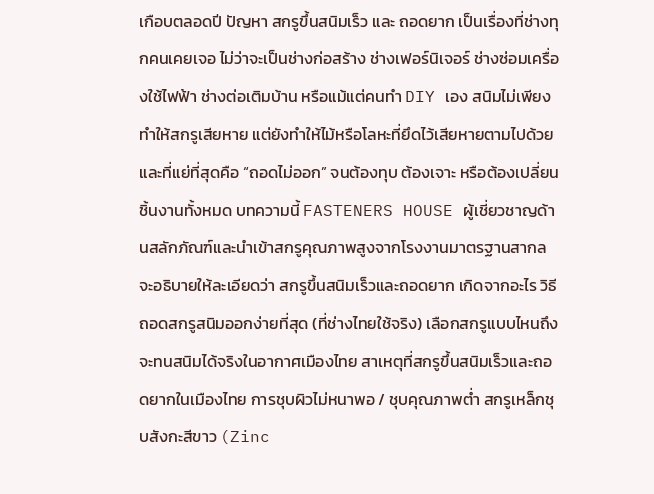เกือบตลอดปี ปัญหา สกรูขึ้นสนิมเร็ว และ ถอดยาก เป็นเรื่องที่ช่างทุกคนเคยเจอ ไม่ว่าจะเป็นช่างก่อสร้าง ช่างเฟอร์นิเจอร์ ช่างซ่อมเครื่องใช้ไฟฟ้า ช่างต่อเติมบ้าน หรือแม้แต่คนทำ DIY เอง สนิมไม่เพียงทำให้สกรูเสียหาย แต่ยังทำให้ไม้หรือโลหะที่ยึดไว้เสียหายตามไปด้วย และที่แย่ที่สุดคือ “ถอดไม่ออก” จนต้องทุบ ต้องเจาะ หรือต้องเปลี่ยนชิ้นงานทั้งหมด บทความนี้ FASTENERS HOUSE ผู้เชี่ยวชาญด้านสลักภัณฑ์และนำเข้าสกรูคุณภาพสูงจากโรงงานมาตรฐานสากล จะอธิบายให้ละเอียดว่า สกรูขึ้นสนิมเร็วและถอดยาก เกิดจากอะไร วิธีถอดสกรูสนิมออกง่ายที่สุด (ที่ช่างไทยใช้จริง) เลือกสกรูแบบไหนถึงจะทนสนิมได้จริงในอากาศเมืองไทย สาเหตุที่สกรูขึ้นสนิมเร็วและถอดยากในเมืองไทย การชุบผิวไม่หนาพอ / ชุบคุณภาพต่ำ สกรูเหล็กชุบสังกะสีขาว (Zinc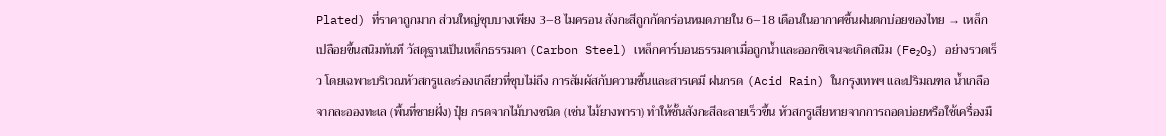Plated) ที่ราคาถูกมาก ส่วนใหญ่ชุบบางเพียง 3–8 ไมครอน สังกะสีถูกกัดกร่อนหมดภายใน 6–18 เดือนในอากาศชื้นฝนตกบ่อยของไทย → เหล็กเปลือยขึ้นสนิมทันที วัสดุฐานเป็นเหล็กธรรมดา (Carbon Steel) เหล็กคาร์บอนธรรมดาเมื่อถูกน้ำและออกซิเจนจะเกิดสนิม (Fe₂O₃) อย่างรวดเร็ว โดยเฉพาะบริเวณหัวสกรูและร่องเกลียวที่ชุบไม่ถึง การสัมผัสกับความชื้นและสารเคมี ฝนกรด (Acid Rain) ในกรุงเทพฯ และปริมณฑล น้ำเกลือจากละอองทะเล (พื้นที่ชายฝั่ง) ปุ๋ย กรดจากไม้บางชนิด (เช่น ไม้ยางพารา) ทำให้ชั้นสังกะสีละลายเร็วขึ้น หัวสกรูเสียหายจากการถอดบ่อยหรือใช้เครื่องมื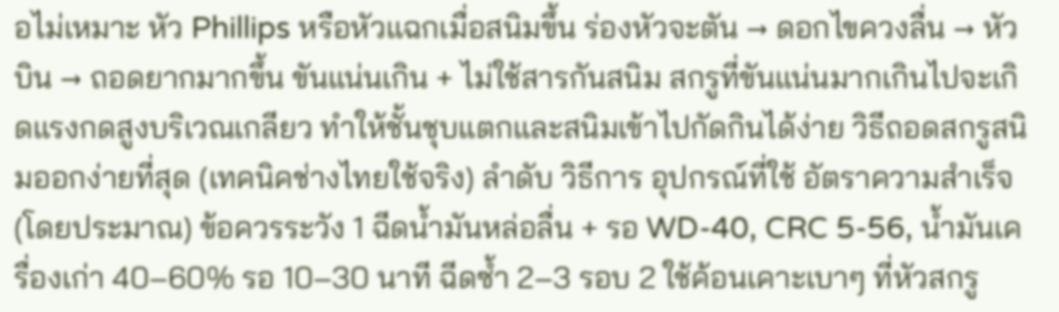อไม่เหมาะ หัว Phillips หรือหัวแฉกเมื่อสนิมขึ้น ร่องหัวจะตัน → ดอกไขควงลื่น → หัวบิน → ถอดยากมากขึ้น ขันแน่นเกิน + ไม่ใช้สารกันสนิม สกรูที่ขันแน่นมากเกินไปจะเกิดแรงกดสูงบริเวณเกลียว ทำให้ชั้นชุบแตกและสนิมเข้าไปกัดกินได้ง่าย วิธีถอดสกรูสนิมออกง่ายที่สุด (เทคนิคช่างไทยใช้จริง) ลำดับ วิธีการ อุปกรณ์ที่ใช้ อัตราความสำเร็จ (โดยประมาณ) ข้อควรระวัง 1 ฉีดน้ำมันหล่อลื่น + รอ WD-40, CRC 5-56, น้ำมันเครื่องเก่า 40–60% รอ 10–30 นาที ฉีดซ้ำ 2–3 รอบ 2 ใช้ค้อนเคาะเบาๆ ที่หัวสกรู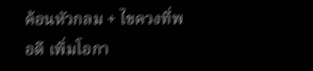ค้อนหัวกลม + ไขควงที่พอดี เพิ่มโอกา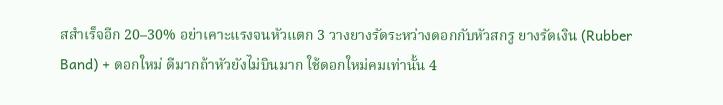สสำเร็จอีก 20–30% อย่าเคาะแรงจนหัวแตก 3 วางยางรัดระหว่างดอกกับหัวสกรู ยางรัดเงิน (Rubber Band) + ดอกใหม่ ดีมากถ้าหัวยังไม่บินมาก ใช้ดอกใหม่คมเท่านั้น 4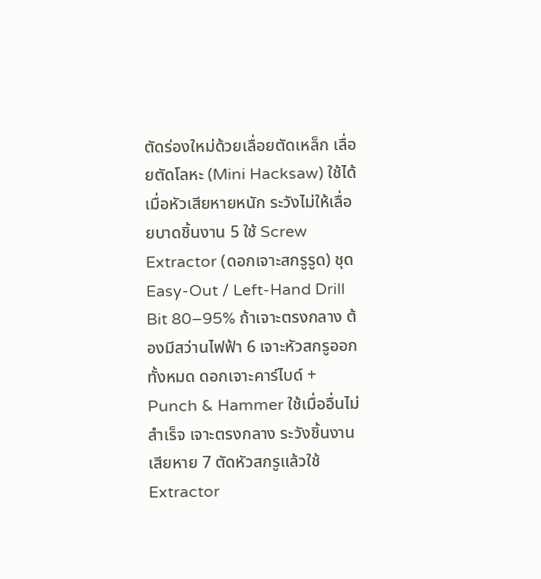ตัดร่องใหม่ด้วยเลื่อยตัดเหล็ก เลื่อยตัดโลหะ (Mini Hacksaw) ใช้ได้เมื่อหัวเสียหายหนัก ระวังไม่ให้เลื่อยบาดชิ้นงาน 5 ใช้ Screw Extractor (ดอกเจาะสกรูรูด) ชุด Easy-Out / Left-Hand Drill Bit 80–95% ถ้าเจาะตรงกลาง ต้องมีสว่านไฟฟ้า 6 เจาะหัวสกรูออกทั้งหมด ดอกเจาะคาร์ไบด์ + Punch & Hammer ใช้เมื่ออื่นไม่สำเร็จ เจาะตรงกลาง ระวังชิ้นงานเสียหาย 7 ตัดหัวสกรูแล้วใช้ Extractor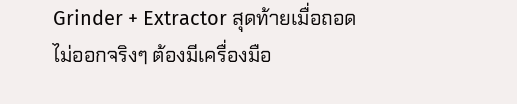Grinder + Extractor สุดท้ายเมื่อถอดไม่ออกจริงๆ ต้องมีเครื่องมือ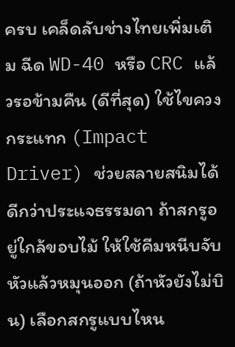ครบ เคล็ดลับช่างไทยเพิ่มเติม ฉีด WD-40 หรือ CRC แล้วรอข้ามคืน (ดีที่สุด) ใช้ไขควงกระแทก (Impact Driver) ช่วยสลายสนิมได้ดีกว่าประแจธรรมดา ถ้าสกรูอยู่ใกล้ขอบไม้ ให้ใช้คีมหนีบจับหัวแล้วหมุนออก (ถ้าหัวยังไม่บิน) เลือกสกรูแบบไหน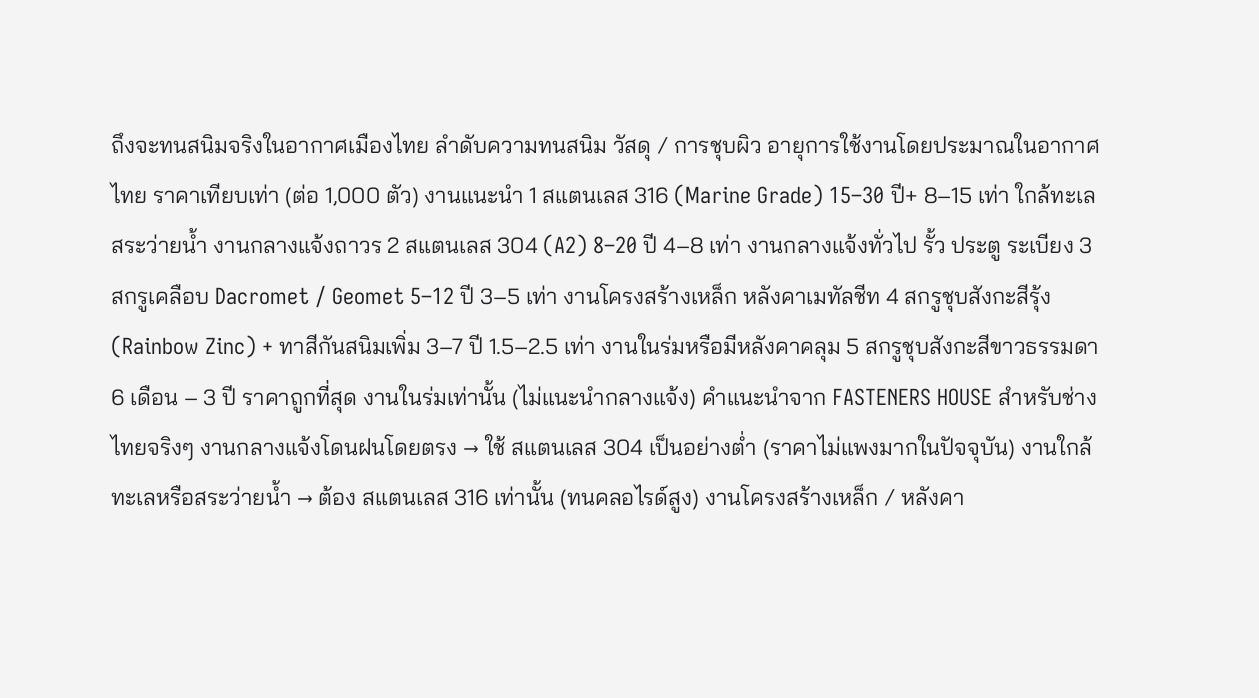ถึงจะทนสนิมจริงในอากาศเมืองไทย ลำดับความทนสนิม วัสดุ / การชุบผิว อายุการใช้งานโดยประมาณในอากาศไทย ราคาเทียบเท่า (ต่อ 1,000 ตัว) งานแนะนำ 1 สแตนเลส 316 (Marine Grade) 15–30 ปี+ 8–15 เท่า ใกล้ทะเล สระว่ายน้ำ งานกลางแจ้งถาวร 2 สแตนเลส 304 (A2) 8–20 ปี 4–8 เท่า งานกลางแจ้งทั่วไป รั้ว ประตู ระเบียง 3 สกรูเคลือบ Dacromet / Geomet 5–12 ปี 3–5 เท่า งานโครงสร้างเหล็ก หลังคาเมทัลชีท 4 สกรูชุบสังกะสีรุ้ง (Rainbow Zinc) + ทาสีกันสนิมเพิ่ม 3–7 ปี 1.5–2.5 เท่า งานในร่มหรือมีหลังคาคลุม 5 สกรูชุบสังกะสีขาวธรรมดา 6 เดือน – 3 ปี ราคาถูกที่สุด งานในร่มเท่านั้น (ไม่แนะนำกลางแจ้ง) คำแนะนำจาก FASTENERS HOUSE สำหรับช่างไทยจริงๆ งานกลางแจ้งโดนฝนโดยตรง → ใช้ สแตนเลส 304 เป็นอย่างต่ำ (ราคาไม่แพงมากในปัจจุบัน) งานใกล้ทะเลหรือสระว่ายน้ำ → ต้อง สแตนเลส 316 เท่านั้น (ทนคลอไรด์สูง) งานโครงสร้างเหล็ก / หลังคา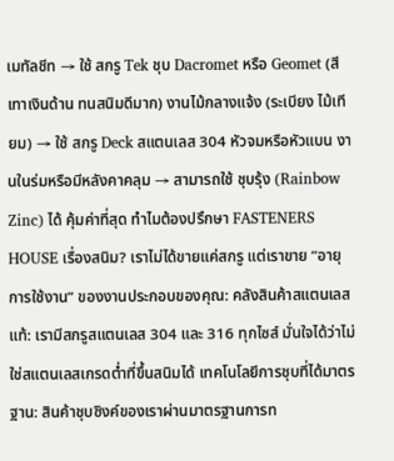เมทัลชีท → ใช้ สกรู Tek ชุบ Dacromet หรือ Geomet (สีเทาเงินด้าน ทนสนิมดีมาก) งานไม้กลางแจ้ง (ระเบียง ไม้เทียม) → ใช้ สกรู Deck สแตนเลส 304 หัวจมหรือหัวแบน งานในร่มหรือมีหลังคาคลุม → สามารถใช้ ชุบรุ้ง (Rainbow Zinc) ได้ คุ้มค่าที่สุด ทำไมต้องปรึกษา FASTENERS HOUSE เรื่องสนิม? เราไม่ได้ขายแค่สกรู แต่เราขาย “อายุการใช้งาน” ของงานประกอบของคุณ: คลังสินค้าสแตนเลสแท้: เรามีสกรูสแตนเลส 304 และ 316 ทุกไซส์ มั่นใจได้ว่าไม่ใช่สแตนเลสเกรดต่ำที่ขึ้นสนิมได้ เทคโนโลยีการชุบที่ได้มาตรฐาน: สินค้าชุบซิงค์ของเราผ่านมาตรฐานการท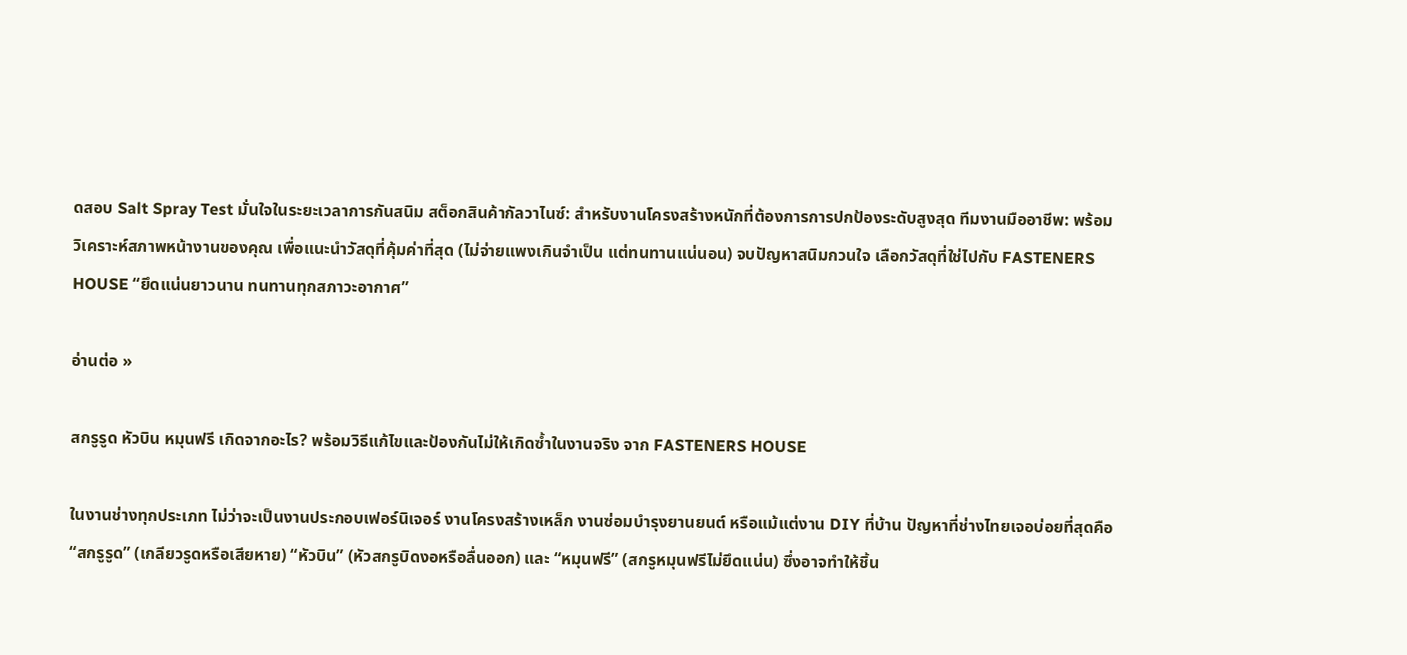ดสอบ Salt Spray Test มั่นใจในระยะเวลาการกันสนิม สต็อกสินค้ากัลวาไนซ์: สำหรับงานโครงสร้างหนักที่ต้องการการปกป้องระดับสูงสุด ทีมงานมืออาชีพ: พร้อมวิเคราะห์สภาพหน้างานของคุณ เพื่อแนะนำวัสดุที่คุ้มค่าที่สุด (ไม่จ่ายแพงเกินจำเป็น แต่ทนทานแน่นอน) จบปัญหาสนิมกวนใจ เลือกวัสดุที่ใช่ไปกับ FASTENERS HOUSE “ยึดแน่นยาวนาน ทนทานทุกสภาวะอากาศ”

อ่านต่อ »

สกรูรูด หัวบิน หมุนฟรี เกิดจากอะไร? พร้อมวิธีแก้ไขและป้องกันไม่ให้เกิดซ้ำในงานจริง จาก FASTENERS HOUSE

ในงานช่างทุกประเภท ไม่ว่าจะเป็นงานประกอบเฟอร์นิเจอร์ งานโครงสร้างเหล็ก งานซ่อมบำรุงยานยนต์ หรือแม้แต่งาน DIY ที่บ้าน ปัญหาที่ช่างไทยเจอบ่อยที่สุดคือ “สกรูรูด” (เกลียวรูดหรือเสียหาย) “หัวบิน” (หัวสกรูบิดงอหรือลื่นออก) และ “หมุนฟรี” (สกรูหมุนฟรีไม่ยึดแน่น) ซึ่งอาจทำให้ชิ้น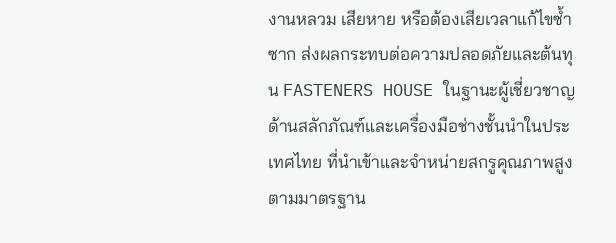งานหลวม เสียหาย หรือต้องเสียเวลาแก้ไขซ้ำซาก ส่งผลกระทบต่อความปลอดภัยและต้นทุน FASTENERS HOUSE ในฐานะผู้เชี่ยวชาญด้านสลักภัณฑ์และเครื่องมือช่างชั้นนำในประเทศไทย ที่นำเข้าและจำหน่ายสกรูคุณภาพสูงตามมาตรฐาน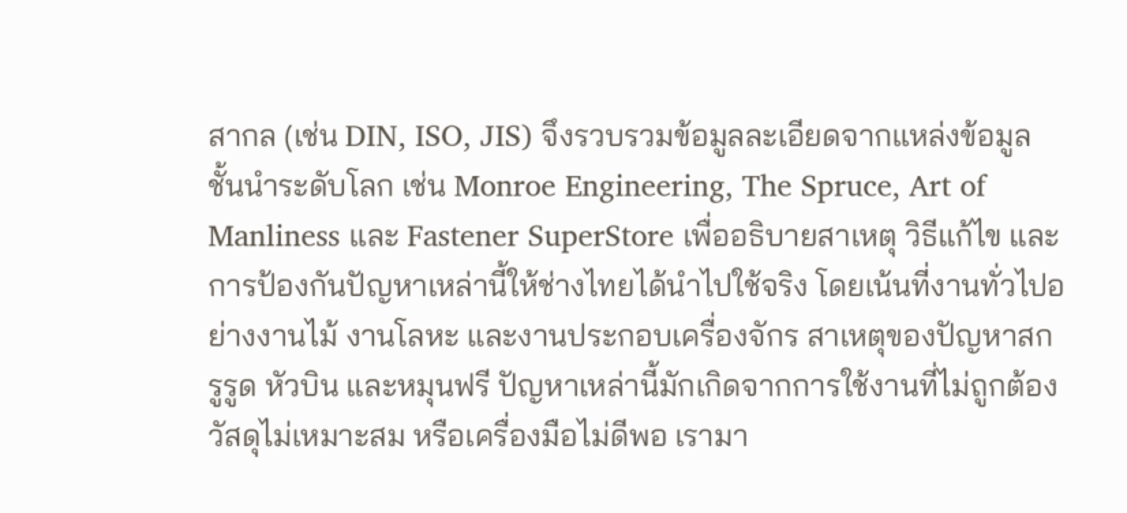สากล (เช่น DIN, ISO, JIS) จึงรวบรวมข้อมูลละเอียดจากแหล่งข้อมูลชั้นนำระดับโลก เช่น Monroe Engineering, The Spruce, Art of Manliness และ Fastener SuperStore เพื่ออธิบายสาเหตุ วิธีแก้ไข และการป้องกันปัญหาเหล่านี้ให้ช่างไทยได้นำไปใช้จริง โดยเน้นที่งานทั่วไปอย่างงานไม้ งานโลหะ และงานประกอบเครื่องจักร สาเหตุของปัญหาสกรูรูด หัวบิน และหมุนฟรี ปัญหาเหล่านี้มักเกิดจากการใช้งานที่ไม่ถูกต้อง วัสดุไม่เหมาะสม หรือเครื่องมือไม่ดีพอ เรามา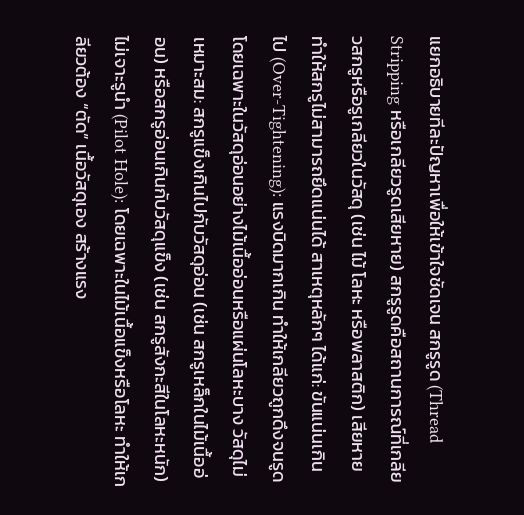แยกอธิบายทีละปัญหาเพื่อให้เข้าใจชัดเจน สกรูรูด (Thread Stripping หรือเกลียวรูดเสียหาย) สกรูรูดคือสถานการณ์ที่เกลียวสกรูหรือรูเกลียวในวัสดุ (เช่น ไม้ โลหะ หรือพลาสติก) เสียหาย ทำให้สกรูไม่สามารถยึดแน่นได้ สาเหตุหลักๆ ได้แก่: ขันแน่นเกินไป (Over-Tightening): แรงบิดมากเกิน ทำให้เกลียวถูกดึงจนรูด โดยเฉพาะในวัสดุอ่อนอย่างไม้เนื้ออ่อนหรือแผ่นโลหะบาง วัสดุไม่เหมาะสม: สกรูแข็งเกินไปกับวัสดุอ่อน (เช่น สกรูเหล็กในไม้เนื้ออ่อน) หรือสกรูอ่อนเกินกับวัสดุแข็ง (เช่น สกรูสังกะสีในโลหะหนัก) ไม่เจาะรูนำ (Pilot Hole): โดยเฉพาะในไม้เนื้อแข็งหรือโลหะ ทำให้เกลียวต้อง “ตัด” เนื้อวัสดุเอง สร้างแรง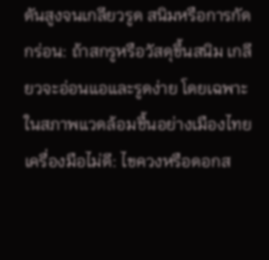ดันสูงจนเกลียวรูด สนิมหรือการกัดกร่อน: ถ้าสกรูหรือวัสดุขึ้นสนิม เกลียวจะอ่อนแอและรูดง่าย โดยเฉพาะในสภาพแวดล้อมชื้นอย่างเมืองไทย เครื่องมือไม่ดี: ไขควงหรือดอกส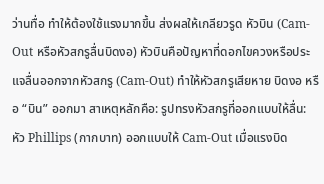ว่านทื่อ ทำให้ต้องใช้แรงมากขึ้น ส่งผลให้เกลียวรูด หัวบิน (Cam-Out หรือหัวสกรูลื่นบิดงอ) หัวบินคือปัญหาที่ดอกไขควงหรือประแจลื่นออกจากหัวสกรู (Cam-Out) ทำให้หัวสกรูเสียหาย บิดงอ หรือ “บิน” ออกมา สาเหตุหลักคือ: รูปทรงหัวสกรูที่ออกแบบให้ลื่น: หัว Phillips (กากบาท) ออกแบบให้ Cam-Out เมื่อแรงบิด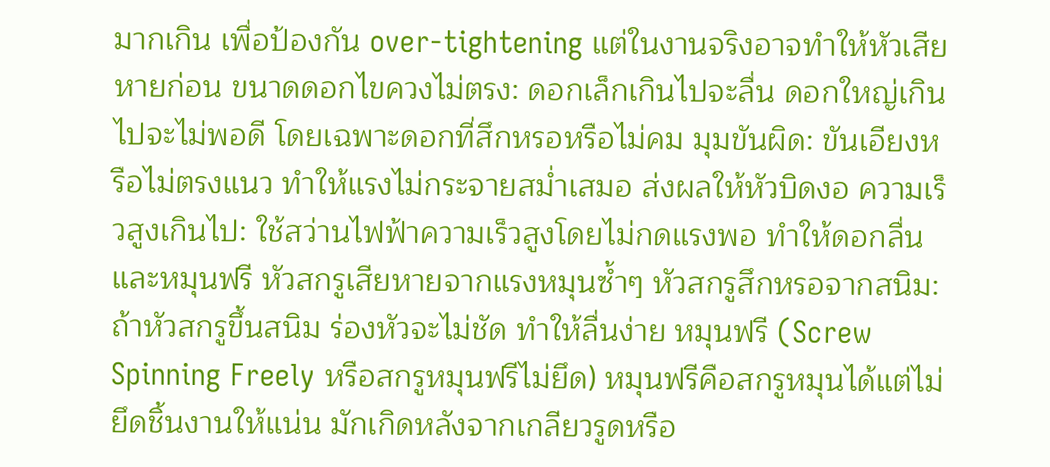มากเกิน เพื่อป้องกัน over-tightening แต่ในงานจริงอาจทำให้หัวเสียหายก่อน ขนาดดอกไขควงไม่ตรง: ดอกเล็กเกินไปจะลื่น ดอกใหญ่เกินไปจะไม่พอดี โดยเฉพาะดอกที่สึกหรอหรือไม่คม มุมขันผิด: ขันเอียงหรือไม่ตรงแนว ทำให้แรงไม่กระจายสม่ำเสมอ ส่งผลให้หัวบิดงอ ความเร็วสูงเกินไป: ใช้สว่านไฟฟ้าความเร็วสูงโดยไม่กดแรงพอ ทำให้ดอกลื่นและหมุนฟรี หัวสกรูเสียหายจากแรงหมุนซ้ำๆ หัวสกรูสึกหรอจากสนิม: ถ้าหัวสกรูขึ้นสนิม ร่องหัวจะไม่ชัด ทำให้ลื่นง่าย หมุนฟรี (Screw Spinning Freely หรือสกรูหมุนฟรีไม่ยึด) หมุนฟรีคือสกรูหมุนได้แต่ไม่ยึดชิ้นงานให้แน่น มักเกิดหลังจากเกลียวรูดหรือ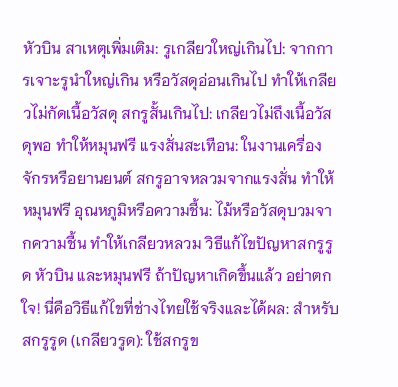หัวบิน สาเหตุเพิ่มเติม: รูเกลียวใหญ่เกินไป: จากการเจาะรูนำใหญ่เกิน หรือวัสดุอ่อนเกินไป ทำให้เกลียวไม่กัดเนื้อวัสดุ สกรูสั้นเกินไป: เกลียวไม่ถึงเนื้อวัสดุพอ ทำให้หมุนฟรี แรงสั่นสะเทือน: ในงานเครื่องจักรหรือยานยนต์ สกรูอาจหลวมจากแรงสั่น ทำให้หมุนฟรี อุณหภูมิหรือความชื้น: ไม้หรือวัสดุบวมจากความชื้น ทำให้เกลียวหลวม วิธีแก้ไขปัญหาสกรูรูด หัวบิน และหมุนฟรี ถ้าปัญหาเกิดขึ้นแล้ว อย่าตกใจ! นี่คือวิธีแก้ไขที่ช่างไทยใช้จริงและได้ผล: สำหรับสกรูรูด (เกลียวรูด): ใช้สกรูข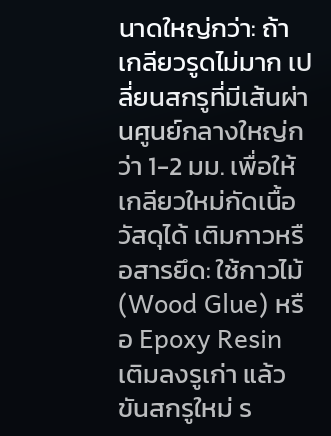นาดใหญ่กว่า: ถ้าเกลียวรูดไม่มาก เปลี่ยนสกรูที่มีเส้นผ่านศูนย์กลางใหญ่กว่า 1-2 มม. เพื่อให้เกลียวใหม่กัดเนื้อวัสดุได้ เติมกาวหรือสารยึด: ใช้กาวไม้ (Wood Glue) หรือ Epoxy Resin เติมลงรูเก่า แล้วขันสกรูใหม่ ร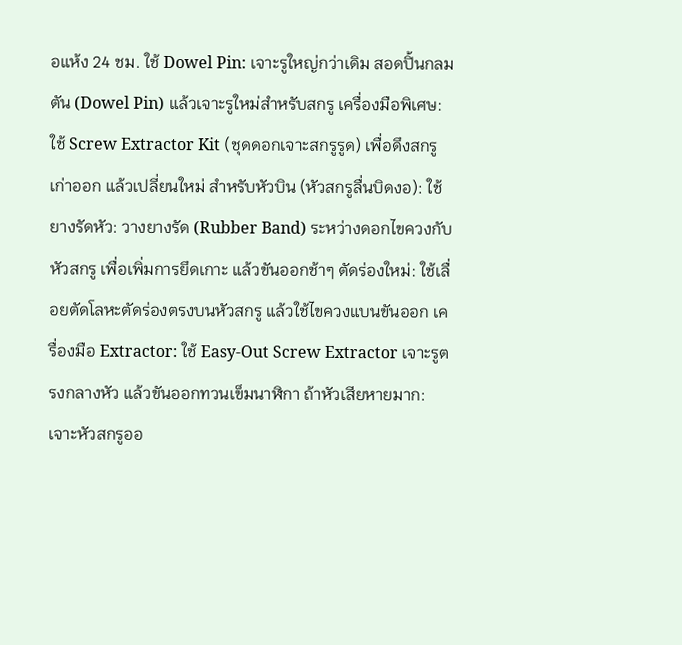อแห้ง 24 ชม. ใช้ Dowel Pin: เจาะรูใหญ่กว่าเดิม สอดปิ้นกลมตัน (Dowel Pin) แล้วเจาะรูใหม่สำหรับสกรู เครื่องมือพิเศษ: ใช้ Screw Extractor Kit (ชุดดอกเจาะสกรูรูด) เพื่อดึงสกรูเก่าออก แล้วเปลี่ยนใหม่ สำหรับหัวบิน (หัวสกรูลื่นบิดงอ): ใช้ยางรัดหัว: วางยางรัด (Rubber Band) ระหว่างดอกไขควงกับหัวสกรู เพื่อเพิ่มการยึดเกาะ แล้วขันออกช้าๆ ตัดร่องใหม่: ใช้เลื่อยตัดโลหะตัดร่องตรงบนหัวสกรู แล้วใช้ไขควงแบนขันออก เครื่องมือ Extractor: ใช้ Easy-Out Screw Extractor เจาะรูตรงกลางหัว แล้วขันออกทวนเข็มนาฬิกา ถ้าหัวเสียหายมาก: เจาะหัวสกรูออ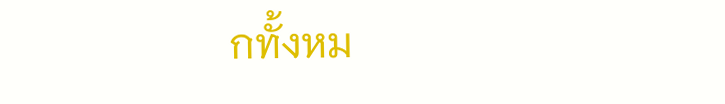กทั้งหม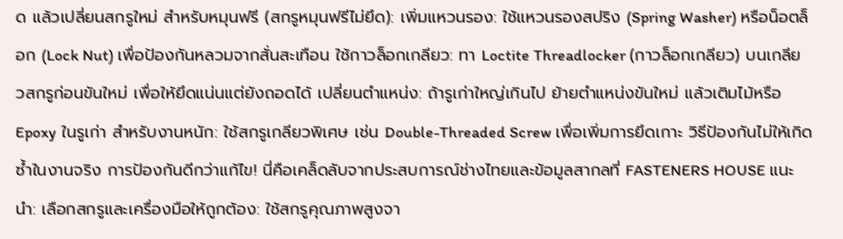ด แล้วเปลี่ยนสกรูใหม่ สำหรับหมุนฟรี (สกรูหมุนฟรีไม่ยึด): เพิ่มแหวนรอง: ใช้แหวนรองสปริง (Spring Washer) หรือน็อตล็อก (Lock Nut) เพื่อป้องกันหลวมจากสั่นสะเทือน ใช้กาวล็อกเกลียว: ทา Loctite Threadlocker (กาวล็อกเกลียว) บนเกลียวสกรูก่อนขันใหม่ เพื่อให้ยึดแน่นแต่ยังถอดได้ เปลี่ยนตำแหน่ง: ถ้ารูเก่าใหญ่เกินไป ย้ายตำแหน่งขันใหม่ แล้วเติมไม้หรือ Epoxy ในรูเก่า สำหรับงานหนัก: ใช้สกรูเกลียวพิเศษ เช่น Double-Threaded Screw เพื่อเพิ่มการยึดเกาะ วิธีป้องกันไม่ให้เกิดซ้ำในงานจริง การป้องกันดีกว่าแก้ไข! นี่คือเคล็ดลับจากประสบการณ์ช่างไทยและข้อมูลสากลที่ FASTENERS HOUSE แนะนำ: เลือกสกรูและเครื่องมือให้ถูกต้อง: ใช้สกรูคุณภาพสูงจา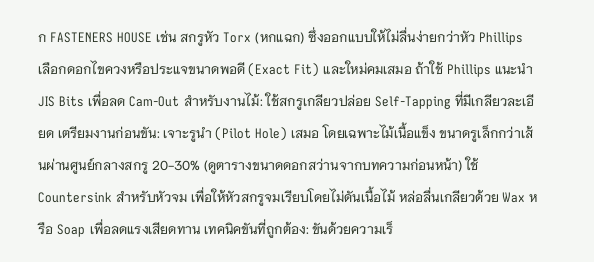ก FASTENERS HOUSE เช่น สกรูหัว Torx (หกแฉก) ซึ่งออกแบบให้ไม่ลื่นง่ายกว่าหัว Phillips เลือกดอกไขควงหรือประแจขนาดพอดี (Exact Fit) และใหม่คมเสมอ ถ้าใช้ Phillips แนะนำ JIS Bits เพื่อลด Cam-Out สำหรับงานไม้: ใช้สกรูเกลียวปล่อย Self-Tapping ที่มีเกลียวละเอียด เตรียมงานก่อนขัน: เจาะรูนำ (Pilot Hole) เสมอ โดยเฉพาะไม้เนื้อแข็ง ขนาดรูเล็กกว่าเส้นผ่านศูนย์กลางสกรู 20-30% (ดูตารางขนาดดอกสว่านจากบทความก่อนหน้า) ใช้ Countersink สำหรับหัวจม เพื่อให้หัวสกรูจมเรียบโดยไม่ดันเนื้อไม้ หล่อลื่นเกลียวด้วย Wax หรือ Soap เพื่อลดแรงเสียดทาน เทคนิคขันที่ถูกต้อง: ขันด้วยความเร็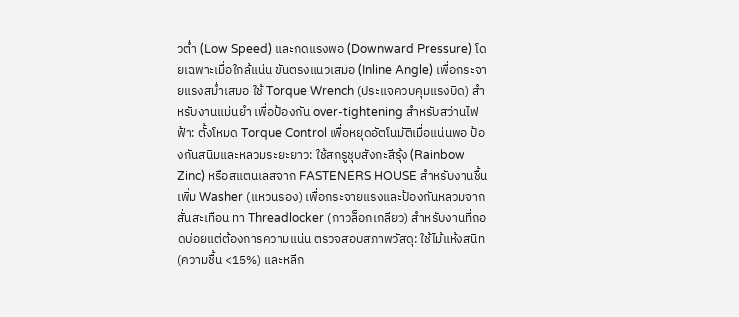วต่ำ (Low Speed) และกดแรงพอ (Downward Pressure) โดยเฉพาะเมื่อใกล้แน่น ขันตรงแนวเสมอ (Inline Angle) เพื่อกระจายแรงสม่ำเสมอ ใช้ Torque Wrench (ประแจควบคุมแรงบิด) สำหรับงานแม่นยำ เพื่อป้องกัน over-tightening สำหรับสว่านไฟฟ้า: ตั้งโหมด Torque Control เพื่อหยุดอัตโนมัติเมื่อแน่นพอ ป้องกันสนิมและหลวมระยะยาว: ใช้สกรูชุบสังกะสีรุ้ง (Rainbow Zinc) หรือสแตนเลสจาก FASTENERS HOUSE สำหรับงานชื้น เพิ่ม Washer (แหวนรอง) เพื่อกระจายแรงและป้องกันหลวมจากสั่นสะเทือน ทา Threadlocker (กาวล็อกเกลียว) สำหรับงานที่ถอดบ่อยแต่ต้องการความแน่น ตรวจสอบสภาพวัสดุ: ใช้ไม้แห้งสนิท (ความชื้น <15%) และหลีก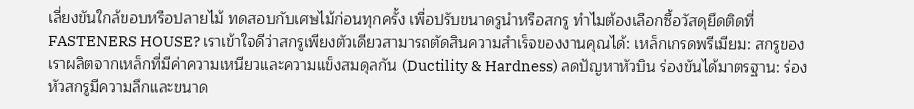เลี่ยงขันใกล้ขอบหรือปลายไม้ ทดสอบกับเศษไม้ก่อนทุกครั้ง เพื่อปรับขนาดรูนำหรือสกรู ทำไมต้องเลือกซื้อวัสดุยึดติดที่ FASTENERS HOUSE? เราเข้าใจดีว่าสกรูเพียงตัวเดียวสามารถตัดสินความสำเร็จของงานคุณได้: เหล็กเกรดพรีเมียม: สกรูของเราผลิตจากเหล็กที่มีค่าความเหนียวและความแข็งสมดุลกัน (Ductility & Hardness) ลดปัญหาหัวบิน ร่องขันได้มาตรฐาน: ร่องหัวสกรูมีความลึกและขนาด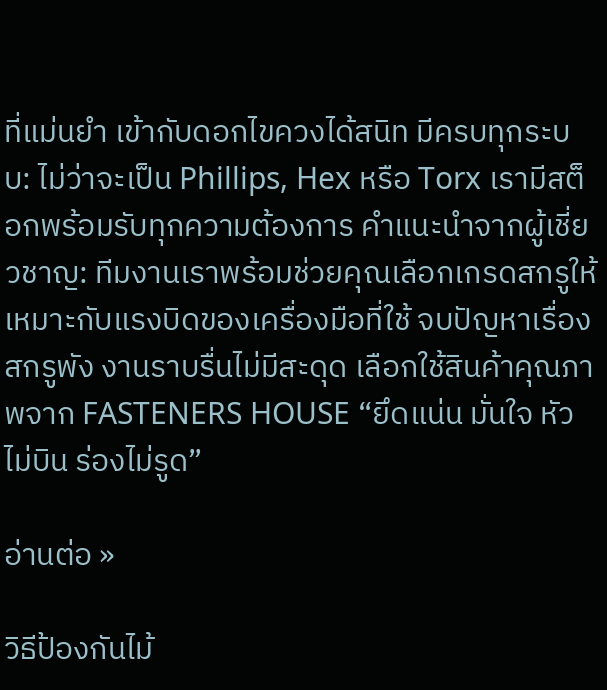ที่แม่นยำ เข้ากับดอกไขควงได้สนิท มีครบทุกระบบ: ไม่ว่าจะเป็น Phillips, Hex หรือ Torx เรามีสต็อกพร้อมรับทุกความต้องการ คำแนะนำจากผู้เชี่ยวชาญ: ทีมงานเราพร้อมช่วยคุณเลือกเกรดสกรูให้เหมาะกับแรงบิดของเครื่องมือที่ใช้ จบปัญหาเรื่องสกรูพัง งานราบรื่นไม่มีสะดุด เลือกใช้สินค้าคุณภาพจาก FASTENERS HOUSE “ยึดแน่น มั่นใจ หัวไม่บิน ร่องไม่รูด”

อ่านต่อ »

วิธีป้องกันไม้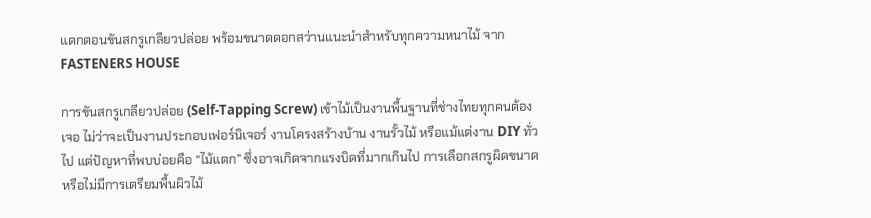แตกตอนขันสกรูเกลียวปล่อย พร้อมขนาดดอกสว่านแนะนำสำหรับทุกความหนาไม้ จาก FASTENERS HOUSE

การขันสกรูเกลียวปล่อย (Self-Tapping Screw) เข้าไม้เป็นงานพื้นฐานที่ช่างไทยทุกคนต้องเจอ ไม่ว่าจะเป็นงานประกอบเฟอร์นิเจอร์ งานโครงสร้างบ้าน งานรั้วไม้ หรือแม้แต่งาน DIY ทั่วไป แต่ปัญหาที่พบบ่อยคือ “ไม้แตก” ซึ่งอาจเกิดจากแรงบิดที่มากเกินไป การเลือกสกรูผิดขนาด หรือไม่มีการเตรียมพื้นผิวไม้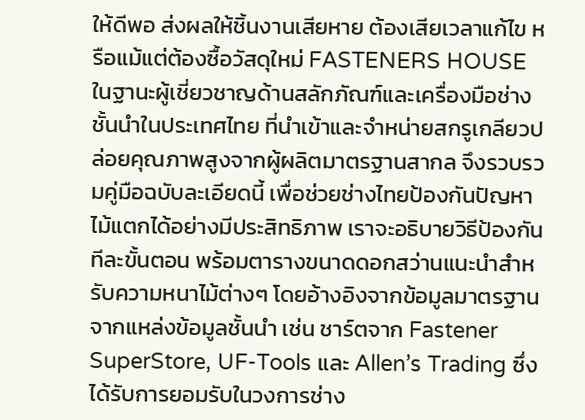ให้ดีพอ ส่งผลให้ชิ้นงานเสียหาย ต้องเสียเวลาแก้ไข หรือแม้แต่ต้องซื้อวัสดุใหม่ FASTENERS HOUSE ในฐานะผู้เชี่ยวชาญด้านสลักภัณฑ์และเครื่องมือช่างชั้นนำในประเทศไทย ที่นำเข้าและจำหน่ายสกรูเกลียวปล่อยคุณภาพสูงจากผู้ผลิตมาตรฐานสากล จึงรวบรวมคู่มือฉบับละเอียดนี้ เพื่อช่วยช่างไทยป้องกันปัญหาไม้แตกได้อย่างมีประสิทธิภาพ เราจะอธิบายวิธีป้องกันทีละขั้นตอน พร้อมตารางขนาดดอกสว่านแนะนำสำหรับความหนาไม้ต่างๆ โดยอ้างอิงจากข้อมูลมาตรฐานจากแหล่งข้อมูลชั้นนำ เช่น ชาร์ตจาก Fastener SuperStore, UF-Tools และ Allen’s Trading ซึ่งได้รับการยอมรับในวงการช่าง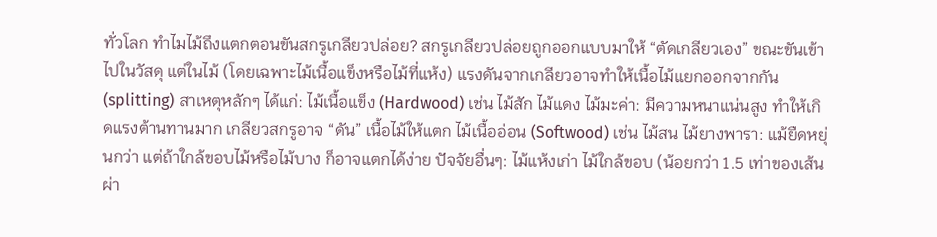ทั่วโลก ทำไมไม้ถึงแตกตอนขันสกรูเกลียวปล่อย? สกรูเกลียวปล่อยถูกออกแบบมาให้ “ตัดเกลียวเอง” ขณะขันเข้าไปในวัสดุ แต่ในไม้ (โดยเฉพาะไม้เนื้อแข็งหรือไม้ที่แห้ง) แรงดันจากเกลียวอาจทำให้เนื้อไม้แยกออกจากกัน (splitting) สาเหตุหลักๆ ได้แก่: ไม้เนื้อแข็ง (Hardwood) เช่น ไม้สัก ไม้แดง ไม้มะค่า: มีความหนาแน่นสูง ทำให้เกิดแรงต้านทานมาก เกลียวสกรูอาจ “ดัน” เนื้อไม้ให้แตก ไม้เนื้ออ่อน (Softwood) เช่น ไม้สน ไม้ยางพารา: แม้ยืดหยุ่นกว่า แต่ถ้าใกล้ขอบไม้หรือไม้บาง ก็อาจแตกได้ง่าย ปัจจัยอื่นๆ: ไม้แห้งเก่า ไม้ใกล้ขอบ (น้อยกว่า 1.5 เท่าของเส้นผ่า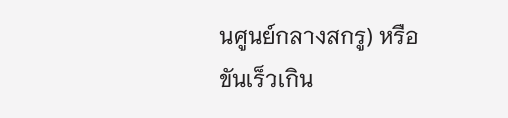นศูนย์กลางสกรู) หรือขันเร็วเกิน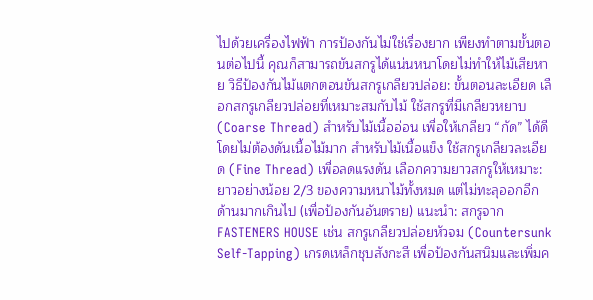ไปด้วยเครื่องไฟฟ้า การป้องกันไม่ใช่เรื่องยาก เพียงทำตามขั้นตอนต่อไปนี้ คุณก็สามารถขันสกรูได้แน่นหนาโดยไม่ทำให้ไม้เสียหาย วิธีป้องกันไม้แตกตอนขันสกรูเกลียวปล่อย: ขั้นตอนละเอียด เลือกสกรูเกลียวปล่อยที่เหมาะสมกับไม้ ใช้สกรูที่มีเกลียวหยาบ (Coarse Thread) สำหรับไม้เนื้ออ่อน เพื่อให้เกลียว “กัด” ได้ดีโดยไม่ต้องดันเนื้อไม้มาก สำหรับไม้เนื้อแข็ง ใช้สกรูเกลียวละเอียด (Fine Thread) เพื่อลดแรงดัน เลือกความยาวสกรูให้เหมาะ: ยาวอย่างน้อย 2/3 ของความหนาไม้ทั้งหมด แต่ไม่ทะลุออกอีกด้านมากเกินไป (เพื่อป้องกันอันตราย) แนะนำ: สกรูจาก FASTENERS HOUSE เช่น สกรูเกลียวปล่อยหัวจม (Countersunk Self-Tapping) เกรดเหล็กชุบสังกะสี เพื่อป้องกันสนิมและเพิ่มค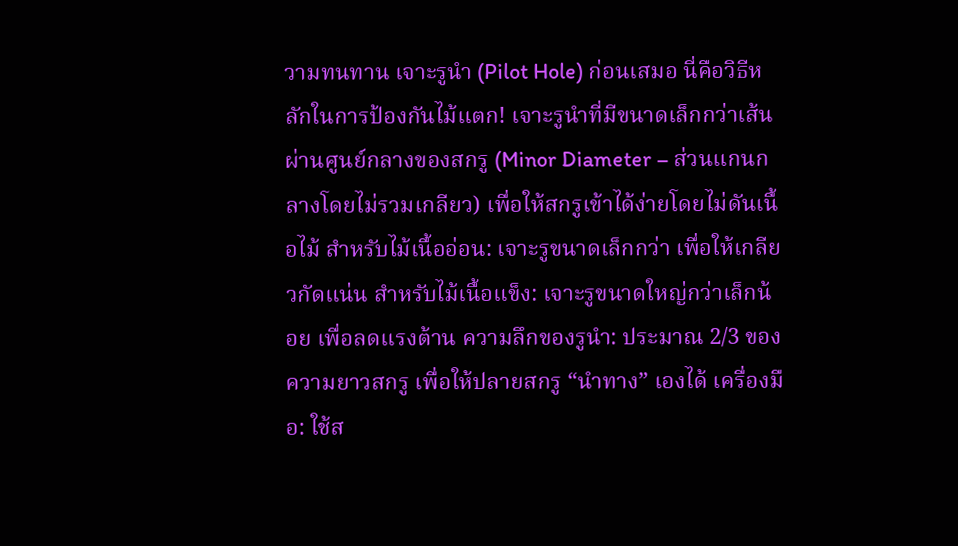วามทนทาน เจาะรูนำ (Pilot Hole) ก่อนเสมอ นี่คือวิธีหลักในการป้องกันไม้แตก! เจาะรูนำที่มีขนาดเล็กกว่าเส้นผ่านศูนย์กลางของสกรู (Minor Diameter – ส่วนแกนกลางโดยไม่รวมเกลียว) เพื่อให้สกรูเข้าได้ง่ายโดยไม่ดันเนื้อไม้ สำหรับไม้เนื้ออ่อน: เจาะรูขนาดเล็กกว่า เพื่อให้เกลียวกัดแน่น สำหรับไม้เนื้อแข็ง: เจาะรูขนาดใหญ่กว่าเล็กน้อย เพื่อลดแรงต้าน ความลึกของรูนำ: ประมาณ 2/3 ของความยาวสกรู เพื่อให้ปลายสกรู “นำทาง” เองได้ เครื่องมือ: ใช้ส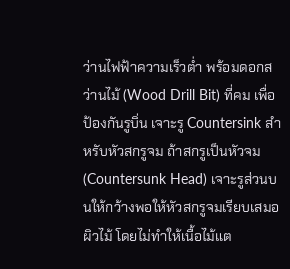ว่านไฟฟ้าความเร็วต่ำ พร้อมดอกสว่านไม้ (Wood Drill Bit) ที่คม เพื่อป้องกันรูบิ่น เจาะรู Countersink สำหรับหัวสกรูจม ถ้าสกรูเป็นหัวจม (Countersunk Head) เจาะรูส่วนบนให้กว้างพอให้หัวสกรูจมเรียบเสมอผิวไม้ โดยไม่ทำให้เนื้อไม้แต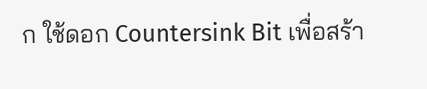ก ใช้ดอก Countersink Bit เพื่อสร้า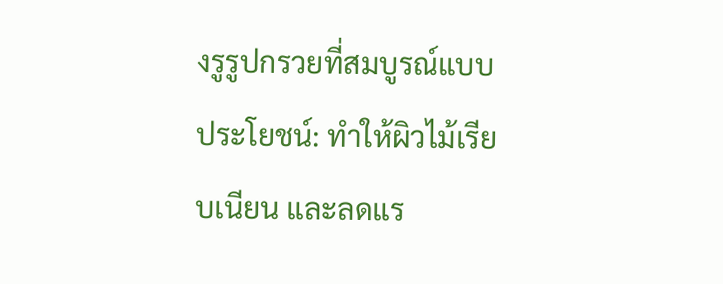งรูรูปกรวยที่สมบูรณ์แบบ ประโยชน์: ทำให้ผิวไม้เรียบเนียน และลดแร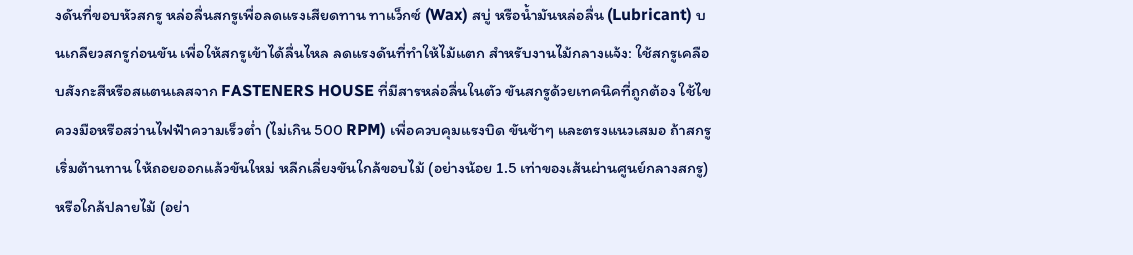งดันที่ขอบหัวสกรู หล่อลื่นสกรูเพื่อลดแรงเสียดทาน ทาแว็กซ์ (Wax) สบู่ หรือน้ำมันหล่อลื่น (Lubricant) บนเกลียวสกรูก่อนขัน เพื่อให้สกรูเข้าได้ลื่นไหล ลดแรงดันที่ทำให้ไม้แตก สำหรับงานไม้กลางแจ้ง: ใช้สกรูเคลือบสังกะสีหรือสแตนเลสจาก FASTENERS HOUSE ที่มีสารหล่อลื่นในตัว ขันสกรูด้วยเทคนิคที่ถูกต้อง ใช้ไขควงมือหรือสว่านไฟฟ้าความเร็วต่ำ (ไม่เกิน 500 RPM) เพื่อควบคุมแรงบิด ขันช้าๆ และตรงแนวเสมอ ถ้าสกรูเริ่มต้านทาน ให้ถอยออกแล้วขันใหม่ หลีกเลี่ยงขันใกล้ขอบไม้ (อย่างน้อย 1.5 เท่าของเส้นผ่านศูนย์กลางสกรู) หรือใกล้ปลายไม้ (อย่า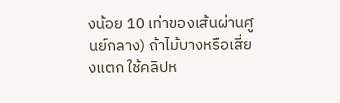งน้อย 10 เท่าของเส้นผ่านศูนย์กลาง) ถ้าไม้บางหรือเสี่ยงแตก ใช้คลิปห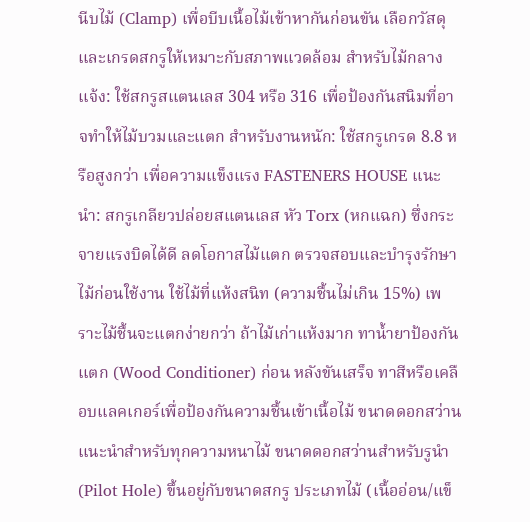นีบไม้ (Clamp) เพื่อบีบเนื้อไม้เข้าหากันก่อนขัน เลือกวัสดุและเกรดสกรูให้เหมาะกับสภาพแวดล้อม สำหรับไม้กลางแจ้ง: ใช้สกรูสแตนเลส 304 หรือ 316 เพื่อป้องกันสนิมที่อาจทำให้ไม้บวมและแตก สำหรับงานหนัก: ใช้สกรูเกรด 8.8 หรือสูงกว่า เพื่อความแข็งแรง FASTENERS HOUSE แนะนำ: สกรูเกลียวปล่อยสแตนเลส หัว Torx (หกแฉก) ซึ่งกระจายแรงบิดได้ดี ลดโอกาสไม้แตก ตรวจสอบและบำรุงรักษาไม้ก่อนใช้งาน ใช้ไม้ที่แห้งสนิท (ความชื้นไม่เกิน 15%) เพราะไม้ชื้นจะแตกง่ายกว่า ถ้าไม้เก่าแห้งมาก ทาน้ำยาป้องกันแตก (Wood Conditioner) ก่อน หลังขันเสร็จ ทาสีหรือเคลือบแลคเกอร์เพื่อป้องกันความชื้นเข้าเนื้อไม้ ขนาดดอกสว่านแนะนำสำหรับทุกความหนาไม้ ขนาดดอกสว่านสำหรับรูนำ (Pilot Hole) ขึ้นอยู่กับขนาดสกรู ประเภทไม้ (เนื้ออ่อน/แข็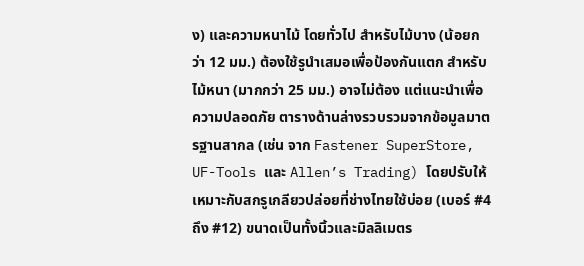ง) และความหนาไม้ โดยทั่วไป สำหรับไม้บาง (น้อยกว่า 12 มม.) ต้องใช้รูนำเสมอเพื่อป้องกันแตก สำหรับไม้หนา (มากกว่า 25 มม.) อาจไม่ต้อง แต่แนะนำเพื่อความปลอดภัย ตารางด้านล่างรวบรวมจากข้อมูลมาตรฐานสากล (เช่น จาก Fastener SuperStore, UF-Tools และ Allen’s Trading) โดยปรับให้เหมาะกับสกรูเกลียวปล่อยที่ช่างไทยใช้บ่อย (เบอร์ #4 ถึง #12) ขนาดเป็นทั้งนิ้วและมิลลิเมตร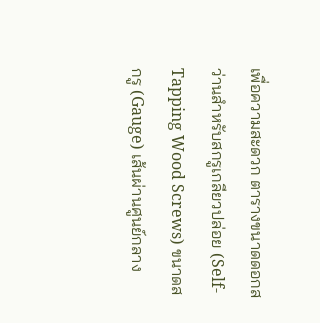เพื่อความสะดวก ตารางขนาดดอกสว่านสำหรับสกรูเกลียวปล่อย (Self-Tapping Wood Screws) ขนาดสกรู (Gauge) เส้นผ่านศูนย์กลาง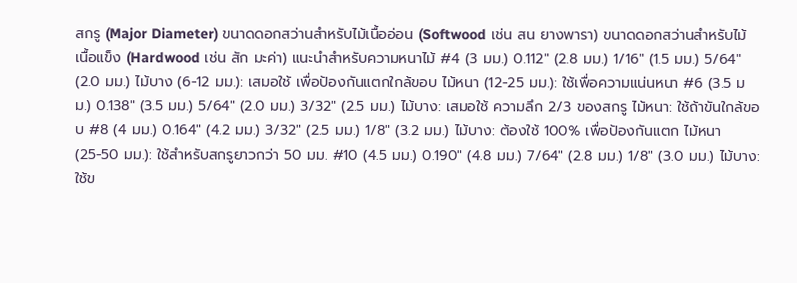สกรู (Major Diameter) ขนาดดอกสว่านสำหรับไม้เนื้ออ่อน (Softwood เช่น สน ยางพารา) ขนาดดอกสว่านสำหรับไม้เนื้อแข็ง (Hardwood เช่น สัก มะค่า) แนะนำสำหรับความหนาไม้ #4 (3 มม.) 0.112″ (2.8 มม.) 1/16″ (1.5 มม.) 5/64″ (2.0 มม.) ไม้บาง (6-12 มม.): เสมอใช้ เพื่อป้องกันแตกใกล้ขอบ ไม้หนา (12-25 มม.): ใช้เพื่อความแน่นหนา #6 (3.5 มม.) 0.138″ (3.5 มม.) 5/64″ (2.0 มม.) 3/32″ (2.5 มม.) ไม้บาง: เสมอใช้ ความลึก 2/3 ของสกรู ไม้หนา: ใช้ถ้าขันใกล้ขอบ #8 (4 มม.) 0.164″ (4.2 มม.) 3/32″ (2.5 มม.) 1/8″ (3.2 มม.) ไม้บาง: ต้องใช้ 100% เพื่อป้องกันแตก ไม้หนา (25-50 มม.): ใช้สำหรับสกรูยาวกว่า 50 มม. #10 (4.5 มม.) 0.190″ (4.8 มม.) 7/64″ (2.8 มม.) 1/8″ (3.0 มม.) ไม้บาง: ใช้ข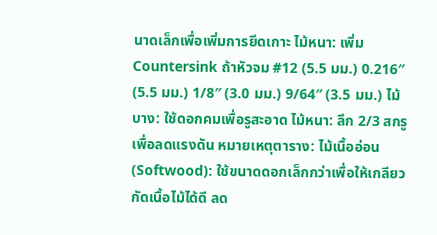นาดเล็กเพื่อเพิ่มการยึดเกาะ ไม้หนา: เพิ่ม Countersink ถ้าหัวจม #12 (5.5 มม.) 0.216″ (5.5 มม.) 1/8″ (3.0 มม.) 9/64″ (3.5 มม.) ไม้บาง: ใช้ดอกคมเพื่อรูสะอาด ไม้หนา: ลึก 2/3 สกรู เพื่อลดแรงดัน หมายเหตุตาราง: ไม้เนื้ออ่อน (Softwood): ใช้ขนาดดอกเล็กกว่าเพื่อให้เกลียวกัดเนื้อไม้ได้ดี ลด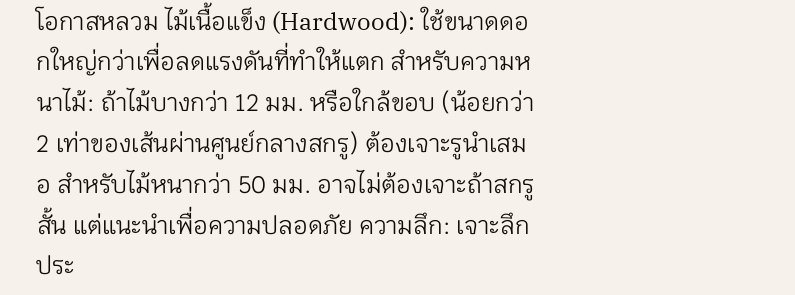โอกาสหลวม ไม้เนื้อแข็ง (Hardwood): ใช้ขนาดดอกใหญ่กว่าเพื่อลดแรงดันที่ทำให้แตก สำหรับความหนาไม้: ถ้าไม้บางกว่า 12 มม. หรือใกล้ขอบ (น้อยกว่า 2 เท่าของเส้นผ่านศูนย์กลางสกรู) ต้องเจาะรูนำเสมอ สำหรับไม้หนากว่า 50 มม. อาจไม่ต้องเจาะถ้าสกรูสั้น แต่แนะนำเพื่อความปลอดภัย ความลึก: เจาะลึกประ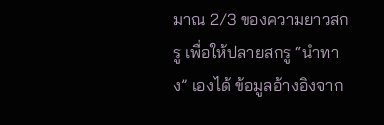มาณ 2/3 ของความยาวสกรู เพื่อให้ปลายสกรู “นำทาง” เองได้ ข้อมูลอ้างอิงจาก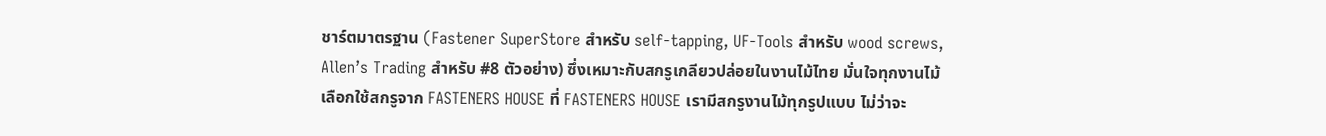ชาร์ตมาตรฐาน (Fastener SuperStore สำหรับ self-tapping, UF-Tools สำหรับ wood screws, Allen’s Trading สำหรับ #8 ตัวอย่าง) ซึ่งเหมาะกับสกรูเกลียวปล่อยในงานไม้ไทย มั่นใจทุกงานไม้ เลือกใช้สกรูจาก FASTENERS HOUSE ที่ FASTENERS HOUSE เรามีสกรูงานไม้ทุกรูปแบบ ไม่ว่าจะ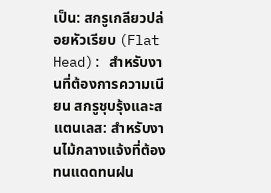เป็น: สกรูเกลียวปล่อยหัวเรียบ (Flat Head): สำหรับงานที่ต้องการความเนียน สกรูชุบรุ้งและสแตนเลส: สำหรับงานไม้กลางแจ้งที่ต้องทนแดดทนฝน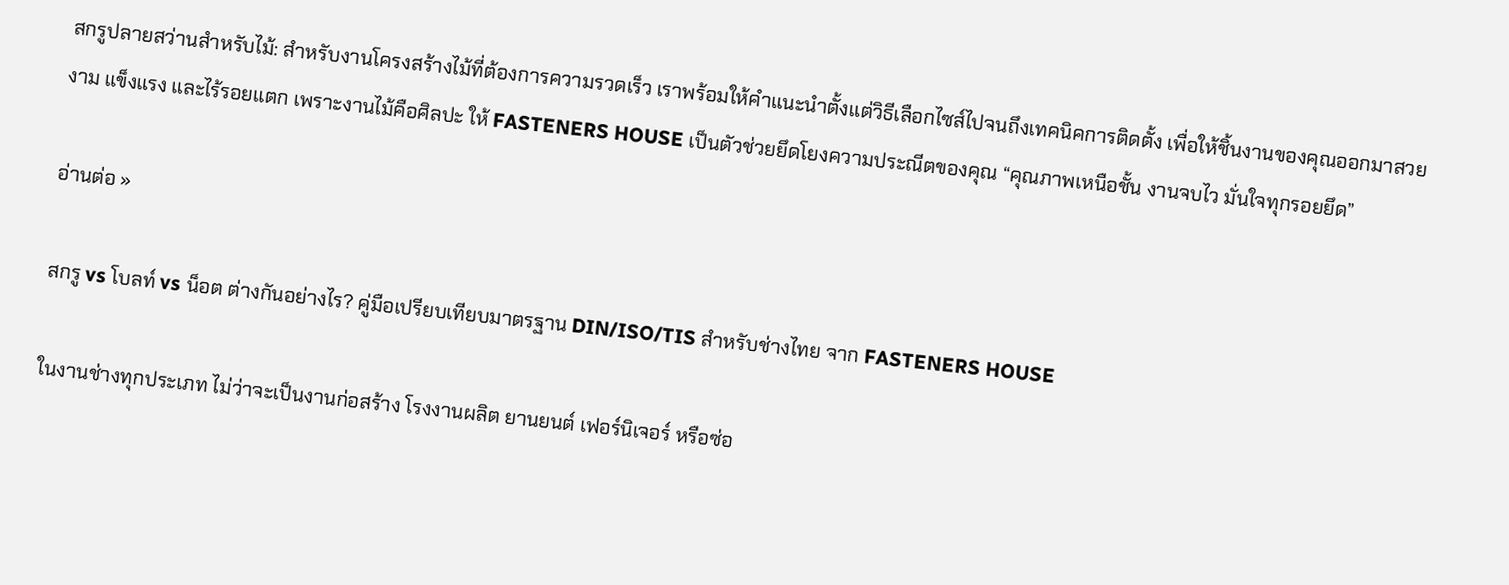สกรูปลายสว่านสำหรับไม้: สำหรับงานโครงสร้างไม้ที่ต้องการความรวดเร็ว เราพร้อมให้คำแนะนำตั้งแต่วิธีเลือกไซส์ไปจนถึงเทคนิคการติดตั้ง เพื่อให้ชิ้นงานของคุณออกมาสวยงาม แข็งแรง และไร้รอยแตก เพราะงานไม้คือศิลปะ ให้ FASTENERS HOUSE เป็นตัวช่วยยึดโยงความประณีตของคุณ “คุณภาพเหนือชั้น งานจบไว มั่นใจทุกรอยยึด”

อ่านต่อ »

สกรู vs โบลท์ vs น็อต ต่างกันอย่างไร? คู่มือเปรียบเทียบมาตรฐาน DIN/ISO/TIS สำหรับช่างไทย จาก FASTENERS HOUSE

ในงานช่างทุกประเภท ไม่ว่าจะเป็นงานก่อสร้าง โรงงานผลิต ยานยนต์ เฟอร์นิเจอร์ หรือซ่อ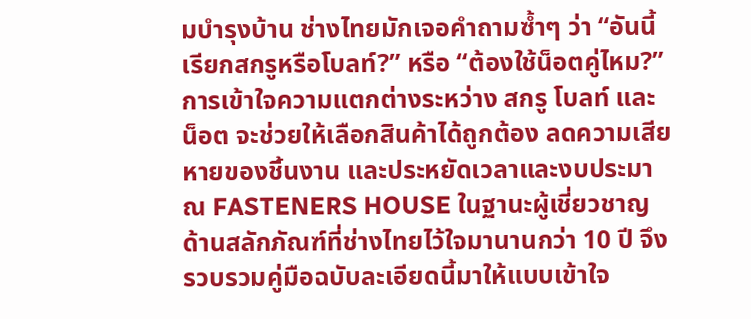มบำรุงบ้าน ช่างไทยมักเจอคำถามซ้ำๆ ว่า “อันนี้เรียกสกรูหรือโบลท์?” หรือ “ต้องใช้น็อตคู่ไหม?” การเข้าใจความแตกต่างระหว่าง สกรู โบลท์ และ น็อต จะช่วยให้เลือกสินค้าได้ถูกต้อง ลดความเสียหายของชิ้นงาน และประหยัดเวลาและงบประมาณ FASTENERS HOUSE ในฐานะผู้เชี่ยวชาญด้านสลักภัณฑ์ที่ช่างไทยไว้ใจมานานกว่า 10 ปี จึงรวบรวมคู่มือฉบับละเอียดนี้มาให้แบบเข้าใจ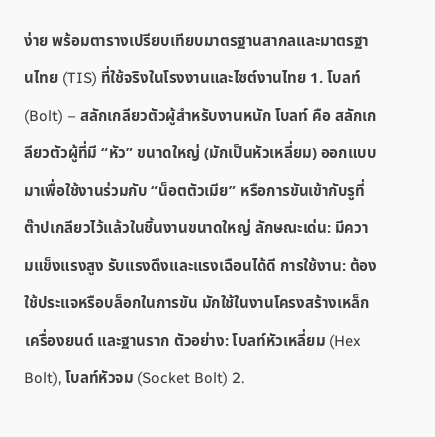ง่าย พร้อมตารางเปรียบเทียบมาตรฐานสากลและมาตรฐานไทย (TIS) ที่ใช้จริงในโรงงานและไซต์งานไทย 1. โบลท์ (Bolt) – สลักเกลียวตัวผู้สำหรับงานหนัก โบลท์ คือ สลักเกลียวตัวผู้ที่มี “หัว” ขนาดใหญ่ (มักเป็นหัวเหลี่ยม) ออกแบบมาเพื่อใช้งานร่วมกับ “น็อตตัวเมีย” หรือการขันเข้ากับรูที่ต๊าปเกลียวไว้แล้วในชิ้นงานขนาดใหญ่ ลักษณะเด่น: มีความแข็งแรงสูง รับแรงดึงและแรงเฉือนได้ดี การใช้งาน: ต้องใช้ประแจหรือบล็อกในการขัน มักใช้ในงานโครงสร้างเหล็ก เครื่องยนต์ และฐานราก ตัวอย่าง: โบลท์หัวเหลี่ยม (Hex Bolt), โบลท์หัวจม (Socket Bolt) 2.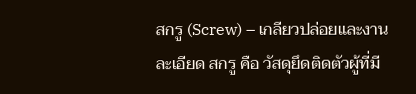สกรู (Screw) – เกลียวปล่อยและงานละเอียด สกรู คือ วัสดุยึดติดตัวผู้ที่มี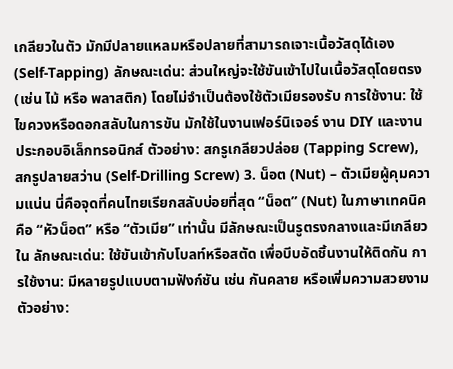เกลียวในตัว มักมีปลายแหลมหรือปลายที่สามารถเจาะเนื้อวัสดุได้เอง (Self-Tapping) ลักษณะเด่น: ส่วนใหญ่จะใช้ขันเข้าไปในเนื้อวัสดุโดยตรง (เช่น ไม้ หรือ พลาสติก) โดยไม่จำเป็นต้องใช้ตัวเมียรองรับ การใช้งาน: ใช้ไขควงหรือดอกสลับในการขัน มักใช้ในงานเฟอร์นิเจอร์ งาน DIY และงานประกอบอิเล็กทรอนิกส์ ตัวอย่าง: สกรูเกลียวปล่อย (Tapping Screw), สกรูปลายสว่าน (Self-Drilling Screw) 3. น็อต (Nut) – ตัวเมียผู้คุมความแน่น นี่คือจุดที่คนไทยเรียกสลับบ่อยที่สุด “น็อต” (Nut) ในภาษาเทคนิคคือ “หัวน็อต” หรือ “ตัวเมีย” เท่านั้น มีลักษณะเป็นรูตรงกลางและมีเกลียวใน ลักษณะเด่น: ใช้ขันเข้ากับโบลท์หรือสตัด เพื่อบีบอัดชิ้นงานให้ติดกัน การใช้งาน: มีหลายรูปแบบตามฟังก์ชัน เช่น กันคลาย หรือเพิ่มความสวยงาม ตัวอย่าง: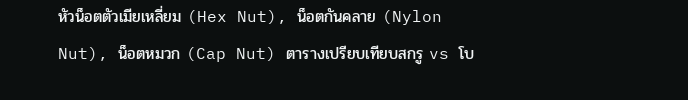หัวน็อตตัวเมียเหลี่ยม (Hex Nut), น็อตกันคลาย (Nylon Nut), น็อตหมวก (Cap Nut) ตารางเปรียบเทียบสกรู vs โบ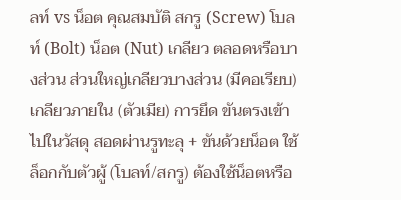ลท์ vs น็อต คุณสมบัติ สกรู (Screw) โบลท์ (Bolt) น็อต (Nut) เกลียว ตลอดหรือบางส่วน ส่วนใหญ่เกลียวบางส่วน (มีคอเรียบ) เกลียวภายใน (ตัวเมีย) การยึด ขันตรงเข้าไปในวัสดุ สอดผ่านรูทะลุ + ขันด้วยน็อต ใช้ล็อกกับตัวผู้ (โบลท์/สกรู) ต้องใช้น็อตหรือ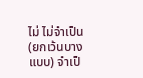ไม่ ไม่จำเป็น (ยกเว้นบางแบบ) จำเป็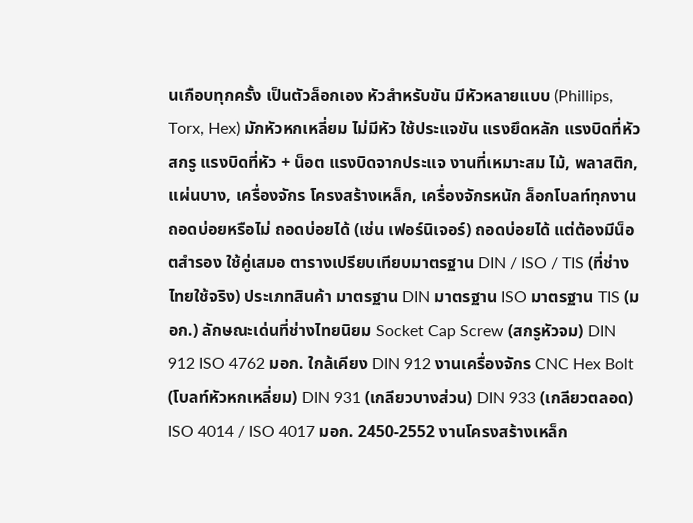นเกือบทุกครั้ง เป็นตัวล็อกเอง หัวสำหรับขัน มีหัวหลายแบบ (Phillips, Torx, Hex) มักหัวหกเหลี่ยม ไม่มีหัว ใช้ประแจขัน แรงยึดหลัก แรงบิดที่หัวสกรู แรงบิดที่หัว + น็อต แรงบิดจากประแจ งานที่เหมาะสม ไม้, พลาสติก, แผ่นบาง, เครื่องจักร โครงสร้างเหล็ก, เครื่องจักรหนัก ล็อกโบลท์ทุกงาน ถอดบ่อยหรือไม่ ถอดบ่อยได้ (เช่น เฟอร์นิเจอร์) ถอดบ่อยได้ แต่ต้องมีน็อตสำรอง ใช้คู่เสมอ ตารางเปรียบเทียบมาตรฐาน DIN / ISO / TIS (ที่ช่างไทยใช้จริง) ประเภทสินค้า มาตรฐาน DIN มาตรฐาน ISO มาตรฐาน TIS (มอก.) ลักษณะเด่นที่ช่างไทยนิยม Socket Cap Screw (สกรูหัวจม) DIN 912 ISO 4762 มอก. ใกล้เคียง DIN 912 งานเครื่องจักร CNC Hex Bolt (โบลท์หัวหกเหลี่ยม) DIN 931 (เกลียวบางส่วน) DIN 933 (เกลียวตลอด) ISO 4014 / ISO 4017 มอก. 2450-2552 งานโครงสร้างเหล็ก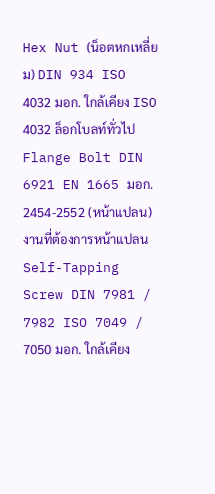Hex Nut (น็อตหกเหลี่ยม) DIN 934 ISO 4032 มอก. ใกล้เคียง ISO 4032 ล็อกโบลท์ทั่วไป Flange Bolt DIN 6921 EN 1665 มอก. 2454-2552 (หน้าแปลน) งานที่ต้องการหน้าแปลน Self-Tapping Screw DIN 7981 / 7982 ISO 7049 / 7050 มอก. ใกล้เคียง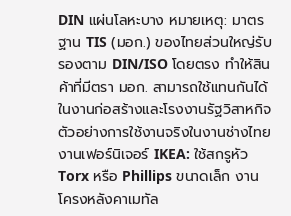DIN แผ่นโลหะบาง หมายเหตุ: มาตรฐาน TIS (มอก.) ของไทยส่วนใหญ่รับรองตาม DIN/ISO โดยตรง ทำให้สินค้าที่มีตรา มอก. สามารถใช้แทนกันได้ในงานก่อสร้างและโรงงานรัฐวิสาหกิจ ตัวอย่างการใช้งานจริงในงานช่างไทย งานเฟอร์นิเจอร์ IKEA: ใช้สกรูหัว Torx หรือ Phillips ขนาดเล็ก งานโครงหลังคาเมทัล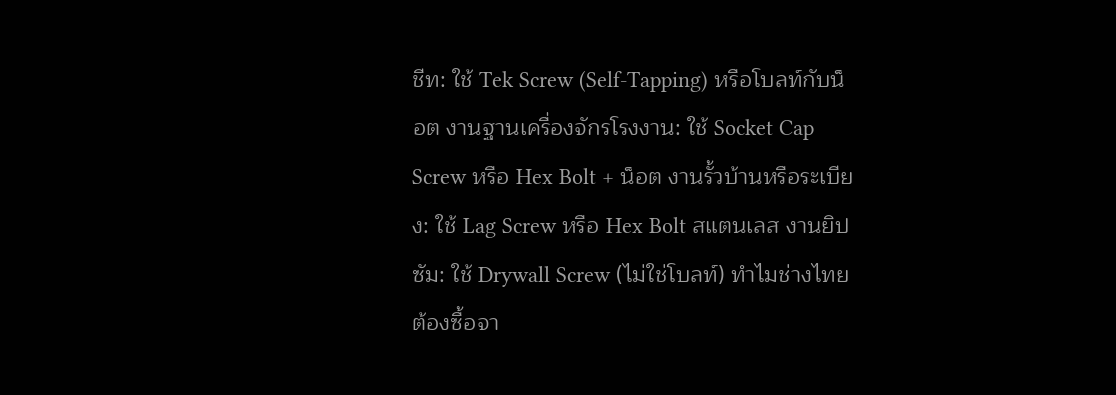ชีท: ใช้ Tek Screw (Self-Tapping) หรือโบลท์กับน็อต งานฐานเครื่องจักรโรงงาน: ใช้ Socket Cap Screw หรือ Hex Bolt + น็อต งานรั้วบ้านหรือระเบียง: ใช้ Lag Screw หรือ Hex Bolt สแตนเลส งานยิปซัม: ใช้ Drywall Screw (ไม่ใช่โบลท์) ทำไมช่างไทยต้องซื้อจา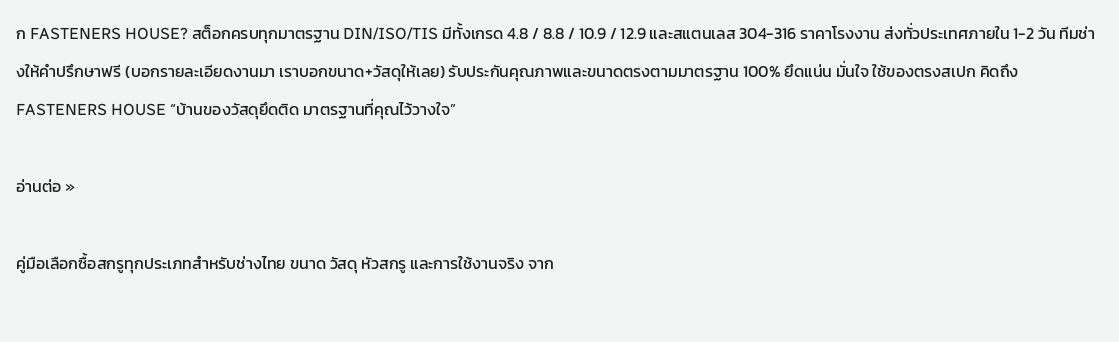ก FASTENERS HOUSE? สต็อกครบทุกมาตรฐาน DIN/ISO/TIS มีทั้งเกรด 4.8 / 8.8 / 10.9 / 12.9 และสแตนเลส 304-316 ราคาโรงงาน ส่งทั่วประเทศภายใน 1-2 วัน ทีมช่างให้คำปรึกษาฟรี (บอกรายละเอียดงานมา เราบอกขนาด+วัสดุให้เลย) รับประกันคุณภาพและขนาดตรงตามมาตรฐาน 100% ยึดแน่น มั่นใจ ใช้ของตรงสเปก คิดถึง FASTENERS HOUSE “บ้านของวัสดุยึดติด มาตรฐานที่คุณไว้วางใจ”

อ่านต่อ »

คู่มือเลือกซื้อสกรูทุกประเภทสำหรับช่างไทย ขนาด วัสดุ หัวสกรู และการใช้งานจริง จาก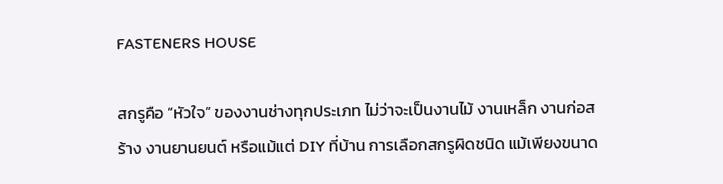FASTENERS HOUSE

สกรูคือ “หัวใจ” ของงานช่างทุกประเภท ไม่ว่าจะเป็นงานไม้ งานเหล็ก งานก่อสร้าง งานยานยนต์ หรือแม้แต่ DIY ที่บ้าน การเลือกสกรูผิดชนิด แม้เพียงขนาด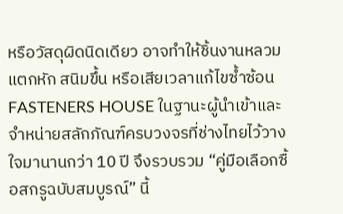หรือวัสดุผิดนิดเดียว อาจทำให้ชิ้นงานหลวม แตกหัก สนิมขึ้น หรือเสียเวลาแก้ไขซ้ำซ้อน FASTENERS HOUSE ในฐานะผู้นำเข้าและจำหน่ายสลักภัณฑ์ครบวงจรที่ช่างไทยไว้วางใจมานานกว่า 10 ปี จึงรวบรวม “คู่มือเลือกซื้อสกรูฉบับสมบูรณ์” นี้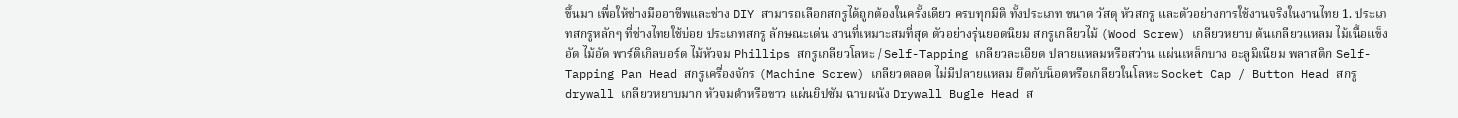ขึ้นมา เพื่อให้ช่างมืออาชีพและช่าง DIY สามารถเลือกสกรูได้ถูกต้องในครั้งเดียว ครบทุกมิติ ทั้งประเภท ขนาด วัสดุ หัวสกรู และตัวอย่างการใช้งานจริงในงานไทย 1. ประเภทสกรูหลักๆ ที่ช่างไทยใช้บ่อย ประเภทสกรู ลักษณะเด่น งานที่เหมาะสมที่สุด ตัวอย่างรุ่นยอดนิยม สกรูเกลียวไม้ (Wood Screw) เกลียวหยาบ ต้นเกลียวแหลม ไม้เนื้อแข็ง อัด ไม้อัด พาร์ติเกิลบอร์ด ไม้หัวจม Phillips สกรูเกลียวโลหะ / Self-Tapping เกลียวละเอียด ปลายแหลมหรือสว่าน แผ่นเหล็กบาง อะลูมิเนียม พลาสติก Self-Tapping Pan Head สกรูเครื่องจักร (Machine Screw) เกลียวตลอด ไม่มีปลายแหลม ยึดกับน็อตหรือเกลียวในโลหะ Socket Cap / Button Head สกรู drywall เกลียวหยาบมาก หัวจมดำหรือขาว แผ่นยิปซัม ฉาบผนัง Drywall Bugle Head ส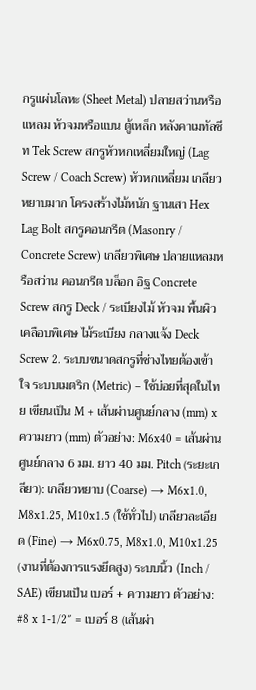กรูแผ่นโลหะ (Sheet Metal) ปลายสว่านหรือแหลม หัวจมหรือแบน ตู้เหล็ก หลังคาเมทัลชีท Tek Screw สกรูหัวหกเหลี่ยมใหญ่ (Lag Screw / Coach Screw) หัวหกเหลี่ยม เกลียวหยาบมาก โครงสร้างไม้หนัก ฐานเสา Hex Lag Bolt สกรูคอนกรีต (Masonry / Concrete Screw) เกลียวพิเศษ ปลายแหลมหรือสว่าน คอนกรีต บล็อก อิฐ Concrete Screw สกรู Deck / ระเบียงไม้ หัวจม พื้นผิวเคลือบพิเศษ ไม้ระเบียง กลางแจ้ง Deck Screw 2. ระบบขนาดสกรูที่ช่างไทยต้องเข้าใจ ระบบเมตริก (Metric) – ใช้บ่อยที่สุดในไทย เขียนเป็น M + เส้นผ่านศูนย์กลาง (mm) x ความยาว (mm) ตัวอย่าง: M6x40 = เส้นผ่านศูนย์กลาง 6 มม. ยาว 40 มม. Pitch (ระยะเกลียว): เกลียวหยาบ (Coarse) → M6x1.0, M8x1.25, M10x1.5 (ใช้ทั่วไป) เกลียวละเอียด (Fine) → M6x0.75, M8x1.0, M10x1.25 (งานที่ต้องการแรงยึดสูง) ระบบนิ้ว (Inch / SAE) เขียนเป็น เบอร์ + ความยาว ตัวอย่าง: #8 x 1-1/2″ = เบอร์ 8 (เส้นผ่า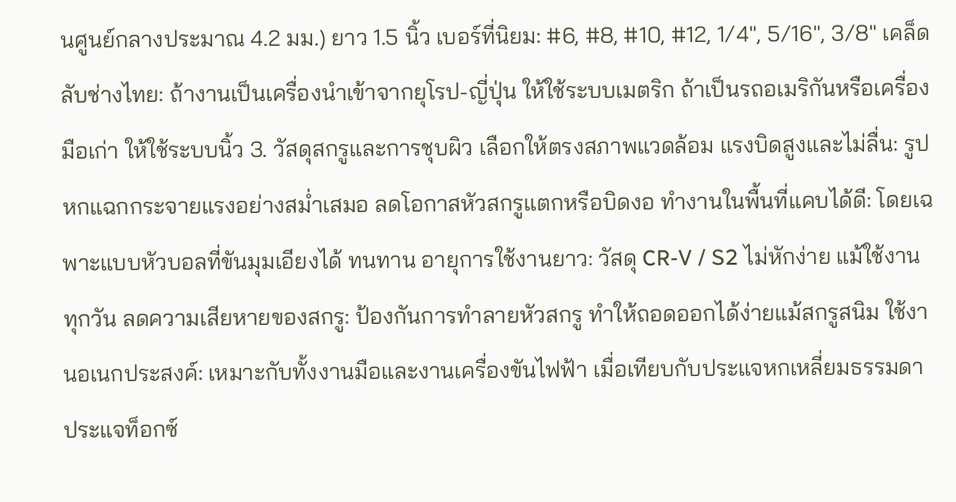นศูนย์กลางประมาณ 4.2 มม.) ยาว 1.5 นิ้ว เบอร์ที่นิยม: #6, #8, #10, #12, 1/4″, 5/16″, 3/8″ เคล็ดลับช่างไทย: ถ้างานเป็นเครื่องนำเข้าจากยุโรป-ญี่ปุ่น ให้ใช้ระบบเมตริก ถ้าเป็นรถอเมริกันหรือเครื่องมือเก่า ให้ใช้ระบบนิ้ว 3. วัสดุสกรูและการชุบผิว เลือกให้ตรงสภาพแวดล้อม แรงบิดสูงและไม่ลื่น: รูปหกแฉกกระจายแรงอย่างสม่ำเสมอ ลดโอกาสหัวสกรูแตกหรือบิดงอ ทำงานในพื้นที่แคบได้ดี: โดยเฉพาะแบบหัวบอลที่ขันมุมเอียงได้ ทนทาน อายุการใช้งานยาว: วัสดุ CR-V / S2 ไม่หักง่าย แม้ใช้งานทุกวัน ลดความเสียหายของสกรู: ป้องกันการทำลายหัวสกรู ทำให้ถอดออกได้ง่ายแม้สกรูสนิม ใช้งานอเนกประสงค์: เหมาะกับทั้งงานมือและงานเครื่องขันไฟฟ้า เมื่อเทียบกับประแจหกเหลี่ยมธรรมดา ประแจท็อกซ์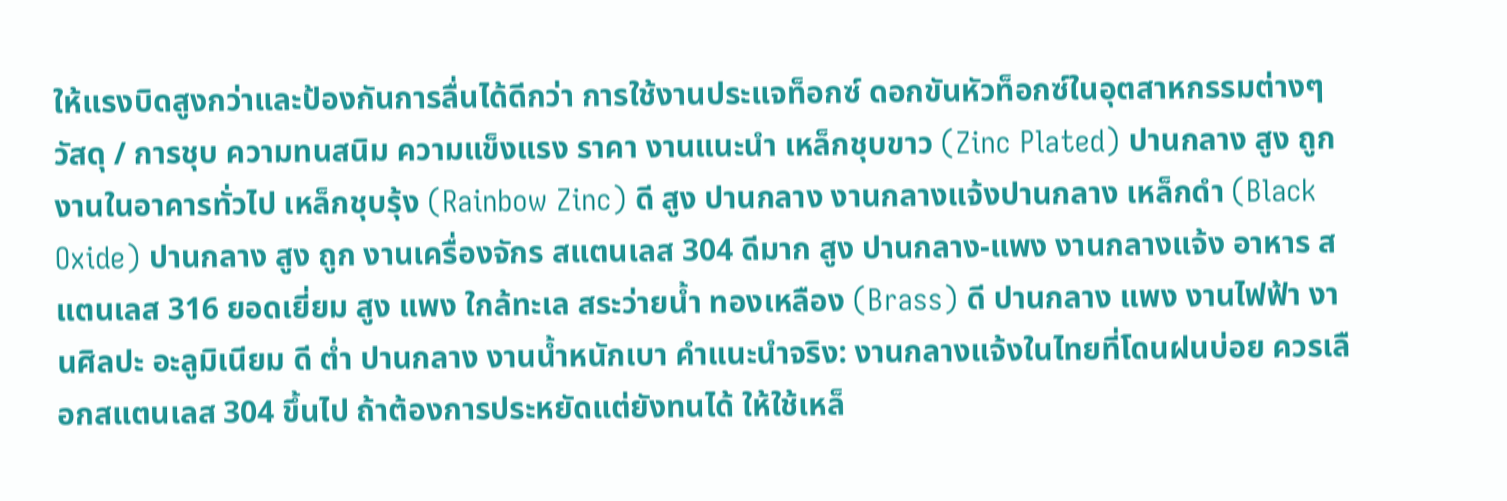ให้แรงบิดสูงกว่าและป้องกันการลื่นได้ดีกว่า การใช้งานประแจท็อกซ์ ดอกขันหัวท็อกซ์ในอุตสาหกรรมต่างๆ วัสดุ / การชุบ ความทนสนิม ความแข็งแรง ราคา งานแนะนำ เหล็กชุบขาว (Zinc Plated) ปานกลาง สูง ถูก งานในอาคารทั่วไป เหล็กชุบรุ้ง (Rainbow Zinc) ดี สูง ปานกลาง งานกลางแจ้งปานกลาง เหล็กดำ (Black Oxide) ปานกลาง สูง ถูก งานเครื่องจักร สแตนเลส 304 ดีมาก สูง ปานกลาง-แพง งานกลางแจ้ง อาหาร สแตนเลส 316 ยอดเยี่ยม สูง แพง ใกล้ทะเล สระว่ายน้ำ ทองเหลือง (Brass) ดี ปานกลาง แพง งานไฟฟ้า งานศิลปะ อะลูมิเนียม ดี ต่ำ ปานกลาง งานน้ำหนักเบา คำแนะนำจริง: งานกลางแจ้งในไทยที่โดนฝนบ่อย ควรเลือกสแตนเลส 304 ขึ้นไป ถ้าต้องการประหยัดแต่ยังทนได้ ให้ใช้เหล็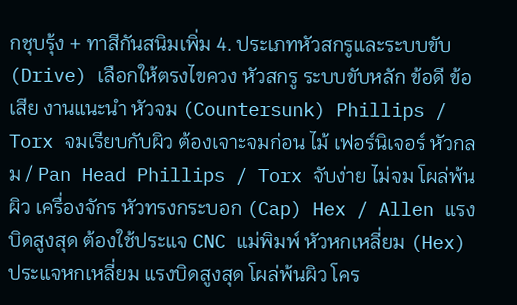กชุบรุ้ง + ทาสีกันสนิมเพิ่ม 4. ประเภทหัวสกรูและระบบขับ (Drive) เลือกให้ตรงไขควง หัวสกรู ระบบขับหลัก ข้อดี ข้อเสีย งานแนะนำ หัวจม (Countersunk) Phillips / Torx จมเรียบกับผิว ต้องเจาะจมก่อน ไม้ เฟอร์นิเจอร์ หัวกลม / Pan Head Phillips / Torx จับง่าย ไม่จม โผล่พ้นผิว เครื่องจักร หัวทรงกระบอก (Cap) Hex / Allen แรงบิดสูงสุด ต้องใช้ประแจ CNC แม่พิมพ์ หัวหกเหลี่ยม (Hex) ประแจหกเหลี่ยม แรงบิดสูงสุด โผล่พ้นผิว โคร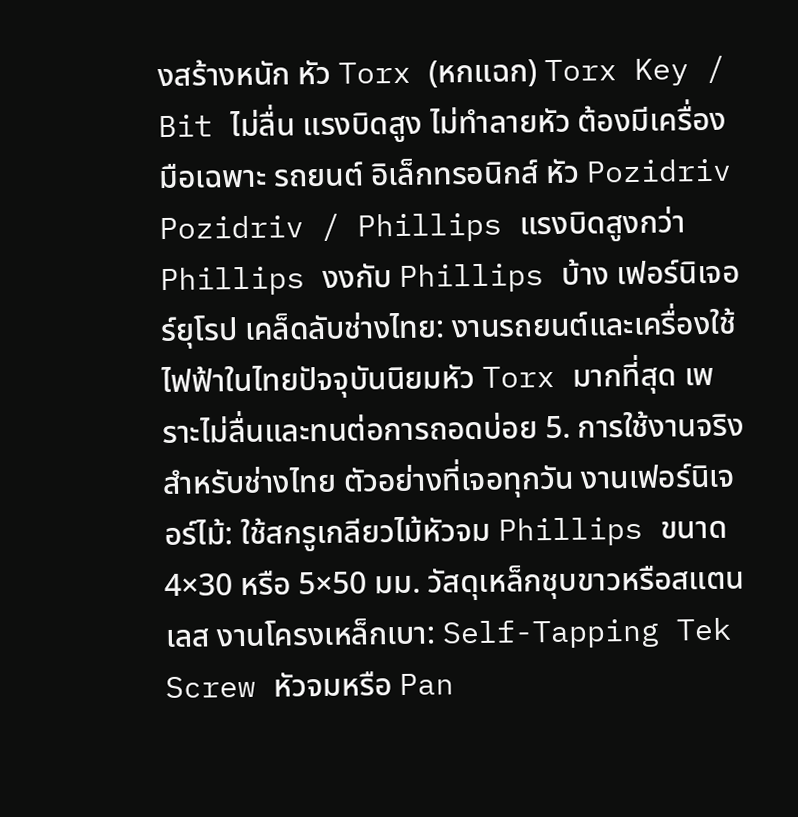งสร้างหนัก หัว Torx (หกแฉก) Torx Key / Bit ไม่ลื่น แรงบิดสูง ไม่ทำลายหัว ต้องมีเครื่องมือเฉพาะ รถยนต์ อิเล็กทรอนิกส์ หัว Pozidriv Pozidriv / Phillips แรงบิดสูงกว่า Phillips งงกับ Phillips บ้าง เฟอร์นิเจอร์ยุโรป เคล็ดลับช่างไทย: งานรถยนต์และเครื่องใช้ไฟฟ้าในไทยปัจจุบันนิยมหัว Torx มากที่สุด เพราะไม่ลื่นและทนต่อการถอดบ่อย 5. การใช้งานจริงสำหรับช่างไทย ตัวอย่างที่เจอทุกวัน งานเฟอร์นิเจอร์ไม้: ใช้สกรูเกลียวไม้หัวจม Phillips ขนาด 4×30 หรือ 5×50 มม. วัสดุเหล็กชุบขาวหรือสแตนเลส งานโครงเหล็กเบา: Self-Tapping Tek Screw หัวจมหรือ Pan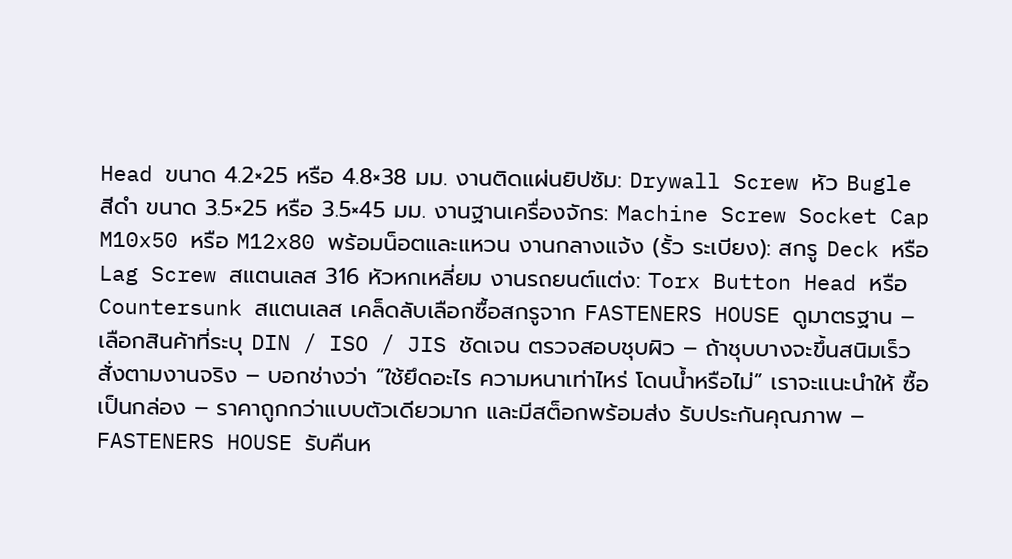Head ขนาด 4.2×25 หรือ 4.8×38 มม. งานติดแผ่นยิปซัม: Drywall Screw หัว Bugle สีดำ ขนาด 3.5×25 หรือ 3.5×45 มม. งานฐานเครื่องจักร: Machine Screw Socket Cap M10x50 หรือ M12x80 พร้อมน็อตและแหวน งานกลางแจ้ง (รั้ว ระเบียง): สกรู Deck หรือ Lag Screw สแตนเลส 316 หัวหกเหลี่ยม งานรถยนต์แต่ง: Torx Button Head หรือ Countersunk สแตนเลส เคล็ดลับเลือกซื้อสกรูจาก FASTENERS HOUSE ดูมาตรฐาน – เลือกสินค้าที่ระบุ DIN / ISO / JIS ชัดเจน ตรวจสอบชุบผิว – ถ้าชุบบางจะขึ้นสนิมเร็ว สั่งตามงานจริง – บอกช่างว่า “ใช้ยึดอะไร ความหนาเท่าไหร่ โดนน้ำหรือไม่” เราจะแนะนำให้ ซื้อเป็นกล่อง – ราคาถูกกว่าแบบตัวเดียวมาก และมีสต็อกพร้อมส่ง รับประกันคุณภาพ – FASTENERS HOUSE รับคืนห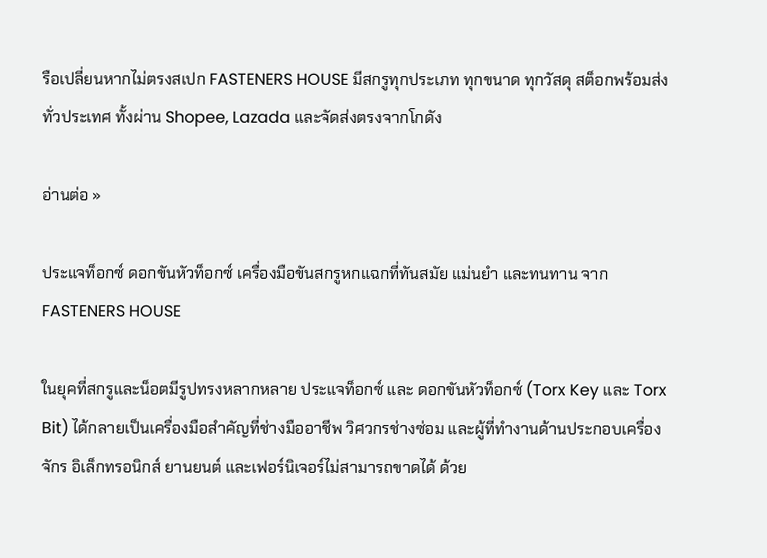รือเปลี่ยนหากไม่ตรงสเปก FASTENERS HOUSE มีสกรูทุกประเภท ทุกขนาด ทุกวัสดุ สต็อกพร้อมส่งทั่วประเทศ ทั้งผ่าน Shopee, Lazada และจัดส่งตรงจากโกดัง

อ่านต่อ »

ประแจท็อกซ์ ดอกขันหัวท็อกซ์ เครื่องมือขันสกรูหกแฉกที่ทันสมัย แม่นยำ และทนทาน จาก FASTENERS HOUSE

ในยุคที่สกรูและน็อตมีรูปทรงหลากหลาย ประแจท็อกซ์ และ ดอกขันหัวท็อกซ์ (Torx Key และ Torx Bit) ได้กลายเป็นเครื่องมือสำคัญที่ช่างมืออาชีพ วิศวกรช่างซ่อม และผู้ที่ทำงานด้านประกอบเครื่องจักร อิเล็กทรอนิกส์ ยานยนต์ และเฟอร์นิเจอร์ไม่สามารถขาดได้ ด้วย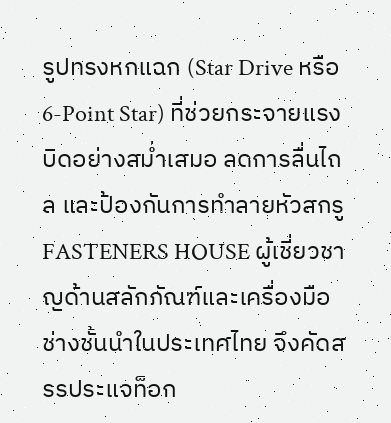รูปทรงหกแฉก (Star Drive หรือ 6-Point Star) ที่ช่วยกระจายแรงบิดอย่างสม่ำเสมอ ลดการลื่นไถล และป้องกันการทำลายหัวสกรู FASTENERS HOUSE ผู้เชี่ยวชาญด้านสลักภัณฑ์และเครื่องมือช่างชั้นนำในประเทศไทย จึงคัดสรรประแจท็อก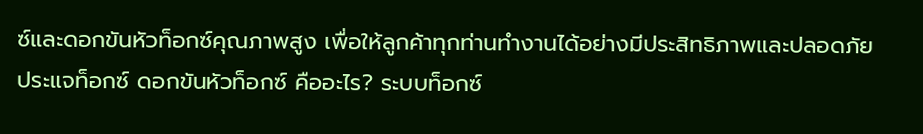ซ์และดอกขันหัวท็อกซ์คุณภาพสูง เพื่อให้ลูกค้าทุกท่านทำงานได้อย่างมีประสิทธิภาพและปลอดภัย ประแจท็อกซ์ ดอกขันหัวท็อกซ์ คืออะไร? ระบบท็อกซ์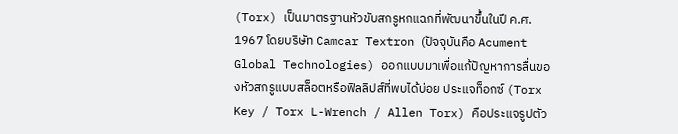(Torx) เป็นมาตรฐานหัวขับสกรูหกแฉกที่พัฒนาขึ้นในปี ค.ศ. 1967 โดยบริษัท Camcar Textron (ปัจจุบันคือ Acument Global Technologies) ออกแบบมาเพื่อแก้ปัญหาการลื่นของหัวสกรูแบบสล็อตหรือฟิลลิปส์ที่พบได้บ่อย ประแจท็อกซ์ (Torx Key / Torx L-Wrench / Allen Torx) คือประแจรูปตัว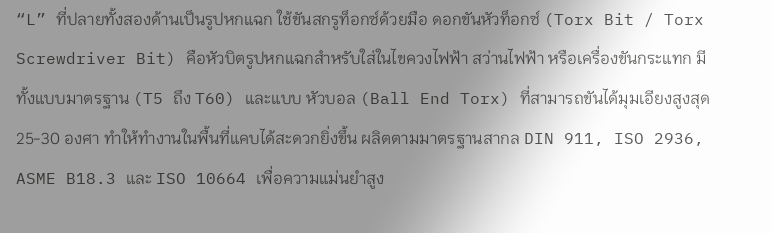“L” ที่ปลายทั้งสองด้านเป็นรูปหกแฉก ใช้ขันสกรูท็อกซ์ด้วยมือ ดอกขันหัวท็อกซ์ (Torx Bit / Torx Screwdriver Bit) คือหัวบิตรูปหกแฉกสำหรับใส่ในไขควงไฟฟ้า สว่านไฟฟ้า หรือเครื่องขันกระแทก มีทั้งแบบมาตรฐาน (T5 ถึง T60) และแบบ หัวบอล (Ball End Torx) ที่สามารถขันได้มุมเอียงสูงสุด 25-30 องศา ทำให้ทำงานในพื้นที่แคบได้สะดวกยิ่งขึ้น ผลิตตามมาตรฐานสากล DIN 911, ISO 2936, ASME B18.3 และ ISO 10664 เพื่อความแม่นยำสูง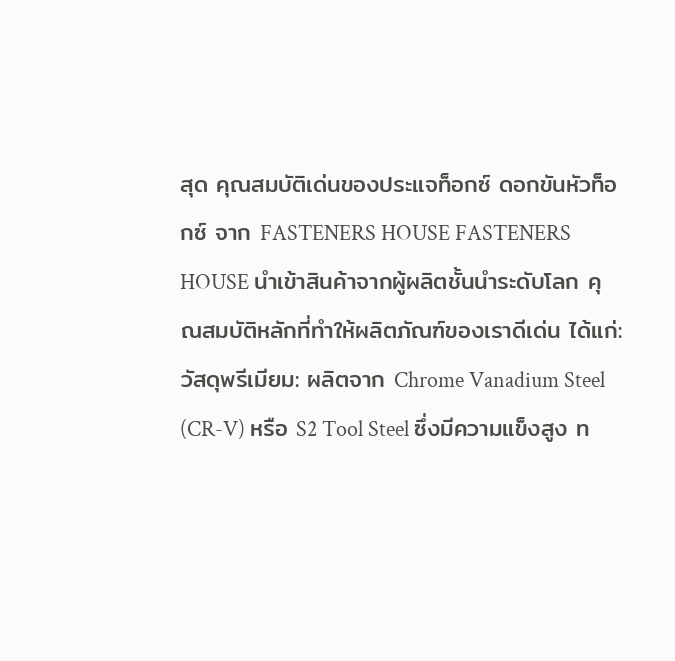สุด คุณสมบัติเด่นของประแจท็อกซ์ ดอกขันหัวท็อกซ์ จาก FASTENERS HOUSE FASTENERS HOUSE นำเข้าสินค้าจากผู้ผลิตชั้นนำระดับโลก คุณสมบัติหลักที่ทำให้ผลิตภัณฑ์ของเราดีเด่น ได้แก่: วัสดุพรีเมียม: ผลิตจาก Chrome Vanadium Steel (CR-V) หรือ S2 Tool Steel ซึ่งมีความแข็งสูง ท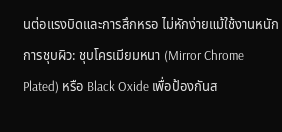นต่อแรงบิดและการสึกหรอ ไม่หักง่ายแม้ใช้งานหนัก การชุบผิว: ชุบโครเมียมหนา (Mirror Chrome Plated) หรือ Black Oxide เพื่อป้องกันส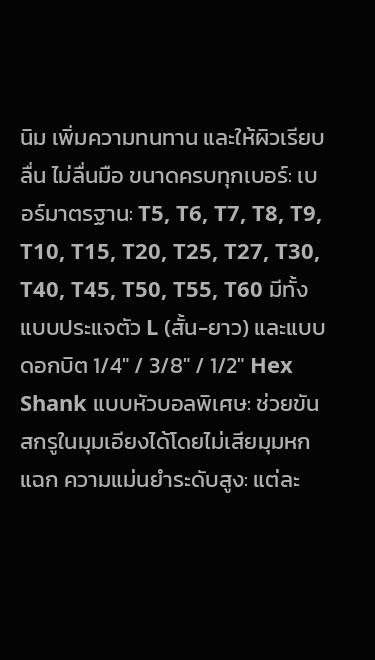นิม เพิ่มความทนทาน และให้ผิวเรียบลื่น ไม่ลื่นมือ ขนาดครบทุกเบอร์: เบอร์มาตรฐาน: T5, T6, T7, T8, T9, T10, T15, T20, T25, T27, T30, T40, T45, T50, T55, T60 มีทั้งแบบประแจตัว L (สั้น-ยาว) และแบบดอกบิต 1/4″ / 3/8″ / 1/2″ Hex Shank แบบหัวบอลพิเศษ: ช่วยขันสกรูในมุมเอียงได้โดยไม่เสียมุมหกแฉก ความแม่นยำระดับสูง: แต่ละ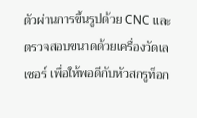ตัวผ่านการขึ้นรูปด้วย CNC และตรวจสอบขนาดด้วยเครื่องวัดเลเซอร์ เพื่อให้พอดีกับหัวสกรูท็อก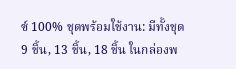ซ์ 100% ชุดพร้อมใช้งาน: มีทั้งชุด 9 ชิ้น, 13 ชิ้น, 18 ชิ้น ในกล่องพ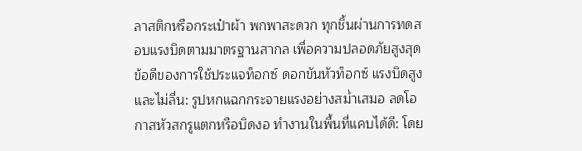ลาสติกหรือกระเป๋าผ้า พกพาสะดวก ทุกชิ้นผ่านการทดสอบแรงบิดตามมาตรฐานสากล เพื่อความปลอดภัยสูงสุด ข้อดีของการใช้ประแจท็อกซ์ ดอกขันหัวท็อกซ์ แรงบิดสูงและไม่ลื่น: รูปหกแฉกกระจายแรงอย่างสม่ำเสมอ ลดโอกาสหัวสกรูแตกหรือบิดงอ ทำงานในพื้นที่แคบได้ดี: โดย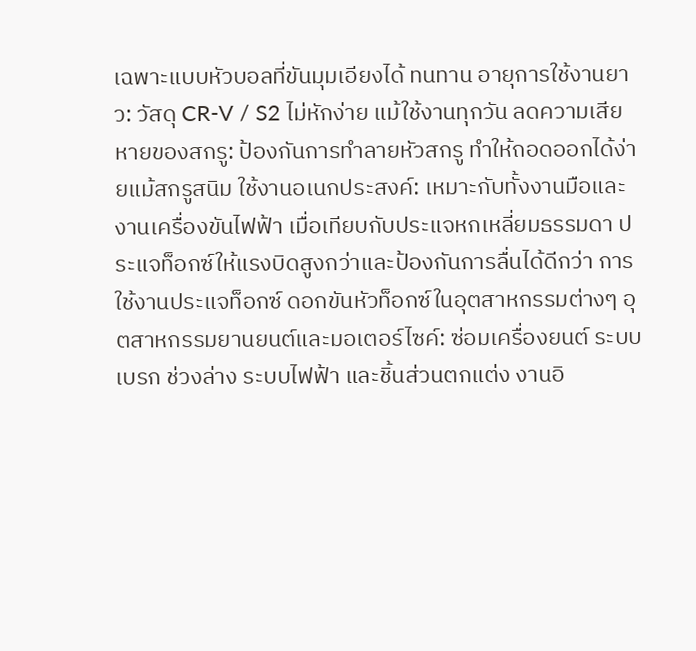เฉพาะแบบหัวบอลที่ขันมุมเอียงได้ ทนทาน อายุการใช้งานยาว: วัสดุ CR-V / S2 ไม่หักง่าย แม้ใช้งานทุกวัน ลดความเสียหายของสกรู: ป้องกันการทำลายหัวสกรู ทำให้ถอดออกได้ง่ายแม้สกรูสนิม ใช้งานอเนกประสงค์: เหมาะกับทั้งงานมือและงานเครื่องขันไฟฟ้า เมื่อเทียบกับประแจหกเหลี่ยมธรรมดา ประแจท็อกซ์ให้แรงบิดสูงกว่าและป้องกันการลื่นได้ดีกว่า การใช้งานประแจท็อกซ์ ดอกขันหัวท็อกซ์ในอุตสาหกรรมต่างๆ อุตสาหกรรมยานยนต์และมอเตอร์ไซค์: ซ่อมเครื่องยนต์ ระบบเบรก ช่วงล่าง ระบบไฟฟ้า และชิ้นส่วนตกแต่ง งานอิ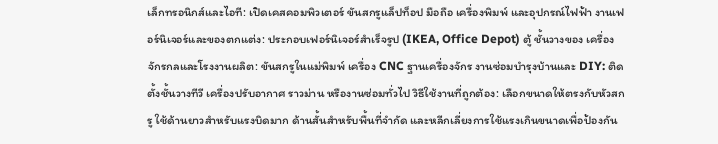เล็กทรอนิกส์และไอที: เปิดเคสคอมพิวเตอร์ ขันสกรูแล็ปท็อป มือถือ เครื่องพิมพ์ และอุปกรณ์ไฟฟ้า งานเฟอร์นิเจอร์และของตกแต่ง: ประกอบเฟอร์นิเจอร์สำเร็จรูป (IKEA, Office Depot) ตู้ ชั้นวางของ เครื่องจักรกลและโรงงานผลิต: ขันสกรูในแม่พิมพ์ เครื่อง CNC ฐานเครื่องจักร งานซ่อมบำรุงบ้านและ DIY: ติดตั้งชั้นวางทีวี เครื่องปรับอากาศ ราวม่าน หรืองานซ่อมทั่วไป วิธีใช้งานที่ถูกต้อง: เลือกขนาดให้ตรงกับหัวสกรู ใช้ด้านยาวสำหรับแรงบิดมาก ด้านสั้นสำหรับพื้นที่จำกัด และหลีกเลี่ยงการใช้แรงเกินขนาดเพื่อป้องกัน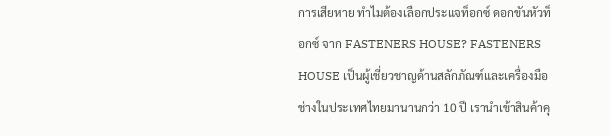การเสียหาย ทำไมต้องเลือกประแจท็อกซ์ ดอกขันหัวท็อกซ์ จาก FASTENERS HOUSE? FASTENERS HOUSE เป็นผู้เชี่ยวชาญด้านสลักภัณฑ์และเครื่องมือช่างในประเทศไทยมานานกว่า 10 ปี เรานำเข้าสินค้าคุ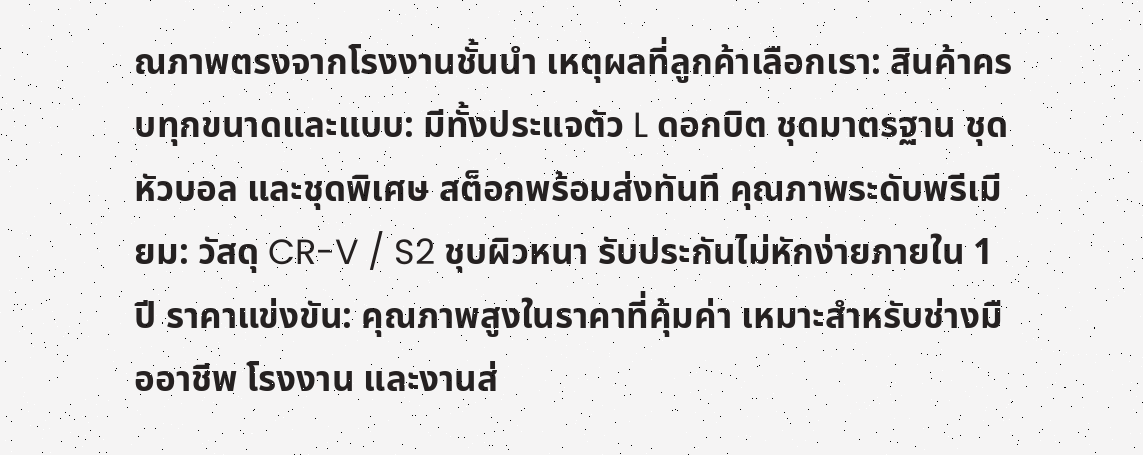ณภาพตรงจากโรงงานชั้นนำ เหตุผลที่ลูกค้าเลือกเรา: สินค้าครบทุกขนาดและแบบ: มีทั้งประแจตัว L ดอกบิต ชุดมาตรฐาน ชุดหัวบอล และชุดพิเศษ สต็อกพร้อมส่งทันที คุณภาพระดับพรีเมียม: วัสดุ CR-V / S2 ชุบผิวหนา รับประกันไม่หักง่ายภายใน 1 ปี ราคาแข่งขัน: คุณภาพสูงในราคาที่คุ้มค่า เหมาะสำหรับช่างมืออาชีพ โรงงาน และงานส่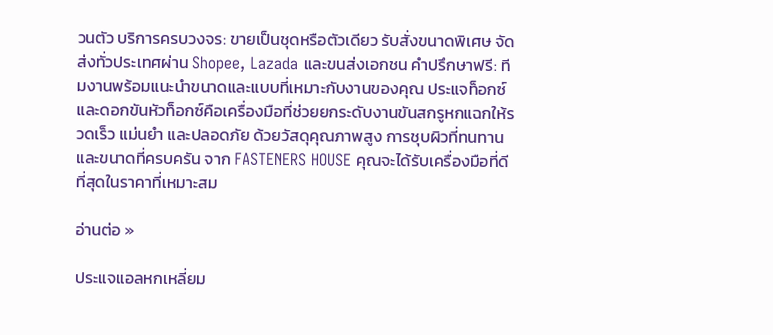วนตัว บริการครบวงจร: ขายเป็นชุดหรือตัวเดียว รับสั่งขนาดพิเศษ จัดส่งทั่วประเทศผ่าน Shopee, Lazada และขนส่งเอกชน คำปรึกษาฟรี: ทีมงานพร้อมแนะนำขนาดและแบบที่เหมาะกับงานของคุณ ประแจท็อกซ์และดอกขันหัวท็อกซ์คือเครื่องมือที่ช่วยยกระดับงานขันสกรูหกแฉกให้รวดเร็ว แม่นยำ และปลอดภัย ด้วยวัสดุคุณภาพสูง การชุบผิวที่ทนทาน และขนาดที่ครบครัน จาก FASTENERS HOUSE คุณจะได้รับเครื่องมือที่ดีที่สุดในราคาที่เหมาะสม

อ่านต่อ »

ประแจแอลหกเหลี่ยม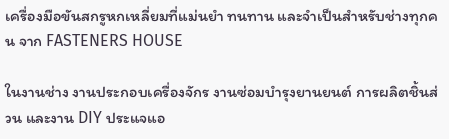เครื่องมือขันสกรูหกเหลี่ยมที่แม่นยำ ทนทาน และจำเป็นสำหรับช่างทุกคน จาก FASTENERS HOUSE

ในงานช่าง งานประกอบเครื่องจักร งานซ่อมบำรุงยานยนต์ การผลิตชิ้นส่วน และงาน DIY ประแจแอ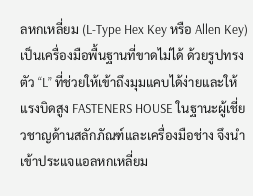ลหกเหลี่ยม (L-Type Hex Key หรือ Allen Key) เป็นเครื่องมือพื้นฐานที่ขาดไม่ได้ ด้วยรูปทรงตัว “L” ที่ช่วยให้เข้าถึงมุมแคบได้ง่ายและให้แรงบิดสูง FASTENERS HOUSE ในฐานะผู้เชี่ยวชาญด้านสลักภัณฑ์และเครื่องมือช่าง จึงนำเข้าประแจแอลหกเหลี่ยม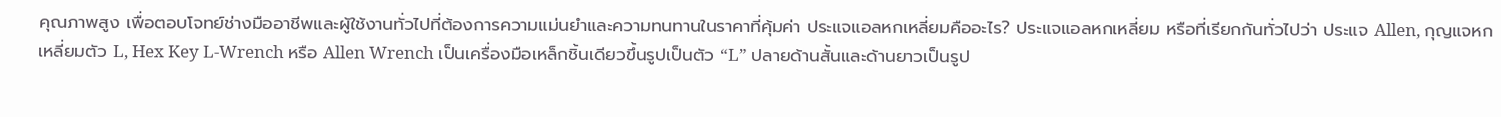คุณภาพสูง เพื่อตอบโจทย์ช่างมืออาชีพและผู้ใช้งานทั่วไปที่ต้องการความแม่นยำและความทนทานในราคาที่คุ้มค่า ประแจแอลหกเหลี่ยมคืออะไร? ประแจแอลหกเหลี่ยม หรือที่เรียกกันทั่วไปว่า ประแจ Allen, กุญแจหกเหลี่ยมตัว L, Hex Key L-Wrench หรือ Allen Wrench เป็นเครื่องมือเหล็กชิ้นเดียวขึ้นรูปเป็นตัว “L” ปลายด้านสั้นและด้านยาวเป็นรูป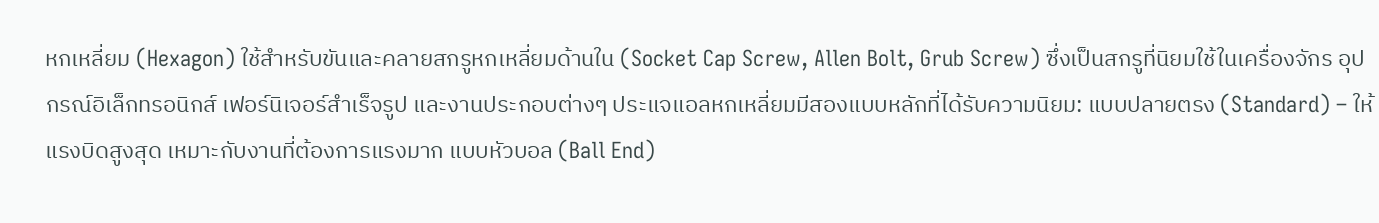หกเหลี่ยม (Hexagon) ใช้สำหรับขันและคลายสกรูหกเหลี่ยมด้านใน (Socket Cap Screw, Allen Bolt, Grub Screw) ซึ่งเป็นสกรูที่นิยมใช้ในเครื่องจักร อุปกรณ์อิเล็กทรอนิกส์ เฟอร์นิเจอร์สำเร็จรูป และงานประกอบต่างๆ ประแจแอลหกเหลี่ยมมีสองแบบหลักที่ได้รับความนิยม: แบบปลายตรง (Standard) – ให้แรงบิดสูงสุด เหมาะกับงานที่ต้องการแรงมาก แบบหัวบอล (Ball End)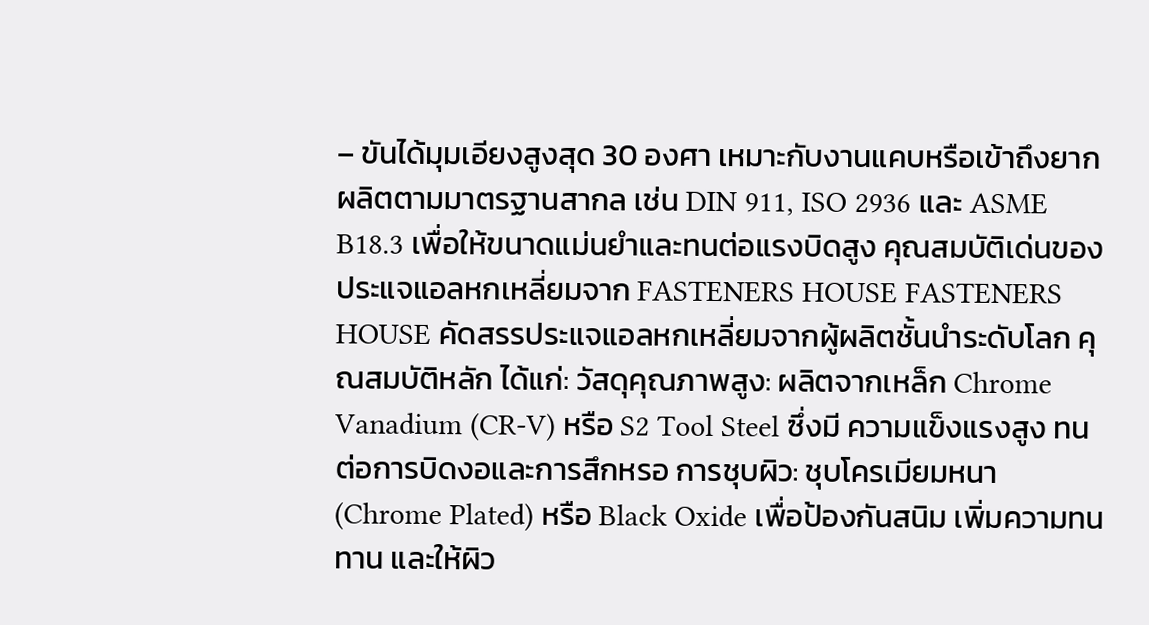– ขันได้มุมเอียงสูงสุด 30 องศา เหมาะกับงานแคบหรือเข้าถึงยาก ผลิตตามมาตรฐานสากล เช่น DIN 911, ISO 2936 และ ASME B18.3 เพื่อให้ขนาดแม่นยำและทนต่อแรงบิดสูง คุณสมบัติเด่นของประแจแอลหกเหลี่ยมจาก FASTENERS HOUSE FASTENERS HOUSE คัดสรรประแจแอลหกเหลี่ยมจากผู้ผลิตชั้นนำระดับโลก คุณสมบัติหลัก ได้แก่: วัสดุคุณภาพสูง: ผลิตจากเหล็ก Chrome Vanadium (CR-V) หรือ S2 Tool Steel ซึ่งมี ความแข็งแรงสูง ทนต่อการบิดงอและการสึกหรอ การชุบผิว: ชุบโครเมียมหนา (Chrome Plated) หรือ Black Oxide เพื่อป้องกันสนิม เพิ่มความทนทาน และให้ผิว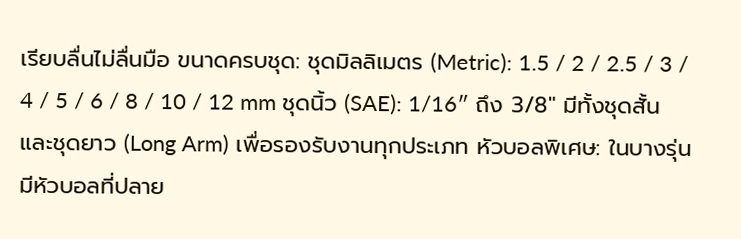เรียบลื่นไม่ลื่นมือ ขนาดครบชุด: ชุดมิลลิเมตร (Metric): 1.5 / 2 / 2.5 / 3 / 4 / 5 / 6 / 8 / 10 / 12 mm ชุดนิ้ว (SAE): 1/16″ ถึง 3/8″ มีทั้งชุดสั้นและชุดยาว (Long Arm) เพื่อรองรับงานทุกประเภท หัวบอลพิเศษ: ในบางรุ่นมีหัวบอลที่ปลาย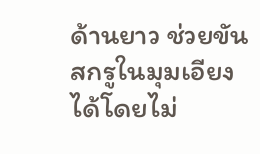ด้านยาว ช่วยขันสกรูในมุมเอียงได้โดยไม่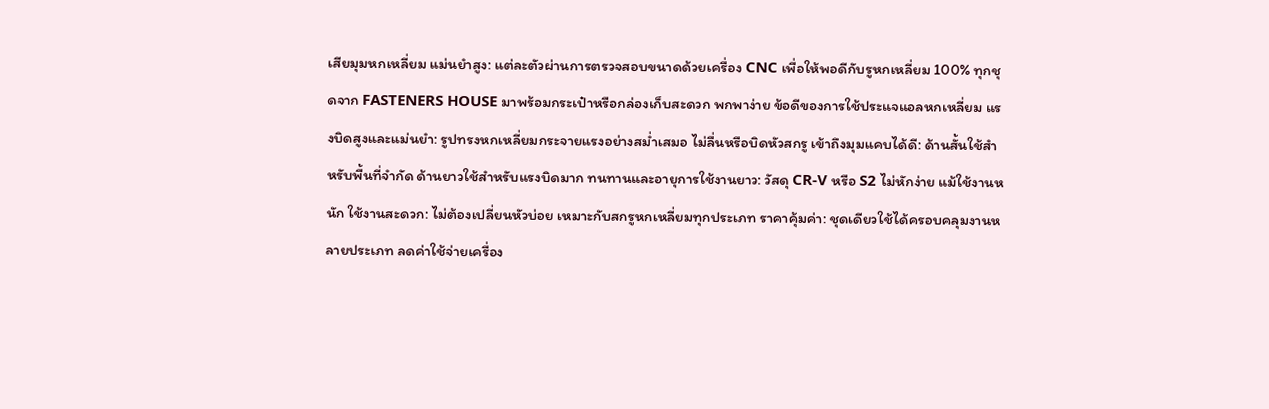เสียมุมหกเหลี่ยม แม่นยำสูง: แต่ละตัวผ่านการตรวจสอบขนาดด้วยเครื่อง CNC เพื่อให้พอดีกับรูหกเหลี่ยม 100% ทุกชุดจาก FASTENERS HOUSE มาพร้อมกระเป๋าหรือกล่องเก็บสะดวก พกพาง่าย ข้อดีของการใช้ประแจแอลหกเหลี่ยม แรงบิดสูงและแม่นยำ: รูปทรงหกเหลี่ยมกระจายแรงอย่างสม่ำเสมอ ไม่ลื่นหรือบิดหัวสกรู เข้าถึงมุมแคบได้ดี: ด้านสั้นใช้สำหรับพื้นที่จำกัด ด้านยาวใช้สำหรับแรงบิดมาก ทนทานและอายุการใช้งานยาว: วัสดุ CR-V หรือ S2 ไม่หักง่าย แม้ใช้งานหนัก ใช้งานสะดวก: ไม่ต้องเปลี่ยนหัวบ่อย เหมาะกับสกรูหกเหลี่ยมทุกประเภท ราคาคุ้มค่า: ชุดเดียวใช้ได้ครอบคลุมงานหลายประเภท ลดค่าใช้จ่ายเครื่อง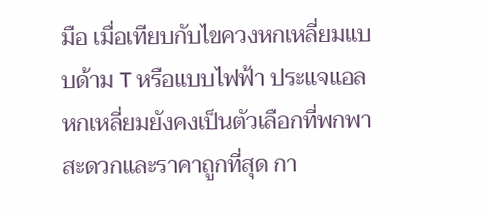มือ เมื่อเทียบกับไขควงหกเหลี่ยมแบบด้าม T หรือแบบไฟฟ้า ประแจแอลหกเหลี่ยมยังคงเป็นตัวเลือกที่พกพาสะดวกและราคาถูกที่สุด กา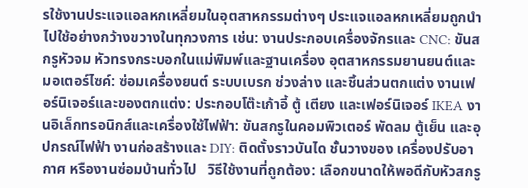รใช้งานประแจแอลหกเหลี่ยมในอุตสาหกรรมต่างๆ ประแจแอลหกเหลี่ยมถูกนำไปใช้อย่างกว้างขวางในทุกวงการ เช่น: งานประกอบเครื่องจักรและ CNC: ขันสกรูหัวจม หัวทรงกระบอกในแม่พิมพ์และฐานเครื่อง อุตสาหกรรมยานยนต์และมอเตอร์ไซค์: ซ่อมเครื่องยนต์ ระบบเบรก ช่วงล่าง และชิ้นส่วนตกแต่ง งานเฟอร์นิเจอร์และของตกแต่ง: ประกอบโต๊ะเก้าอี้ ตู้ เตียง และเฟอร์นิเจอร์ IKEA งานอิเล็กทรอนิกส์และเครื่องใช้ไฟฟ้า: ขันสกรูในคอมพิวเตอร์ พัดลม ตู้เย็น และอุปกรณ์ไฟฟ้า งานก่อสร้างและ DIY: ติดตั้งราวบันได ชั้นวางของ เครื่องปรับอากาศ หรืองานซ่อมบ้านทั่วไป   วิธีใช้งานที่ถูกต้อง: เลือกขนาดให้พอดีกับหัวสกรู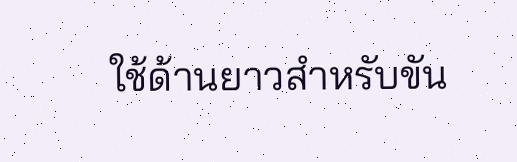ใช้ด้านยาวสำหรับขัน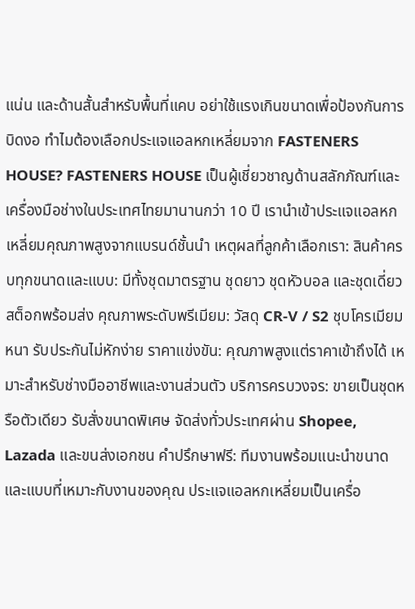แน่น และด้านสั้นสำหรับพื้นที่แคบ อย่าใช้แรงเกินขนาดเพื่อป้องกันการบิดงอ ทำไมต้องเลือกประแจแอลหกเหลี่ยมจาก FASTENERS HOUSE? FASTENERS HOUSE เป็นผู้เชี่ยวชาญด้านสลักภัณฑ์และเครื่องมือช่างในประเทศไทยมานานกว่า 10 ปี เรานำเข้าประแจแอลหกเหลี่ยมคุณภาพสูงจากแบรนด์ชั้นนำ เหตุผลที่ลูกค้าเลือกเรา: สินค้าครบทุกขนาดและแบบ: มีทั้งชุดมาตรฐาน ชุดยาว ชุดหัวบอล และชุดเดี่ยว สต็อกพร้อมส่ง คุณภาพระดับพรีเมียม: วัสดุ CR-V / S2 ชุบโครเมียมหนา รับประกันไม่หักง่าย ราคาแข่งขัน: คุณภาพสูงแต่ราคาเข้าถึงได้ เหมาะสำหรับช่างมืออาชีพและงานส่วนตัว บริการครบวงจร: ขายเป็นชุดหรือตัวเดียว รับสั่งขนาดพิเศษ จัดส่งทั่วประเทศผ่าน Shopee, Lazada และขนส่งเอกชน คำปรึกษาฟรี: ทีมงานพร้อมแนะนำขนาดและแบบที่เหมาะกับงานของคุณ ประแจแอลหกเหลี่ยมเป็นเครื่อ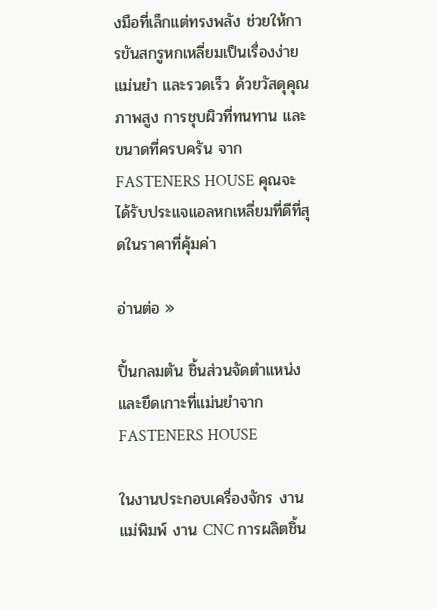งมือที่เล็กแต่ทรงพลัง ช่วยให้การขันสกรูหกเหลี่ยมเป็นเรื่องง่าย แม่นยำ และรวดเร็ว ด้วยวัสดุคุณภาพสูง การชุบผิวที่ทนทาน และขนาดที่ครบครัน จาก FASTENERS HOUSE คุณจะได้รับประแจแอลหกเหลี่ยมที่ดีที่สุดในราคาที่คุ้มค่า

อ่านต่อ »

ปิ้นกลมตัน ชิ้นส่วนจัดตำแหน่งและยึดเกาะที่แม่นยำจาก FASTENERS HOUSE

ในงานประกอบเครื่องจักร งานแม่พิมพ์ งาน CNC การผลิตชิ้น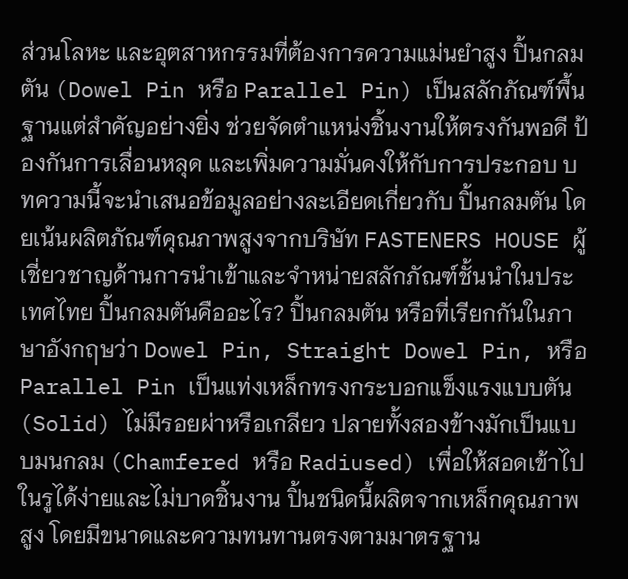ส่วนโลหะ และอุตสาหกรรมที่ต้องการความแม่นยำสูง ปิ้นกลมตัน (Dowel Pin หรือ Parallel Pin) เป็นสลักภัณฑ์พื้นฐานแต่สำคัญอย่างยิ่ง ช่วยจัดตำแหน่งชิ้นงานให้ตรงกันพอดี ป้องกันการเลื่อนหลุด และเพิ่มความมั่นคงให้กับการประกอบ บทความนี้จะนำเสนอข้อมูลอย่างละเอียดเกี่ยวกับ ปิ้นกลมตัน โดยเน้นผลิตภัณฑ์คุณภาพสูงจากบริษัท FASTENERS HOUSE ผู้เชี่ยวชาญด้านการนำเข้าและจำหน่ายสลักภัณฑ์ชั้นนำในประเทศไทย ปิ้นกลมตันคืออะไร? ปิ้นกลมตัน หรือที่เรียกกันในภาษาอังกฤษว่า Dowel Pin, Straight Dowel Pin, หรือ Parallel Pin เป็นแท่งเหล็กทรงกระบอกแข็งแรงแบบตัน (Solid) ไม่มีรอยผ่าหรือเกลียว ปลายทั้งสองข้างมักเป็นแบบมนกลม (Chamfered หรือ Radiused) เพื่อให้สอดเข้าไปในรูได้ง่ายและไม่บาดชิ้นงาน ปิ้นชนิดนี้ผลิตจากเหล็กคุณภาพสูง โดยมีขนาดและความทนทานตรงตามมาตรฐาน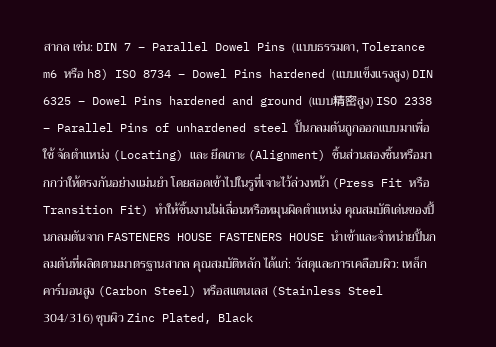สากล เช่น: DIN 7 – Parallel Dowel Pins (แบบธรรมดา, Tolerance m6 หรือ h8) ISO 8734 – Dowel Pins hardened (แบบแข็งแรงสูง) DIN 6325 – Dowel Pins hardened and ground (แบบ精密สูง) ISO 2338 – Parallel Pins of unhardened steel ปิ้นกลมตันถูกออกแบบมาเพื่อใช้ จัดตำแหน่ง (Locating) และ ยึดเกาะ (Alignment) ชิ้นส่วนสองชิ้นหรือมากกว่าให้ตรงกันอย่างแม่นยำ โดยสอดเข้าไปในรูที่เจาะไว้ล่วงหน้า (Press Fit หรือ Transition Fit) ทำให้ชิ้นงานไม่เลื่อนหรือหมุนผิดตำแหน่ง คุณสมบัติเด่นของปิ้นกลมตันจาก FASTENERS HOUSE FASTENERS HOUSE นำเข้าและจำหน่ายปิ้นกลมตันที่ผลิตตามมาตรฐานสากล คุณสมบัติหลัก ได้แก่: วัสดุและการเคลือบผิว: เหล็กคาร์บอนสูง (Carbon Steel) หรือสแตนเลส (Stainless Steel 304/316) ชุบผิว Zinc Plated, Black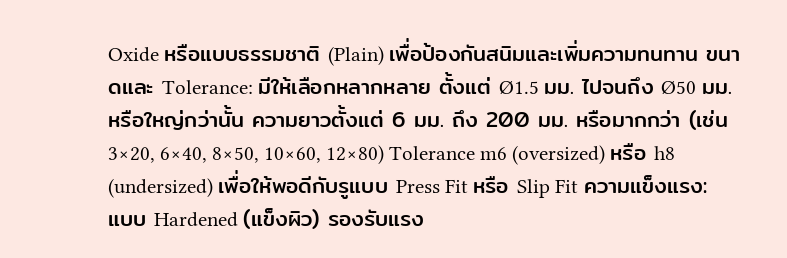Oxide หรือแบบธรรมชาติ (Plain) เพื่อป้องกันสนิมและเพิ่มความทนทาน ขนาดและ Tolerance: มีให้เลือกหลากหลาย ตั้งแต่ Ø1.5 มม. ไปจนถึง Ø50 มม. หรือใหญ่กว่านั้น ความยาวตั้งแต่ 6 มม. ถึง 200 มม. หรือมากกว่า (เช่น 3×20, 6×40, 8×50, 10×60, 12×80) Tolerance m6 (oversized) หรือ h8 (undersized) เพื่อให้พอดีกับรูแบบ Press Fit หรือ Slip Fit ความแข็งแรง: แบบ Hardened (แข็งผิว) รองรับแรง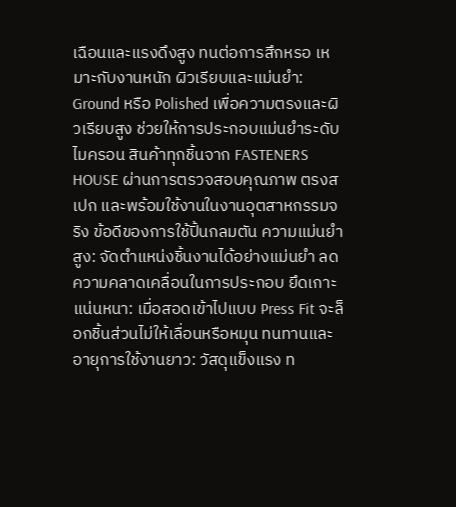เฉือนและแรงดึงสูง ทนต่อการสึกหรอ เหมาะกับงานหนัก ผิวเรียบและแม่นยำ: Ground หรือ Polished เพื่อความตรงและผิวเรียบสูง ช่วยให้การประกอบแม่นยำระดับไมครอน สินค้าทุกชิ้นจาก FASTENERS HOUSE ผ่านการตรวจสอบคุณภาพ ตรงสเปก และพร้อมใช้งานในงานอุตสาหกรรมจริง ข้อดีของการใช้ปิ้นกลมตัน ความแม่นยำสูง: จัดตำแหน่งชิ้นงานได้อย่างแม่นยำ ลดความคลาดเคลื่อนในการประกอบ ยึดเกาะแน่นหนา: เมื่อสอดเข้าไปแบบ Press Fit จะล็อกชิ้นส่วนไม่ให้เลื่อนหรือหมุน ทนทานและอายุการใช้งานยาว: วัสดุแข็งแรง ท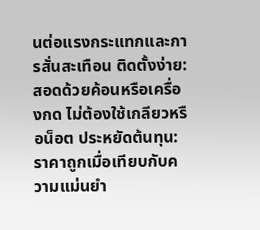นต่อแรงกระแทกและการสั่นสะเทือน ติดตั้งง่าย: สอดด้วยค้อนหรือเครื่องกด ไม่ต้องใช้เกลียวหรือน็อต ประหยัดต้นทุน: ราคาถูกเมื่อเทียบกับความแม่นยำ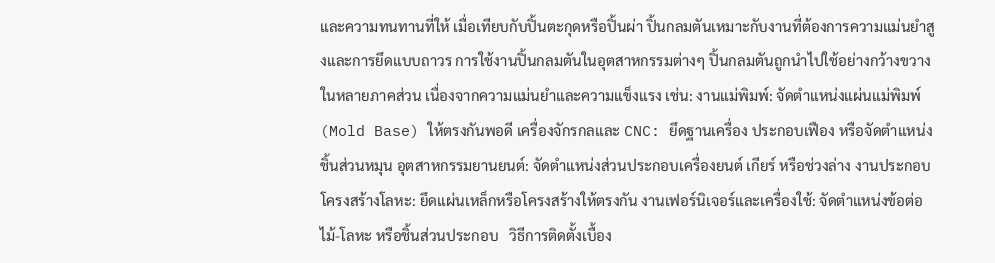และความทนทานที่ให้ เมื่อเทียบกับปิ้นตะกุดหรือปิ้นผ่า ปิ้นกลมตันเหมาะกับงานที่ต้องการความแม่นยำสูงและการยึดแบบถาวร การใช้งานปิ้นกลมตันในอุตสาหกรรมต่างๆ ปิ้นกลมตันถูกนำไปใช้อย่างกว้างขวางในหลายภาคส่วน เนื่องจากความแม่นยำและความแข็งแรง เช่น: งานแม่พิมพ์: จัดตำแหน่งแผ่นแม่พิมพ์ (Mold Base) ให้ตรงกันพอดี เครื่องจักรกลและ CNC: ยึดฐานเครื่อง ประกอบเฟือง หรือจัดตำแหน่งชิ้นส่วนหมุน อุตสาหกรรมยานยนต์: จัดตำแหน่งส่วนประกอบเครื่องยนต์ เกียร์ หรือช่วงล่าง งานประกอบโครงสร้างโลหะ: ยึดแผ่นเหล็กหรือโครงสร้างให้ตรงกัน งานเฟอร์นิเจอร์และเครื่องใช้: จัดตำแหน่งข้อต่อไม้-โลหะ หรือชิ้นส่วนประกอบ   วิธีการติดตั้งเบื้อง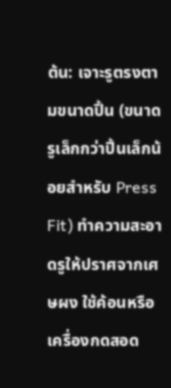ต้น: เจาะรูตรงตามขนาดปิ้น (ขนาดรูเล็กกว่าปิ้นเล็กน้อยสำหรับ Press Fit) ทำความสะอาดรูให้ปราศจากเศษผง ใช้ค้อนหรือเครื่องกดสอด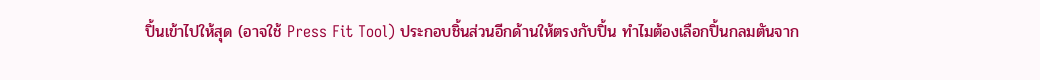ปิ้นเข้าไปให้สุด (อาจใช้ Press Fit Tool) ประกอบชิ้นส่วนอีกด้านให้ตรงกับปิ้น ทำไมต้องเลือกปิ้นกลมตันจาก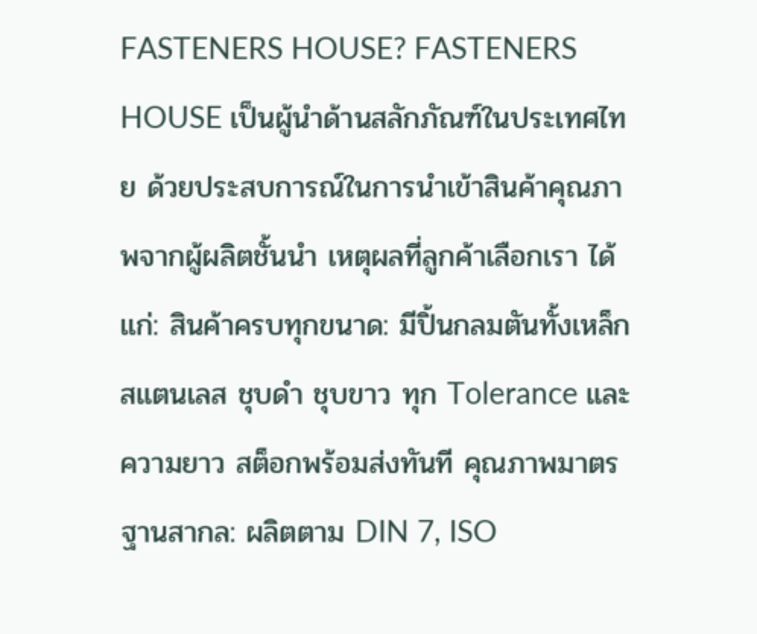FASTENERS HOUSE? FASTENERS HOUSE เป็นผู้นำด้านสลักภัณฑ์ในประเทศไทย ด้วยประสบการณ์ในการนำเข้าสินค้าคุณภาพจากผู้ผลิตชั้นนำ เหตุผลที่ลูกค้าเลือกเรา ได้แก่: สินค้าครบทุกขนาด: มีปิ้นกลมตันทั้งเหล็ก สแตนเลส ชุบดำ ชุบขาว ทุก Tolerance และความยาว สต็อกพร้อมส่งทันที คุณภาพมาตรฐานสากล: ผลิตตาม DIN 7, ISO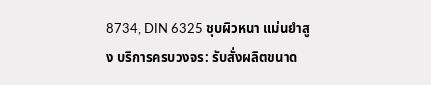8734, DIN 6325 ชุบผิวหนา แม่นยำสูง บริการครบวงจร: รับสั่งผลิตขนาด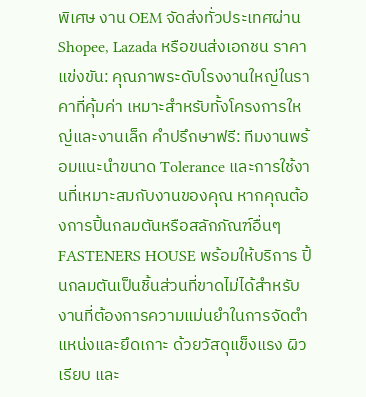พิเศษ งาน OEM จัดส่งทั่วประเทศผ่าน Shopee, Lazada หรือขนส่งเอกชน ราคาแข่งขัน: คุณภาพระดับโรงงานใหญ่ในราคาที่คุ้มค่า เหมาะสำหรับทั้งโครงการใหญ่และงานเล็ก คำปรึกษาฟรี: ทีมงานพร้อมแนะนำขนาด Tolerance และการใช้งานที่เหมาะสมกับงานของคุณ หากคุณต้องการปิ้นกลมตันหรือสลักภัณฑ์อื่นๆ FASTENERS HOUSE พร้อมให้บริการ ปิ้นกลมตันเป็นชิ้นส่วนที่ขาดไม่ได้สำหรับงานที่ต้องการความแม่นยำในการจัดตำแหน่งและยึดเกาะ ด้วยวัสดุแข็งแรง ผิวเรียบ และ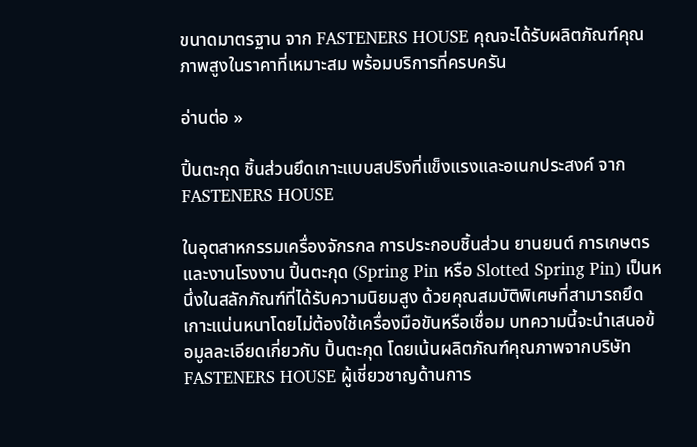ขนาดมาตรฐาน จาก FASTENERS HOUSE คุณจะได้รับผลิตภัณฑ์คุณภาพสูงในราคาที่เหมาะสม พร้อมบริการที่ครบครัน

อ่านต่อ »

ปิ้นตะกุด ชิ้นส่วนยึดเกาะแบบสปริงที่แข็งแรงและอเนกประสงค์ จาก FASTENERS HOUSE

ในอุตสาหกรรมเครื่องจักรกล การประกอบชิ้นส่วน ยานยนต์ การเกษตร และงานโรงงาน ปิ้นตะกุด (Spring Pin หรือ Slotted Spring Pin) เป็นหนึ่งในสลักภัณฑ์ที่ได้รับความนิยมสูง ด้วยคุณสมบัติพิเศษที่สามารถยึดเกาะแน่นหนาโดยไม่ต้องใช้เครื่องมือขันหรือเชื่อม บทความนี้จะนำเสนอข้อมูลละเอียดเกี่ยวกับ ปิ้นตะกุด โดยเน้นผลิตภัณฑ์คุณภาพจากบริษัท FASTENERS HOUSE ผู้เชี่ยวชาญด้านการ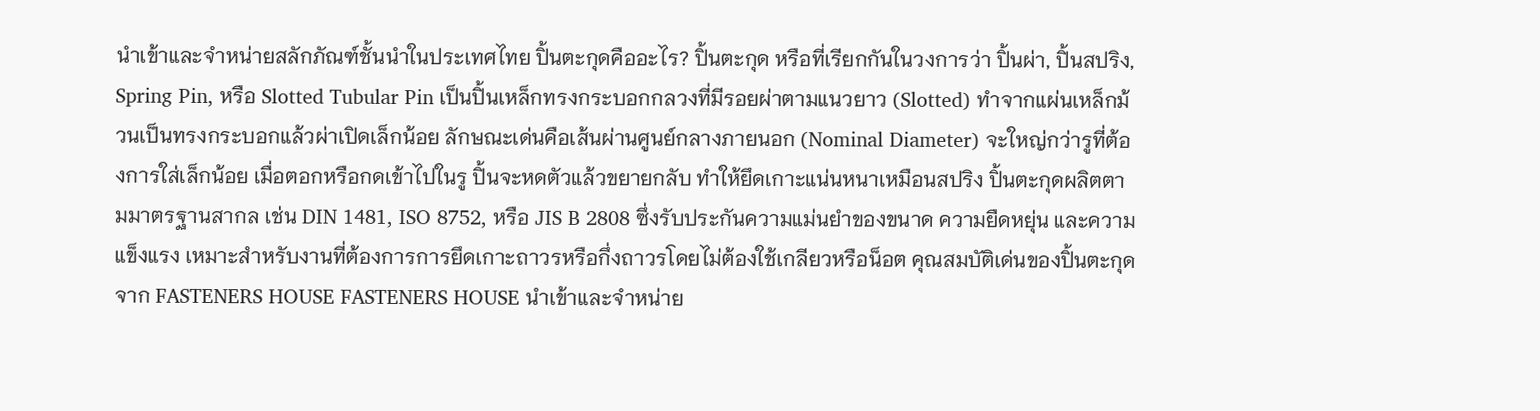นำเข้าและจำหน่ายสลักภัณฑ์ชั้นนำในประเทศไทย ปิ้นตะกุดคืออะไร? ปิ้นตะกุด หรือที่เรียกกันในวงการว่า ปิ้นผ่า, ปิ้นสปริง, Spring Pin, หรือ Slotted Tubular Pin เป็นปิ้นเหล็กทรงกระบอกกลวงที่มีรอยผ่าตามแนวยาว (Slotted) ทำจากแผ่นเหล็กม้วนเป็นทรงกระบอกแล้วผ่าเปิดเล็กน้อย ลักษณะเด่นคือเส้นผ่านศูนย์กลางภายนอก (Nominal Diameter) จะใหญ่กว่ารูที่ต้องการใส่เล็กน้อย เมื่อตอกหรือกดเข้าไปในรู ปิ้นจะหดตัวแล้วขยายกลับ ทำให้ยึดเกาะแน่นหนาเหมือนสปริง ปิ้นตะกุดผลิตตามมาตรฐานสากล เช่น DIN 1481, ISO 8752, หรือ JIS B 2808 ซึ่งรับประกันความแม่นยำของขนาด ความยืดหยุ่น และความแข็งแรง เหมาะสำหรับงานที่ต้องการการยึดเกาะถาวรหรือกึ่งถาวรโดยไม่ต้องใช้เกลียวหรือน็อต คุณสมบัติเด่นของปิ้นตะกุดจาก FASTENERS HOUSE FASTENERS HOUSE นำเข้าและจำหน่าย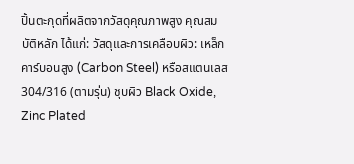ปิ้นตะกุดที่ผลิตจากวัสดุคุณภาพสูง คุณสมบัติหลัก ได้แก่: วัสดุและการเคลือบผิว: เหล็กคาร์บอนสูง (Carbon Steel) หรือสแตนเลส 304/316 (ตามรุ่น) ชุบผิว Black Oxide, Zinc Plated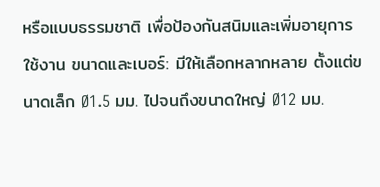หรือแบบธรรมชาติ เพื่อป้องกันสนิมและเพิ่มอายุการใช้งาน ขนาดและเบอร์: มีให้เลือกหลากหลาย ตั้งแต่ขนาดเล็ก Ø1.5 มม. ไปจนถึงขนาดใหญ่ Ø12 มม.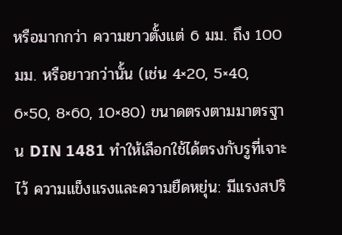หรือมากกว่า ความยาวตั้งแต่ 6 มม. ถึง 100 มม. หรือยาวกว่านั้น (เช่น 4×20, 5×40, 6×50, 8×60, 10×80) ขนาดตรงตามมาตรฐาน DIN 1481 ทำให้เลือกใช้ได้ตรงกับรูที่เจาะไว้ ความแข็งแรงและความยืดหยุ่น: มีแรงสปริ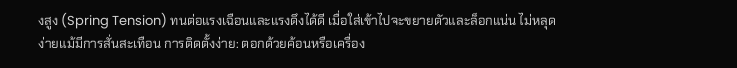งสูง (Spring Tension) ทนต่อแรงเฉือนและแรงดึงได้ดี เมื่อใส่เข้าไปจะขยายตัวและล็อกแน่น ไม่หลุดง่ายแม้มีการสั่นสะเทือน การติดตั้งง่าย: ตอกด้วยค้อนหรือเครื่อง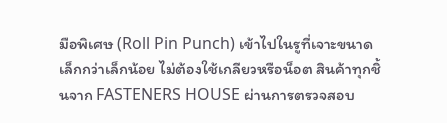มือพิเศษ (Roll Pin Punch) เข้าไปในรูที่เจาะขนาดเล็กกว่าเล็กน้อย ไม่ต้องใช้เกลียวหรือน็อต สินค้าทุกชิ้นจาก FASTENERS HOUSE ผ่านการตรวจสอบ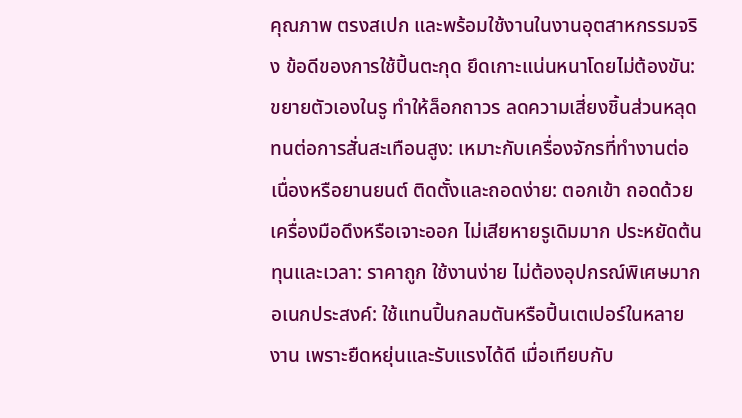คุณภาพ ตรงสเปก และพร้อมใช้งานในงานอุตสาหกรรมจริง ข้อดีของการใช้ปิ้นตะกุด ยึดเกาะแน่นหนาโดยไม่ต้องขัน: ขยายตัวเองในรู ทำให้ล็อกถาวร ลดความเสี่ยงชิ้นส่วนหลุด ทนต่อการสั่นสะเทือนสูง: เหมาะกับเครื่องจักรที่ทำงานต่อเนื่องหรือยานยนต์ ติดตั้งและถอดง่าย: ตอกเข้า ถอดด้วยเครื่องมือดึงหรือเจาะออก ไม่เสียหายรูเดิมมาก ประหยัดต้นทุนและเวลา: ราคาถูก ใช้งานง่าย ไม่ต้องอุปกรณ์พิเศษมาก อเนกประสงค์: ใช้แทนปิ้นกลมตันหรือปิ้นเตเปอร์ในหลายงาน เพราะยืดหยุ่นและรับแรงได้ดี เมื่อเทียบกับ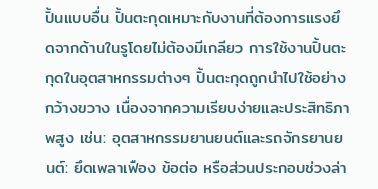ปิ้นแบบอื่น ปิ้นตะกุดเหมาะกับงานที่ต้องการแรงยึดจากด้านในรูโดยไม่ต้องมีเกลียว การใช้งานปิ้นตะกุดในอุตสาหกรรมต่างๆ ปิ้นตะกุดถูกนำไปใช้อย่างกว้างขวาง เนื่องจากความเรียบง่ายและประสิทธิภาพสูง เช่น: อุตสาหกรรมยานยนต์และรถจักรยานยนต์: ยึดเพลาเฟือง ข้อต่อ หรือส่วนประกอบช่วงล่า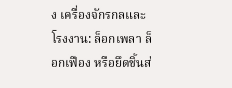ง เครื่องจักรกลและโรงงาน: ล็อกเพลา ล็อกเฟือง หรือยึดชิ้นส่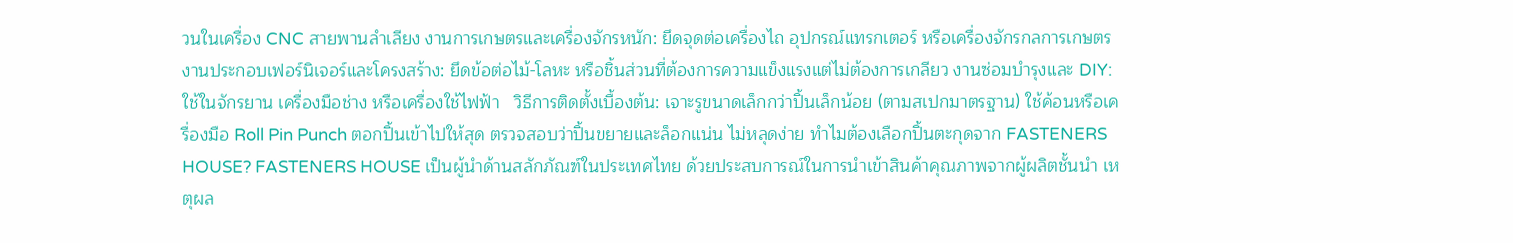วนในเครื่อง CNC สายพานลำเลียง งานการเกษตรและเครื่องจักรหนัก: ยึดจุดต่อเครื่องไถ อุปกรณ์แทรกเตอร์ หรือเครื่องจักรกลการเกษตร งานประกอบเฟอร์นิเจอร์และโครงสร้าง: ยึดข้อต่อไม้-โลหะ หรือชิ้นส่วนที่ต้องการความแข็งแรงแต่ไม่ต้องการเกลียว งานซ่อมบำรุงและ DIY: ใช้ในจักรยาน เครื่องมือช่าง หรือเครื่องใช้ไฟฟ้า   วิธีการติดตั้งเบื้องต้น: เจาะรูขนาดเล็กกว่าปิ้นเล็กน้อย (ตามสเปกมาตรฐาน) ใช้ค้อนหรือเครื่องมือ Roll Pin Punch ตอกปิ้นเข้าไปให้สุด ตรวจสอบว่าปิ้นขยายและล็อกแน่น ไม่หลุดง่าย ทำไมต้องเลือกปิ้นตะกุดจาก FASTENERS HOUSE? FASTENERS HOUSE เป็นผู้นำด้านสลักภัณฑ์ในประเทศไทย ด้วยประสบการณ์ในการนำเข้าสินค้าคุณภาพจากผู้ผลิตชั้นนำ เหตุผล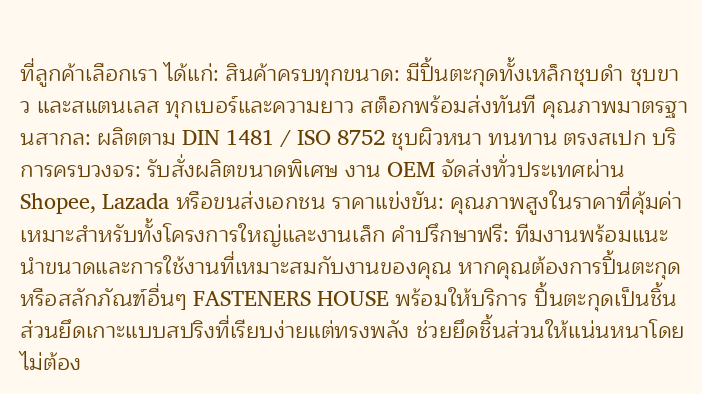ที่ลูกค้าเลือกเรา ได้แก่: สินค้าครบทุกขนาด: มีปิ้นตะกุดทั้งเหล็กชุบดำ ชุบขาว และสแตนเลส ทุกเบอร์และความยาว สต็อกพร้อมส่งทันที คุณภาพมาตรฐานสากล: ผลิตตาม DIN 1481 / ISO 8752 ชุบผิวหนา ทนทาน ตรงสเปก บริการครบวงจร: รับสั่งผลิตขนาดพิเศษ งาน OEM จัดส่งทั่วประเทศผ่าน Shopee, Lazada หรือขนส่งเอกชน ราคาแข่งขัน: คุณภาพสูงในราคาที่คุ้มค่า เหมาะสำหรับทั้งโครงการใหญ่และงานเล็ก คำปรึกษาฟรี: ทีมงานพร้อมแนะนำขนาดและการใช้งานที่เหมาะสมกับงานของคุณ หากคุณต้องการปิ้นตะกุดหรือสลักภัณฑ์อื่นๆ FASTENERS HOUSE พร้อมให้บริการ ปิ้นตะกุดเป็นชิ้นส่วนยึดเกาะแบบสปริงที่เรียบง่ายแต่ทรงพลัง ช่วยยึดชิ้นส่วนให้แน่นหนาโดยไม่ต้อง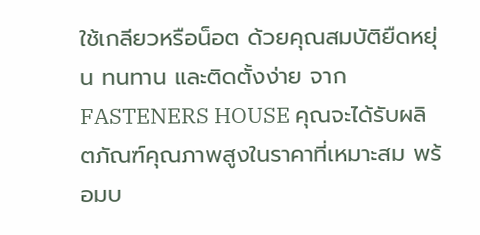ใช้เกลียวหรือน็อต ด้วยคุณสมบัติยืดหยุ่น ทนทาน และติดตั้งง่าย จาก FASTENERS HOUSE คุณจะได้รับผลิตภัณฑ์คุณภาพสูงในราคาที่เหมาะสม พร้อมบ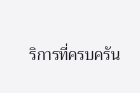ริการที่ครบครัน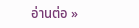อ่านต่อ »